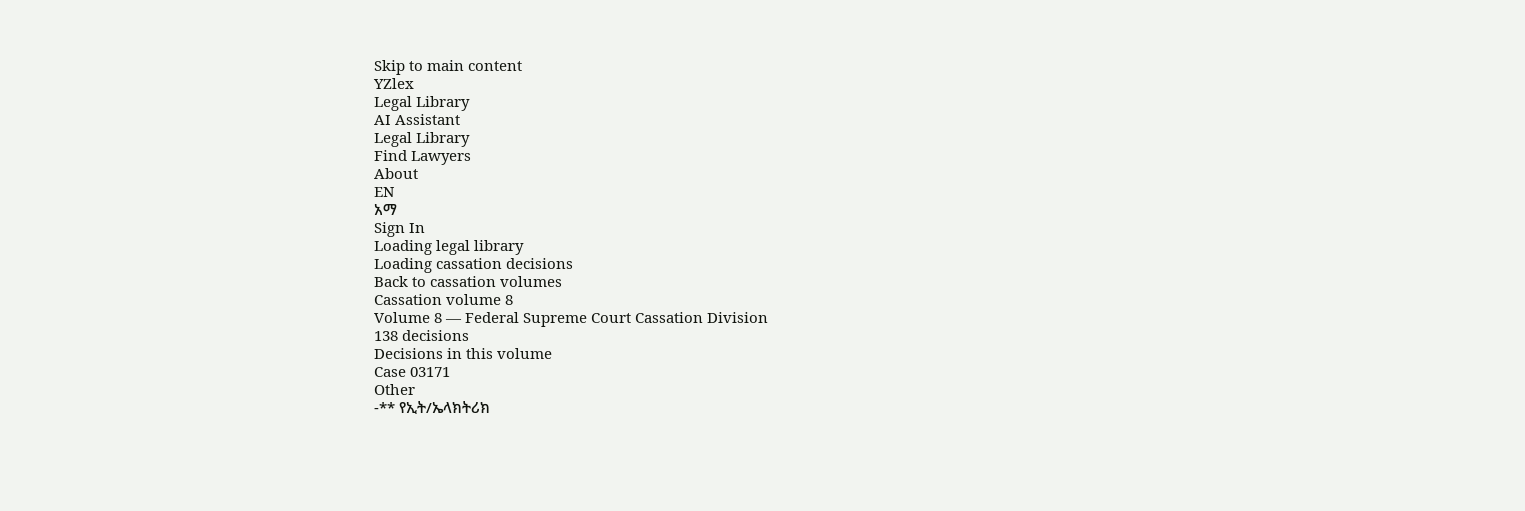Skip to main content
YZlex
Legal Library
AI Assistant
Legal Library
Find Lawyers
About
EN
አማ
Sign In
Loading legal library
Loading cassation decisions
Back to cassation volumes
Cassation volume 8
Volume 8 — Federal Supreme Court Cassation Division
138 decisions
Decisions in this volume
Case 03171
Other
-** የኢት/ኤላክትሪክ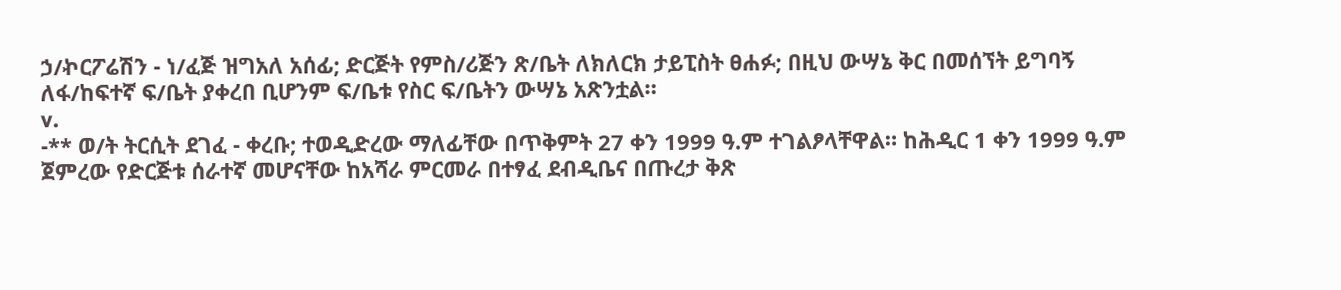ኃ/ኯርፖሬሽን - ነ/ፈጅ ዝግአለ አሰፊ; ድርጅት የምስ/ሪጅን ጽ/ቤት ለክለርክ ታይፒስት ፀሐፉ; በዚህ ውሣኔ ቅር በመሰኘት ይግባኝ ለፋ/ከፍተኛ ፍ/ቤት ያቀረበ ቢሆንም ፍ/ቤቱ የስር ፍ/ቤትን ውሣኔ አጽንቷል።
v.
-** ወ/ት ትርሲት ደገፈ - ቀረቡ; ተወዲድረው ማለፊቸው በጥቅምት 27 ቀን 1999 ዓ.ም ተገልፆላቸዋል። ከሕዲር 1 ቀን 1999 ዓ.ም ጀምረው የድርጅቱ ሰራተኛ መሆናቸው ከአሻራ ምርመራ በተፃፈ ደብዲቤና በጡረታ ቅጽ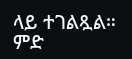ላይ ተገልጿል። ምድ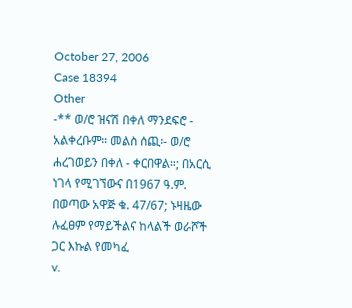October 27, 2006
Case 18394
Other
-** ወ/ሮ ዝናሽ በቀለ ማንደፍሮ - አልቀረቡም። መልስ ሰጪ፡- ወ/ሮ ሐረገወይን በቀለ - ቀርበዋል።; በአርሲ ነገላ የሚገኘውና በ1967 ዓ.ም. በወጣው አዋጅ ቁ. 47/67; ኑዛዜው ሉፈፀም የማይችልና ከላልች ወራሾች ጋር እኩል የመካፈ
v.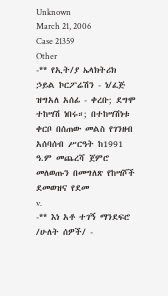Unknown
March 21, 2006
Case 21359
Other
-** የኢት/ያ ኤላክትሪክ ኃይል ኮርፖሬሽን - ነ/ፈጅ ዝግአለ አሰፊ - ቀረቡ; ደግሞ ተከሣሽ ነበሩ።; በተከሣሽነቱ ቀርቦ በሰጠው መልስ የገንዘብ አሰባሰብ ሥርዓት ከ1991 ዓ.ም መጨረሻ ጀምሮ መለወጡን በመግለጽ የከሣሾች ደመወዝና የደመ
v.
-** እነ አቶ ተገኝ ማንደፍሮ /ሁለት ሰዎች/ -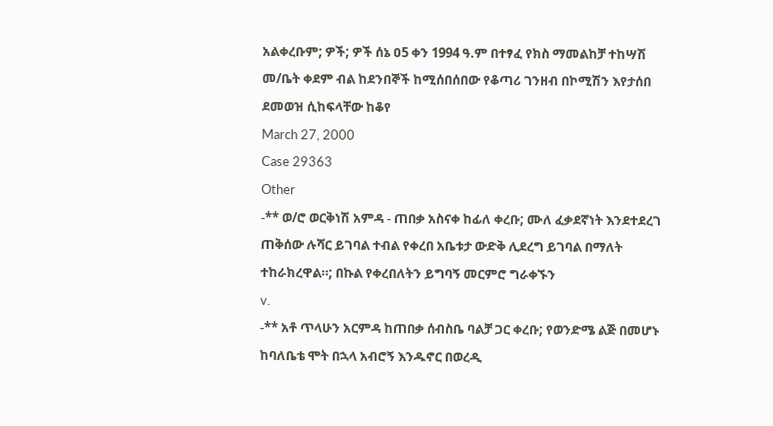አልቀረቡም; ዎች; ዎች ሰኔ ዐ5 ቀን 1994 ዓ.ም በተፃፈ የክስ ማመልከቻ ተከሣሽ መ/ቤት ቀደም ብል ከደንበኞች ከሚሰበሰበው የቆጣሪ ገንዘብ በኮሚሽን እየታሰበ ደመወዝ ሲከፍላቸው ከቆየ
March 27, 2000
Case 29363
Other
-** ወ/ሮ ወርቅነሽ አምዳ - ጠበቃ አስናቀ ከፊለ ቀረቡ; ሙለ ፈቃደኛነት እንደተደረገ ጠቅሰው ሉሻር ይገባል ተብል የቀረበ አቤቱታ ውድቅ ሊደረግ ይገባል በማለት ተከራክረዋል።; በኩል የቀረበለትን ይግባኝ መርምሮ ግራቀኙን
v.
-** አቶ ጥላሁን አርምዳ ከጠበቃ ሰብስቤ ባልቻ ጋር ቀረቡ; የወንድሜ ልጅ በመሆኑ ከባለቤቴ ሞት በኋላ አብሮኝ እንዱኖር በወረዲ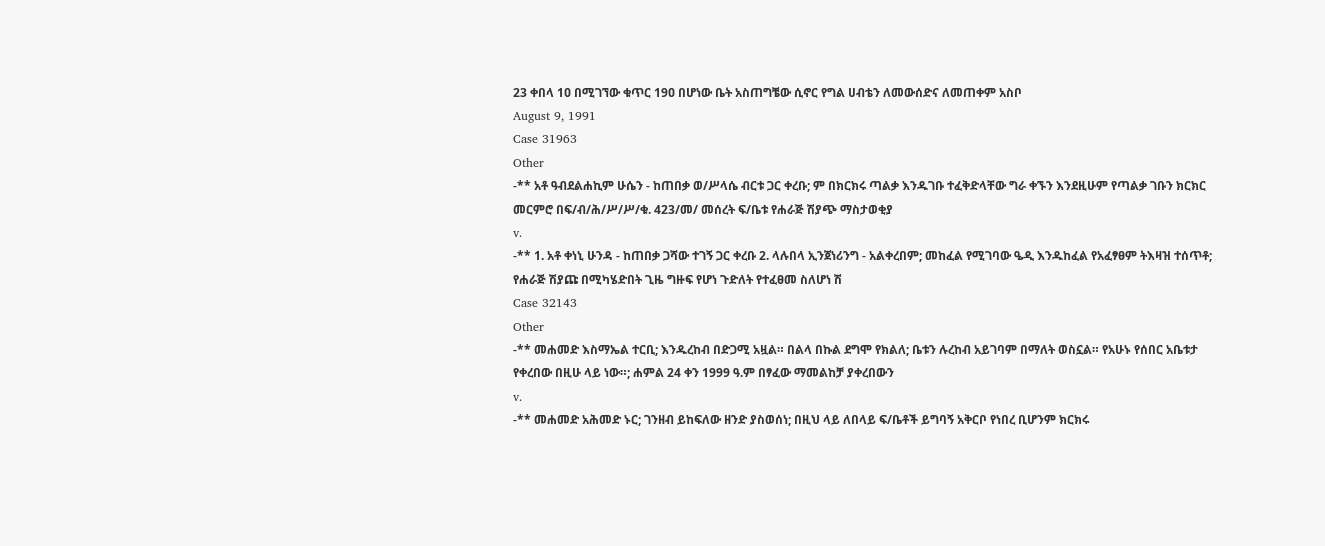23 ቀበላ 1ዐ በሚገኘው ቁጥር 19ዐ በሆነው ቤት አስጠግቼው ሲኖር የግል ሀብቴን ለመውሰድና ለመጠቀም አስቦ
August 9, 1991
Case 31963
Other
-** አቶ ዓብደልሐኪም ሁሴን - ከጠበቃ ወ/ሥላሴ ብርቱ ጋር ቀረቡ; ም በክርክሩ ጣልቃ እንዱገቡ ተፈቅድላቸው ግራ ቀኙን እንደዚሁም የጣልቃ ገቡን ክርክር መርምሮ በፍ/ብ/ሕ/ሥ/ሥ/ቁ. 423/መ/ መሰረት ፍ/ቤቱ የሐራጅ ሽያጭ ማስታወቂያ
v.
-** 1. አቶ ቀነኒ ሁንዳ - ከጠበቃ ጋሻው ተገኝ ጋር ቀረቡ 2. ላሉበላ ኢንጀነሪንግ - አልቀረበም; መከፈል የሚገባው ዔዲ እንዱከፈል የአፈፃፀም ትእዛዝ ተሰጥቶ; የሐራጅ ሽያጩ በሚካሄድበት ጊዜ ግዙፍ የሆነ ጉድለት የተፈፀመ ስለሆነ ሽ
Case 32143
Other
-** መሐመድ እስማኤል ተርቢ; እንዱረከብ በድጋሚ አዟል። በልላ በኩል ደግሞ የክልለ; ቤቱን ሉረከብ አይገባም በማለት ወስኗል። የአሁኑ የሰበር አቤቱታ የቀረበው በዚሁ ላይ ነው።; ሐምል 24 ቀን 1999 ዓ.ም በፃፈው ማመልከቻ ያቀረበውን
v.
-** መሐመድ አሕመድ ኑር; ገንዘብ ይከፍለው ዘንድ ያስወሰነ; በዚህ ላይ ለበላይ ፍ/ቤቶች ይግባኝ አቅርቦ የነበረ ቢሆንም ክርክሩ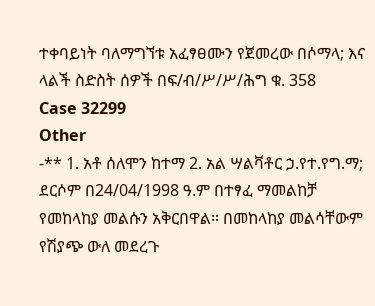ተቀባይነት ባለማግኘቱ አፈፃፀሙን የጀመረው በሶማላ; እና ላልች ስድስት ሰዎች በፍ/ብ/ሥ/ሥ/ሕግ ቁ. 358
Case 32299
Other
-** 1. አቶ ሰለሞን ከተማ 2. አል ሣልቫቶር ኃ.የተ.የግ.ማ; ደርሶም በ24/04/1998 ዓ.ም በተፃፈ ማመልከቻ የመከላከያ መልሱን አቅርበዋል። በመከላከያ መልሳቸውም የሽያጭ ውለ መደረጉ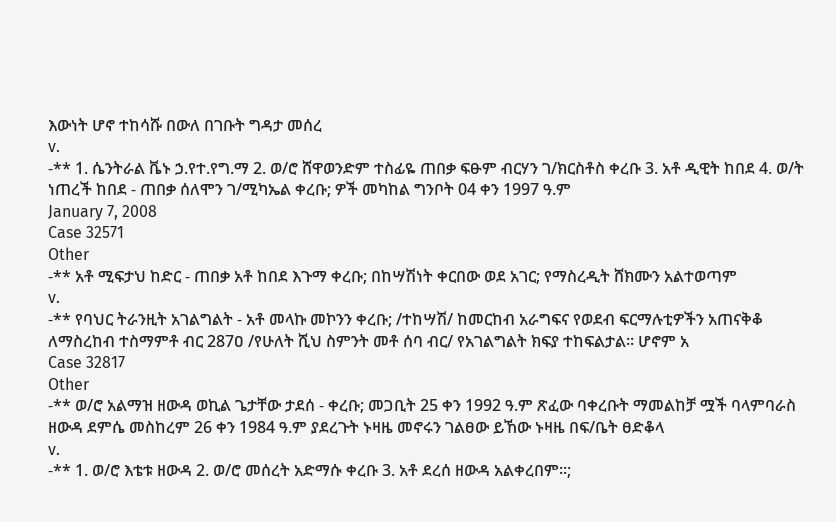እውነት ሆኖ ተከሳሹ በውለ በገቡት ግዳታ መሰረ
v.
-** 1. ሴንትራል ቬኑ ኃ.የተ.የግ.ማ 2. ወ/ሮ ሸዋወንድም ተስፊዬ ጠበቃ ፍፁም ብርሃን ገ/ክርስቶስ ቀረቡ 3. አቶ ዲዊት ከበደ 4. ወ/ት ነጠረች ከበደ - ጠበቃ ሰለሞን ገ/ሚካኤል ቀረቡ; ዎች መካከል ግንቦት 04 ቀን 1997 ዓ.ም
January 7, 2008
Case 32571
Other
-** አቶ ሚፍታህ ከድር - ጠበቃ አቶ ከበደ እጉማ ቀረቡ; በከሣሽነት ቀርበው ወደ አገር; የማስረዲት ሸክሙን አልተወጣም
v.
-** የባህር ትራንዚት አገልግልት - አቶ መላኩ መኮንን ቀረቡ; /ተከሣሽ/ ከመርከብ አራግፍና የወደብ ፍርማሉቲዎችን አጠናቅቆ ለማስረከብ ተስማምቶ ብር 287ዐ /የሁለት ሺህ ስምንት መቶ ሰባ ብር/ የአገልግልት ክፍያ ተከፍልታል። ሆኖም አ
Case 32817
Other
-** ወ/ሮ አልማዝ ዘውዳ ወኪል ጌታቸው ታደሰ - ቀረቡ; መጋቢት 25 ቀን 1992 ዓ.ም ጽፈው ባቀረቡት ማመልከቻ ሟች ባላምባራስ ዘውዳ ደምሴ መስከረም 26 ቀን 1984 ዓ.ም ያደረጉት ኑዛዜ መኖሩን ገልፀው ይኸው ኑዛዜ በፍ/ቤት ፀድቆላ
v.
-** 1. ወ/ሮ እቴቱ ዘውዳ 2. ወ/ሮ መሰረት አድማሱ ቀረቡ 3. አቶ ደረሰ ዘውዳ አልቀረበም።;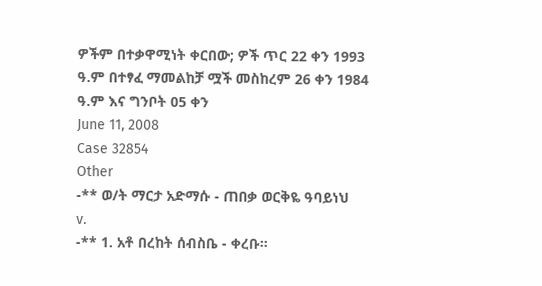ዎችም በተቃዋሚነት ቀርበው; ዎች ጥር 22 ቀን 1993 ዓ.ም በተፃፈ ማመልከቻ ሟች መስከረም 26 ቀን 1984 ዓ.ም እና ግንቦት 05 ቀን
June 11, 2008
Case 32854
Other
-** ወ/ት ማርታ አድማሱ - ጠበቃ ወርቅዬ ዓባይነህ
v.
-** 1. አቶ በረከት ሰብስቤ - ቀረቡ።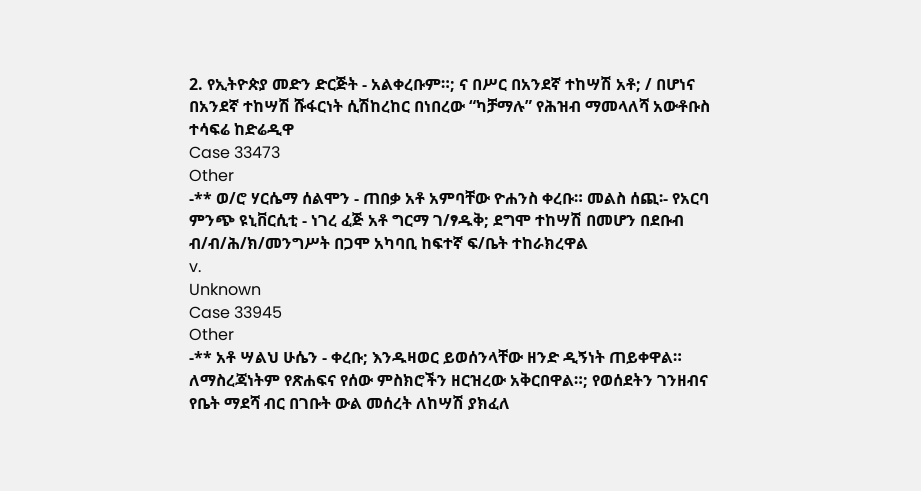2. የኢትዮጵያ መድን ድርጅት - አልቀረቡም።; ና በሥር በአንደኛ ተከሣሽ አቶ; / በሆነና በአንደኛ ተከሣሽ ሹፋርነት ሲሽከረከር በነበረው “ካቻማሉ” የሕዝብ ማመላለሻ አውቶቡስ ተሳፍሬ ከድሬዲዋ
Case 33473
Other
-** ወ/ሮ ሃርሴማ ሰልሞን - ጠበቃ አቶ አምባቸው ዮሐንስ ቀረቡ። መልስ ሰጪ፡- የአርባ ምንጭ ዩኒቨርሲቲ - ነገረ ፈጅ አቶ ግርማ ገ/ፃዱቅ; ደግሞ ተከሣሽ በመሆን በደቡብ ብ/ብ/ሕ/ክ/መንግሥት በጋሞ አካባቢ ከፍተኛ ፍ/ቤት ተከራክረዋል
v.
Unknown
Case 33945
Other
-** አቶ ሣልህ ሁሴን - ቀረቡ; እንዱዛወር ይወሰንላቸው ዘንድ ዲኝነት ጠይቀዋል። ለማስረጃነትም የጽሐፍና የሰው ምስክሮችን ዘርዝረው አቅርበዋል።; የወሰደትን ገንዘብና የቤት ማደሻ ብር በገቡት ውል መሰረት ለከሣሽ ያክፈለ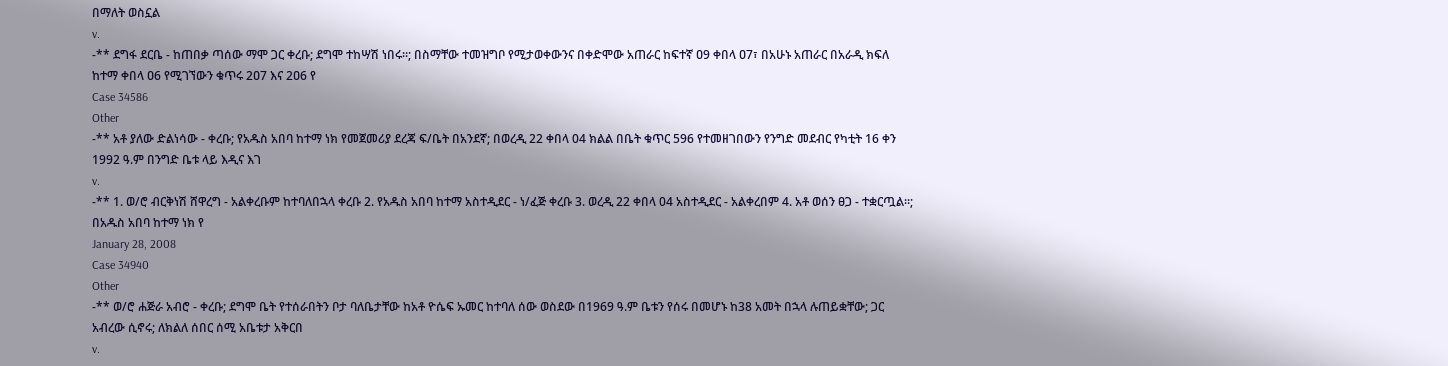በማለት ወስኗል
v.
-** ደግፋ ደርቤ - ከጠበቃ ጣሰው ማሞ ጋር ቀረቡ; ደግሞ ተከሣሽ ነበሩ።; በስማቸው ተመዝግቦ የሚታወቀውንና በቀድሞው አጠራር ከፍተኛ ዐ9 ቀበላ ዐ7፣ በአሁኑ አጠራር በአራዲ ክፍለ ከተማ ቀበላ ዐ6 የሚገኘውን ቁጥሩ 2ዐ7 እና 2ዐ6 የ
Case 34586
Other
-** አቶ ያለው ድልነሳው - ቀረቡ; የአዱስ አበባ ከተማ ነክ የመጀመሪያ ደረጃ ፍ/ቤት በአንደኛ; በወረዲ 22 ቀበላ 04 ክልል በቤት ቁጥር 596 የተመዘገበውን የንግድ መደብር የካቲት 16 ቀን 1992 ዓ.ም በንግድ ቤቱ ላይ እዲና እገ
v.
-** 1. ወ/ሮ ብርቅነሽ ሸዋረግ - አልቀረቡም ከተባለበኋላ ቀረቡ 2. የአዱስ አበባ ከተማ አስተዲደር - ነ/ፈጅ ቀረቡ 3. ወረዲ 22 ቀበላ 04 አስተዲደር - አልቀረበም 4. አቶ ወሰን ፀጋ - ተቋርጧል።; በአዱስ አበባ ከተማ ነክ የ
January 28, 2008
Case 34940
Other
-** ወ/ሮ ሐጅራ አብሮ - ቀረቡ; ደግሞ ቤት የተሰራበትን ቦታ ባለቤታቸው ከአቶ ዮሴፍ ኡመር ከተባለ ሰው ወስደው በ1969 ዓ.ም ቤቱን የሰሩ በመሆኑ ከ38 አመት በኋላ ሉጠይቋቸው; ጋር አብረው ሲኖሩ; ለክልለ ሰበር ሰሚ አቤቱታ አቅርበ
v.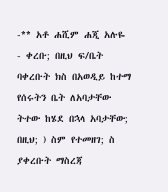-** አቶ ሐሺም ሐጂ አሉዬ - ቀረቡ; በዚህ ፍ/ቤት ባቀረቡት ክስ በአወዲይ ከተማ የሰሩትን ቤት ለአባታቸው ትተው ከሄደ በኋላ አባታቸው; በዚህ; ) ስም የተመዘገ; ስ ያቀረቡት ማስረጃ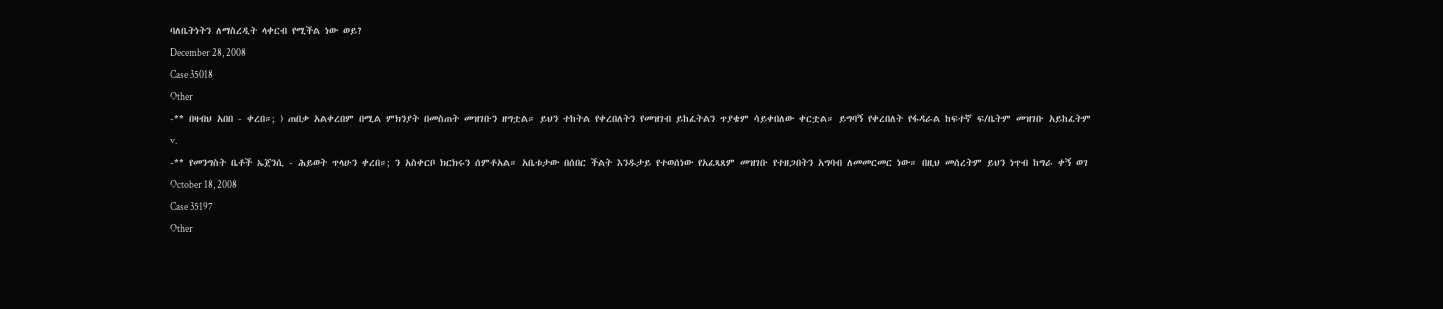ባለቤትነትን ለማስረዲት ላቀርብ የሚችል ነው ወይ?
December 28, 2008
Case 35018
Other
-** በዛብህ አበበ - ቀረበ።; ) ጠበቃ አልቀረበም በሚል ምክንያት በመስጠት መዝገቡን ዘግቷል። ይህን ተከትል የቀረበለትን የመዝገብ ይከፈትልን ጥያቄም ሳይቀበለው ቀርቷል። ይግባኝ የቀረበለት የፋዳራል ከፍተኛ ፍ/ቤትም መዝገቡ አይከፈትም
v.
-** የመንግስት ቤቶች ኤጀንሲ - ሕይወት ጥላሁን ቀረበ።; ን አስቀርቦ ክርክሩን ሰምቶአል። አቤቱታው በሰበር ችልት እንዱታይ የተወሰነው የአፈጻጸም መዝገቡ የተዘጋበትን አግባብ ለመመርመር ነው። በዚህ መሰረትም ይህን ነጥብ ከግራ ቀኝ ወገ
October 18, 2008
Case 35197
Other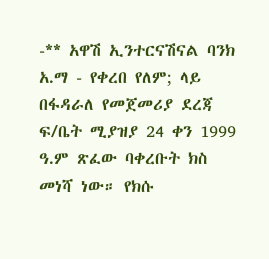-** አዋሽ ኢንተርናሽናል ባንክ አ.ማ - የቀረበ የለም; ላይ በፋዳራለ የመጀመሪያ ደረጃ ፍ/ቤት ሚያዝያ 24 ቀን 1999 ዓ.ም ጽፈው ባቀረቡት ክስ መነሻ ነው። የክሱ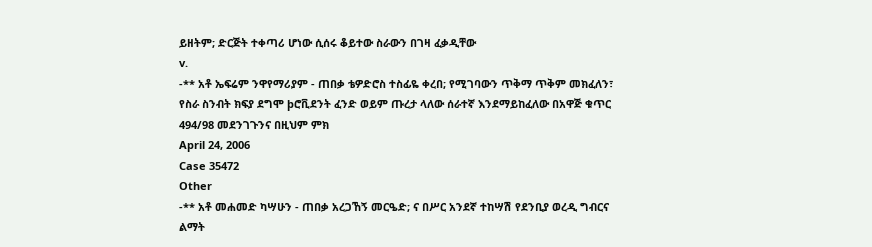ይዘትም; ድርጅት ተቀጣሪ ሆነው ሲሰሩ ቆይተው ስራውን በገዛ ፈቃዲቸው
v.
-** አቶ ኤፍሬም ንዋየማሪያም - ጠበቃ ቴዎድሮስ ተስፊዬ ቀረበ; የሚገባውን ጥቅማ ጥቅም መክፈለን፣ የስራ ስንብት ክፍያ ደግሞ þሮቪደንት ፈንድ ወይም ጡረታ ላለው ሰራተኛ እንደማይከፈለው በአዋጅ ቁጥር 494/98 መደንገጉንና በዚህም ምክ
April 24, 2006
Case 35472
Other
-** አቶ መሐመድ ካሣሁን - ጠበቃ አረጋኸኝ መርዔድ; ና በሥር አንደኛ ተከሣሽ የደንቢያ ወረዲ ግብርና ልማት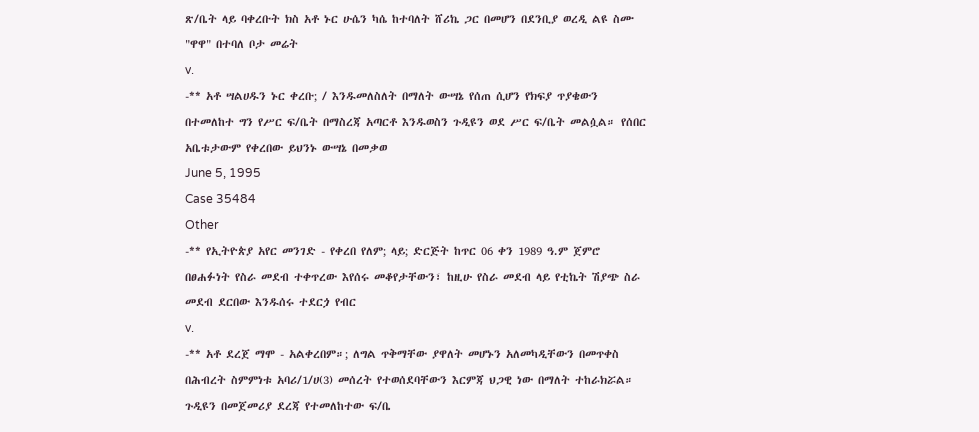ጽ/ቤት ላይ ባቀረቡት ክስ አቶ ኑር ሁሴን ካሴ ከተባለት ሸሪኬ ጋር በመሆን በደንቢያ ወረዲ ልዩ ስሙ "ዋዋ" በተባለ ቦታ መሬት
v.
-** አቶ ሣልሀዱን ኑር ቀረቡ; / እንዱመለስለት በማለት ውሣኔ የሰጠ ሲሆን የክፍያ ጥያቄውን በተመለከተ ግን የሥር ፍ/ቤት በማስረጃ አጣርቶ እንዱወስን ጉዲዩን ወደ ሥር ፍ/ቤት መልሷል። የሰበር አቤቱታውም የቀረበው ይህንኑ ውሣኔ በመቃወ
June 5, 1995
Case 35484
Other
-** የኢትዮጵያ አየር መንገድ - የቀረበ የለም; ላይ; ድርጅት ከጥር 06 ቀን 1989 ዓ.ም ጀምሮ በፀሐፉነት የስራ መደብ ተቀጥረው እየሰሩ መቆየታቸውን፣ ከዚሁ የስራ መደብ ላይ የቲኬት ሽያጭ ስራ መደብ ደርበው እንዱሰሩ ተደርጏ የብር
v.
-** አቶ ደረጀ ማሞ - አልቀረበም።; ለግል ጥቅማቸው ያዋለት መሆኑን አለመካዲቸውን በመጥቀስ በሕብረት ስምምነቱ አባሪ/1/ሀ(3) መሰረት የተወሰደባቸውን እርምጃ ህጋዊ ነው በማለት ተከራክሯል። ጉዲዩን በመጀመሪያ ደረጃ የተመለከተው ፍ/ቤ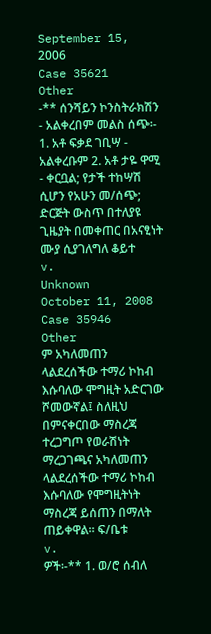September 15, 2006
Case 35621
Other
-** ሰንሻይን ኮንስትራክሽን - አልቀረበም መልስ ሰጭ፡- 1. አቶ ፍቃደ ገቢሣ - አልቀረቡም 2. አቶ ታዬ ዋሚ - ቀርቧል; የታች ተከሣሽ ሲሆን የአሁን መ/ሰጭ; ድርጅት ውስጥ በተለያዩ ጊዜያት በመቀጠር በአናፂነት ሙያ ሲያገለግለ ቆይተ
v.
Unknown
October 11, 2008
Case 35946
Other
ም አካለመጠን ላልደረሰችው ተማሪ ኮከብ እሱባለው ሞግዚት አድርገው ሾመውኛል፤ ስለዚህ በምናቀርበው ማስረጃ ተረጋግጦ የወራሽነት ማረጋገጫና አካለመጠን ላልደረሰችው ተማሪ ኮከብ እሱባለው የሞግዚትነት ማስረጃ ይሰጠን በማለት ጠይቀዋል። ፍ/ቤቱ
v.
ዎች፡-** 1. ወ/ሮ ሰብለ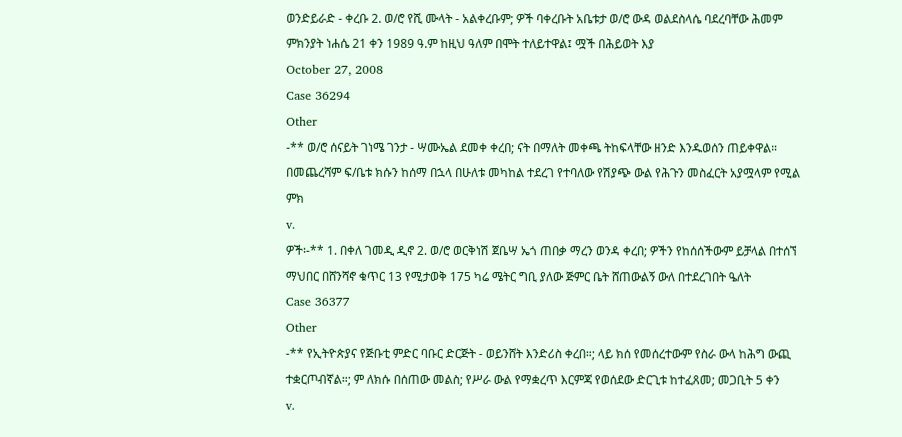ወንድይራድ - ቀረቡ 2. ወ/ሮ የሺ ሙላት - አልቀረቡም; ዎች ባቀረቡት አቤቱታ ወ/ሮ ውዳ ወልደስላሴ ባደረባቸው ሕመም ምክንያት ነሐሴ 21 ቀን 1989 ዓ.ም ከዚህ ዓለም በሞት ተለይተዋል፤ ሟች በሕይወት እያ
October 27, 2008
Case 36294
Other
-** ወ/ሮ ሰናይት ገነሜ ገንታ - ሣሙኤል ደመቀ ቀረበ; ናት በማለት መቀጫ ትከፍላቸው ዘንድ እንዱወሰን ጠይቀዋል። በመጨረሻም ፍ/ቤቱ ክሱን ከሰማ በኋላ በሁለቱ መካከል ተደረገ የተባለው የሽያጭ ውል የሕጉን መስፈርት አያሟላም የሚል ምክ
v.
ዎች፡-** 1. በቀለ ገመዲ ዲኖ 2. ወ/ሮ ወርቅነሽ ጀቤሣ ኤጎ ጠበቃ ማረን ወንዳ ቀረበ; ዎችን የከሰሰችውም ይቻላል በተሰኘ ማህበር በሸንሻኖ ቁጥር 13 የሚታወቅ 175 ካሬ ሜትር ግቢ ያለው ጅምር ቤት ሸጠውልኝ ውለ በተደረገበት ዔለት
Case 36377
Other
-** የኢትዮጵያና የጅቡቲ ምድር ባቡር ድርጅት - ወይንሸት እንድሪስ ቀረበ።; ላይ ክሰ የመሰረተውም የስራ ውላ ከሕግ ውጪ ተቋርጦብኛል።; ም ለክሱ በሰጠው መልስ; የሥራ ውል የማቋረጥ እርምጃ የወሰደው ድርጊቱ ከተፈጸመ; መጋቢት 5 ቀን
v.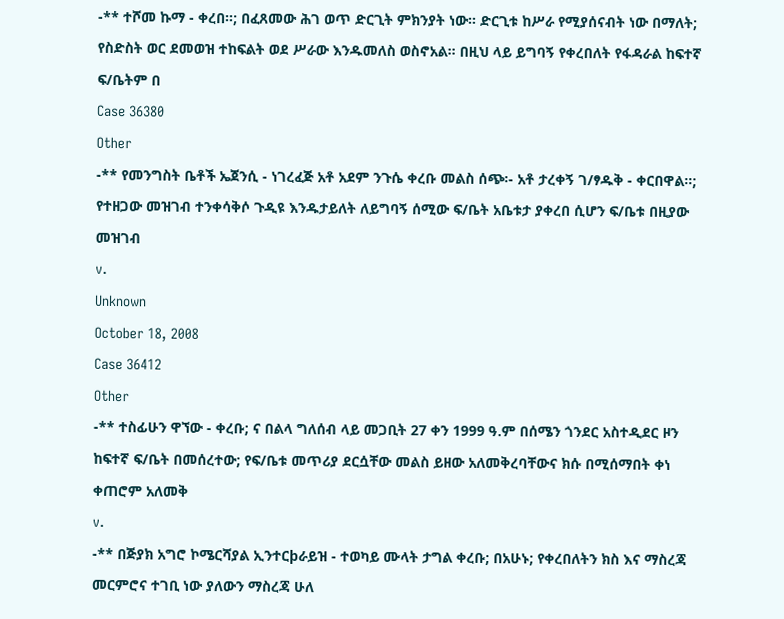-** ተሾመ ኩማ - ቀረበ።; በፈጸመው ሕገ ወጥ ድርጊት ምክንያት ነው። ድርጊቱ ከሥራ የሚያሰናብት ነው በማለት; የስድስት ወር ደመወዝ ተከፍልት ወደ ሥራው እንዱመለስ ወስኖአል። በዚህ ላይ ይግባኝ የቀረበለት የፋዳራል ከፍተኛ ፍ/ቤትም በ
Case 36380
Other
-** የመንግስት ቤቶች ኤጀንሲ - ነገረፈጅ አቶ አደም ንጉሴ ቀረቡ መልስ ሰጭ፡- አቶ ታረቀኝ ገ/ፃዱቅ - ቀርበዋል።; የተዘጋው መዝገብ ተንቀሳቅሶ ጉዲዩ እንዱታይለት ለይግባኝ ሰሚው ፍ/ቤት አቤቱታ ያቀረበ ሲሆን ፍ/ቤቱ በዚያው መዝገብ
v.
Unknown
October 18, 2008
Case 36412
Other
-** ተስፊሁን ዋኘው - ቀረቡ; ና በልላ ግለሰብ ላይ መጋቢት 27 ቀን 1999 ዓ.ም በሰሜን ጎንደር አስተዲደር ዞን ከፍተኛ ፍ/ቤት በመሰረተው; የፍ/ቤቱ መጥሪያ ደርሷቸው መልስ ይዘው አለመቅረባቸውና ክሱ በሚሰማበት ቀነ ቀጠሮም አለመቅ
v.
-** በጅያክ አግሮ ኮሜርሻያል ኢንተርþራይዝ - ተወካይ ሙላት ታግል ቀረቡ; በአሁኑ; የቀረበለትን ክስ እና ማስረጃ መርምሮና ተገቢ ነው ያለውን ማስረጃ ሁለ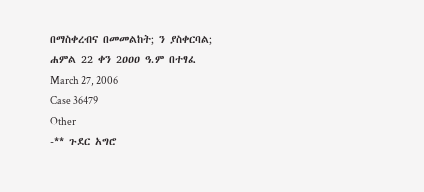በማስቀረብና በመመልከት; ን ያስቀርባል; ሐምል 22 ቀን 2ዐዐዐ ዓ.ም በተፃፈ
March 27, 2006
Case 36479
Other
-** ጉደር አግሮ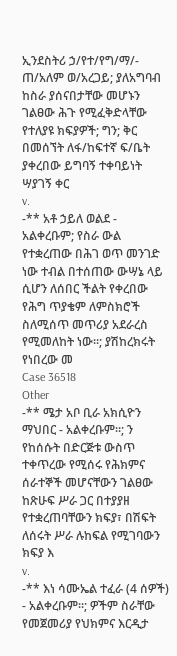ኢንደስትሪ ኃ/የተ/የግ/ማ/- ጠ/አለም ወ/አረጋይ; ያለአግባብ ከስራ ያሰናበታቸው መሆኑን ገልፀው ሕጉ የሚፈቅድላቸው የተለያዩ ክፍያዎች; ግን; ቅር በመሰኘት ለፋ/ከፍተኛ ፍ/ቤት ያቀረበው ይግባኝ ተቀባይነት ሣያገኝ ቀር
v.
-** አቶ ኃይለ ወልደ - አልቀረቡም; የስራ ውል የተቋረጠው በሕገ ወጥ መንገድ ነው ተብል በተሰጠው ውሣኔ ላይ ሲሆን ለሰበር ችልት የቀረበው የሕግ ጥያቄም ለምስክሮች ስለሚሰጥ መጥሪያ አደራረስ የሚመለከት ነው።; ያሽከረክሩት የነበረው መ
Case 36518
Other
-** ሜታ አቦ ቢራ አክሲዮን ማህበር - አልቀረቡም።; ን የከሰሱት በድርጅቱ ውስጥ ተቀጥረው የሚሰሩ የሕክምና ሰራተኞች መሆናቸውን ገልፀው ከጽሁፍ ሥራ ጋር በተያያዘ የተቋረጠባቸውን ክፍያ፣ በሽፍት ለሰሩት ሥራ ሉከፍል የሚገባውን ክፍያ እ
v.
-** እነ ሳሙኤል ተፈራ (4 ሰዎች) - አልቀረቡም።; ዎችም ስራቸው የመጀመሪያ የህክምና እርዲታ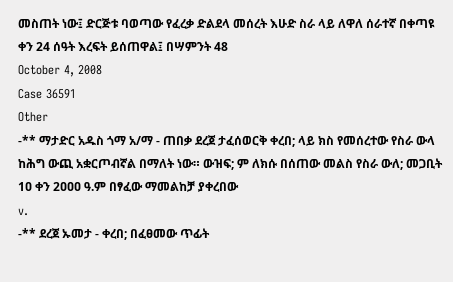መስጠት ነው፤ ድርጅቱ ባወጣው የፈረቃ ድልደላ መሰረት እሁድ ስራ ላይ ለዋለ ሰራተኛ በቀጣዩ ቀን 24 ሰዓት እረፍት ይሰጠዋል፤ በሣምንት 48
October 4, 2008
Case 36591
Other
-** ማታድር አዱስ ጎማ አ/ማ - ጠበቃ ደረጀ ታፈሰወርቅ ቀረበ; ላይ ክስ የመሰረተው የስራ ውላ ከሕግ ውጪ አቋርጦብኛል በማለት ነው። ውዝፍ; ም ለክሱ በሰጠው መልስ የስራ ውለ; መጋቢት 1ዐ ቀን 2ዐዐዐ ዓ.ም በፃፈው ማመልከቻ ያቀረበው
v.
-** ደረጀ ኡመታ - ቀረበ; በፈፀመው ጥፊት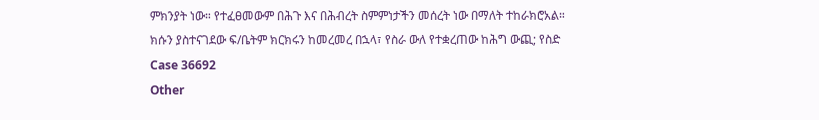ምክንያት ነው። የተፈፀመውም በሕጉ እና በሕብረት ስምምነታችን መሰረት ነው በማለት ተከራክሮአል። ክሱን ያስተናገደው ፍ/ቤትም ክርክሩን ከመረመረ በኋላ፣ የስራ ውለ የተቋረጠው ከሕግ ውጪ; የስድ
Case 36692
Other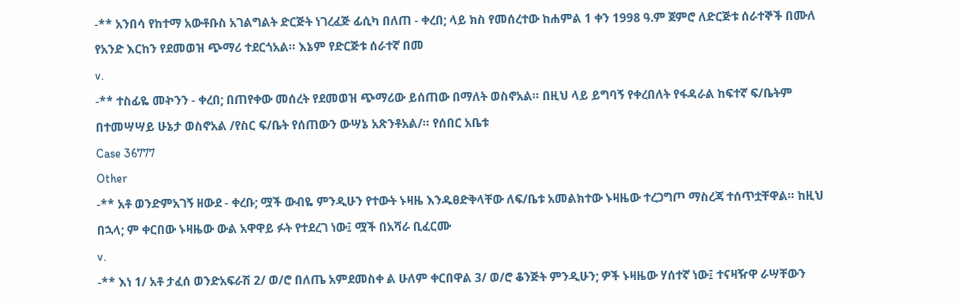-** አንበሳ የከተማ አውቶቡስ አገልግልት ድርጅት ነገረፈጅ ፊሲካ በለጠ - ቀረበ; ላይ ክስ የመሰረተው ከሐምል 1 ቀን 1998 ዓ.ም ጀምሮ ለድርጅቱ ሰራተኞች በሙለ የአንድ እርከን የደመወዝ ጭማሪ ተደርጎአል። እኔም የድርጅቱ ሰራተኛ በመ
v.
-** ተስፊዬ መኯንን - ቀረበ; በጠየቀው መሰረት የደመወዝ ጭማሪው ይሰጠው በማለት ወስኖአል። በዚህ ላይ ይግባኝ የቀረበለት የፋዳራል ከፍተኛ ፍ/ቤትም በተመሣሣይ ሁኔታ ወስኖአል /የስር ፍ/ቤት የሰጠውን ውሣኔ አጽንቶአል/። የሰበር አቤቱ
Case 36777
Other
-** አቶ ወንድምአገኝ ዘውደ - ቀረቡ; ሟች ውብዬ ምንዲሁን የተውት ኑዛዜ እንዱፀድቅላቸው ለፍ/ቤቱ አመልክተው ኑዛዜው ተረጋግጦ ማስረጃ ተሰጥቷቸዋል። ከዚህ በኋላ; ም ቀርበው ኑዛዜው ውል አዋዋይ ፉት የተደረገ ነው፤ ሟች በአሻራ ቢፈርሙ
v.
-** እነ 1/ አቶ ታፈሰ ወንድአፍራሽ 2/ ወ/ሮ በለጤ አምደመስቀ ል ሁለም ቀርበዋል 3/ ወ/ሮ ቆንጅት ምንዲሁን; ዎች ኑዛዜው ሃሰተኛ ነው፤ ተናዛዥዋ ራሣቸውን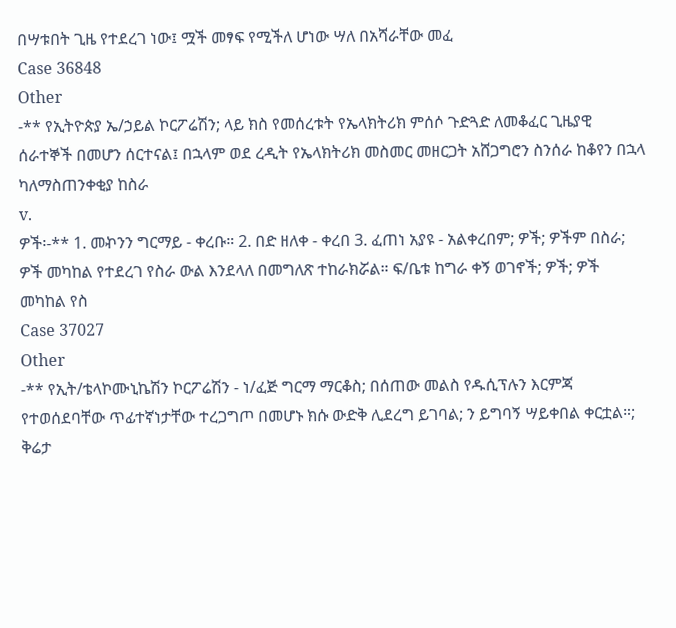በሣቱበት ጊዜ የተደረገ ነው፤ ሟች መፃፍ የሚችለ ሆነው ሣለ በአሻራቸው መፈ
Case 36848
Other
-** የኢትዮጵያ ኤ/ኃይል ኮርፖሬሽን; ላይ ክስ የመሰረቱት የኤላክትሪክ ምሰሶ ጉድጓድ ለመቆፈር ጊዜያዊ ሰራተኞች በመሆን ሰርተናል፤ በኋላም ወደ ረዲት የኤላክትሪክ መስመር መዘርጋት አሸጋግሮን ስንሰራ ከቆየን በኋላ ካለማስጠንቀቂያ ከስራ
v.
ዎች፡-** 1. መኯንን ግርማይ - ቀረቡ። 2. በድ ዘለቀ - ቀረበ 3. ፈጠነ አያዩ - አልቀረበም; ዎች; ዎችም በስራ; ዎች መካከል የተደረገ የስራ ውል እንደላለ በመግለጽ ተከራክሯል። ፍ/ቤቱ ከግራ ቀኝ ወገኖች; ዎች; ዎች መካከል የስ
Case 37027
Other
-** የኢት/ቴላኮሙኒኬሽን ኮርፖሬሽን - ነ/ፈጅ ግርማ ማርቆስ; በሰጠው መልስ የዱሲፕሉን እርምጃ የተወሰደባቸው ጥፊተኛነታቸው ተረጋግጦ በመሆኑ ክሱ ውድቅ ሊደረግ ይገባል; ን ይግባኝ ሣይቀበል ቀርቷል።; ቅሬታ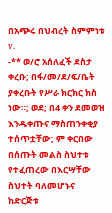በአጭሩ በህብረት ስምምነቱ
v.
-** ወ/ሮ አሰለፈች ደስታ ቀረቡ; በፋ/መ/ደ/ፍ/ቤት ያቀረቡት የሥራ ክርክር ክስ ነው።; ወደ; በ4 ቀን ደመወዝ እንዱቀጡና ማስጠንቀቂያ ተሰጥቷቸው; ም ቀርበው በሰጡት መልስ ስህተቱ የተፈጠረው በእርሣቸው ስህተት ባለመሆኑና ከድርጅቱ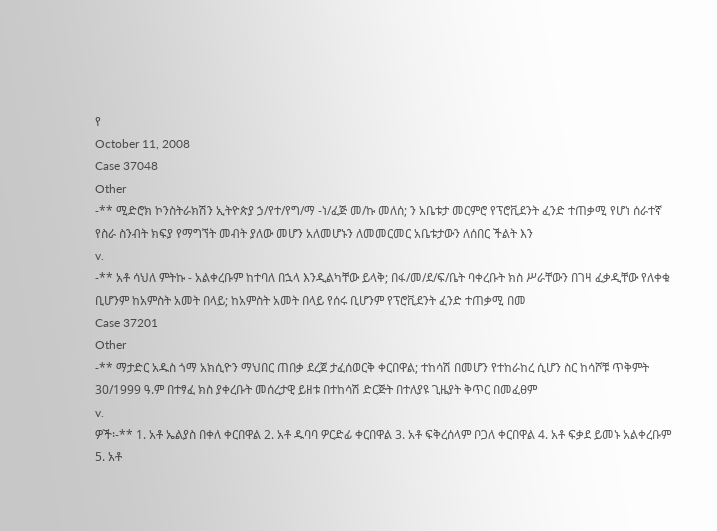የ
October 11, 2008
Case 37048
Other
-** ሚድሮክ ኮንስትራክሽን ኢትዮጵያ ኃ/የተ/የግ/ማ -ነ/ፈጅ መ/ኩ መለሰ; ን አቤቱታ መርምሮ የፕሮቪደንት ፈንድ ተጠቃሚ የሆነ ሰራተኛ የስራ ስንብት ክፍያ የማግኘት መብት ያለው መሆን አለመሆኑን ለመመርመር አቤቱታውን ለሰበር ችልት እን
v.
-** አቶ ሳህለ ምትኩ - አልቀረቡም ከተባለ በኋላ እንዲልካቸው ይላቅ; በፋ/መ/ደ/ፍ/ቤት ባቀረቡት ክስ ሥራቸውን በገዛ ፈቃዲቸው የለቀቁ ቢሆንም ከአምስት አመት በላይ; ከአምስት አመት በላይ የሰሩ ቢሆንም የፕሮቪደንት ፈንድ ተጠቃሚ በመ
Case 37201
Other
-** ማታድር አዱስ ጎማ አክሲዮን ማህበር ጠበቃ ደረጀ ታፈሰወርቅ ቀርበዋል; ተከሳሽ በመሆን የተከራከረ ሲሆን ስር ከሳሾቹ ጥቅምት 30/1999 ዓ.ም በተፃፈ ክስ ያቀረቡት መሰረታዊ ይዘቱ በተከሳሽ ድርጅት በተለያዩ ጊዜያት ቅጥር በመፈፀም
v.
ዎች፡-** 1. አቶ ኤልያስ በቀለ ቀርበዋል 2. አቶ ዱባባ ዎርድፊ ቀርበዋል 3. አቶ ፍቅረሰላም ቦጋለ ቀርበዋል 4. አቶ ፍቃደ ይመኑ አልቀረቡም 5. አቶ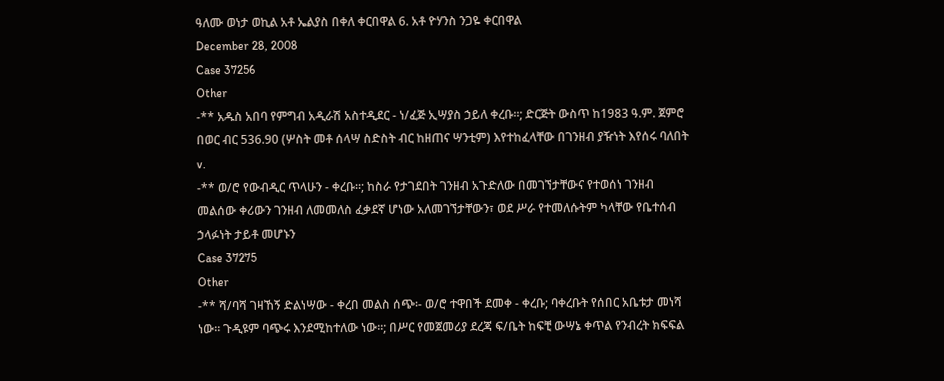ዓለሙ ወነታ ወኪል አቶ ኤልያስ በቀለ ቀርበዋል 6. አቶ ዮሃንስ ንጋዬ ቀርበዋል
December 28, 2008
Case 37256
Other
-** አዱስ አበባ የምግብ አዲራሽ አስተዲደር - ነ/ፈጅ ኢሣያስ ኃይለ ቀረቡ።; ድርጅት ውስጥ ከ1983 ዓ.ም. ጀምሮ በወር ብር 536.90 (ሦስት መቶ ሰላሣ ስድስት ብር ከዘጠና ሣንቲም) እየተከፈላቸው በገንዘብ ያዥነት እየሰሩ ባለበት
v.
-** ወ/ሮ የውብዲር ጥላሁን - ቀረቡ።; ከስራ የታገደበት ገንዘብ አጉድለው በመገኘታቸውና የተወሰነ ገንዘብ መልሰው ቀሪውን ገንዘብ ለመመለስ ፈቃደኛ ሆነው አለመገኘታቸውን፣ ወደ ሥራ የተመለሱትም ካላቸው የቤተሰብ ኃላፉነት ታይቶ መሆኑን
Case 37275
Other
-** ሻ/ባሻ ገዛኸኝ ድልነሣው - ቀረበ መልስ ሰጭ፡- ወ/ሮ ተዋበች ደመቀ - ቀረቡ; ባቀረቡት የሰበር አቤቱታ መነሻ ነው። ጉዲዩም ባጭሩ እንደሚከተለው ነው።; በሥር የመጀመሪያ ደረጃ ፍ/ቤት ከፍቺ ውሣኔ ቀጥል የንብረት ክፍፍል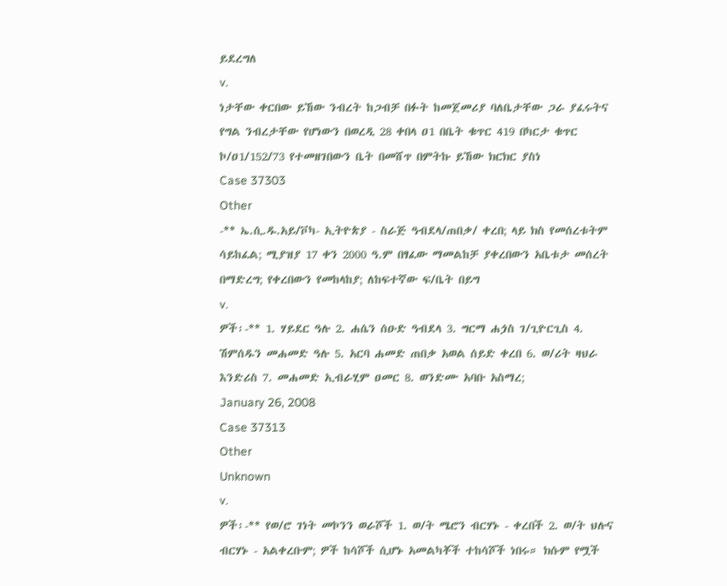ይደረግለ
v.
ነታቸው ቀርበው ይኸው ንብረት ከጋብቻ በፉት ከመጀመሪያ ባለቤታቸው ጋራ ያፈሩትና የግል ንብረታቸው የሆነውን በወረዲ 28 ቀበላ ዐ1 በቤት ቁጥር 419 በካርታ ቁጥር ኮ/ዐ1/152/73 የተመዘገበውን ቤት በመሸጥ በምትኩ ይኸው ክርክር ያስነ
Case 37303
Other
-** ኤ.ሲ.ዱ.አይ/ቮካ- ኢትዮጵያ - ስራጅ ዓብደላ/ጠበቃ/ ቀረበ; ላይ ክስ የመሰረቱትም ሳይከፈል; ሚያዝያ 17 ቀን 2000 ዓ.ም በፃፈው ማመልከቻ ያቀረበውን አቤቱታ መሰረት በማድረግ; የቀረበውን የመከላከያ; ለከፍተኛው ፍ/ቤት በይግ
v.
ዎች፡-** 1. ሃይደር ዓሉ 2. ሐሴን ሰዑድ ዓብደላ 3. ግርማ ሐጏስ ገ/ጊዮርጊስ 4. ሽምሰዱን መሐመድ ዓሉ 5. አርባ ሐመድ ጠበቃ አወል ሰይድ ቀረበ 6. ወ/ሪት ዛህራ እንድሪስ 7. መሐመድ ኢብራሂም ዐመር 8. ወንድሙ አባቡ አስማረ;
January 26, 2008
Case 37313
Other
Unknown
v.
ዎች፡-** የወ/ሮ ገነት መኮንን ወራሾች 1. ወ/ት ሜሮን ብርሃኑ - ቀረበች 2. ወ/ት ህሉና ብርሃኑ - አልቀረቡም; ዎች ከሳሾች ሲሆኑ አመልካቾች ተከሳሾች ነበሩ። ክሱም የሟች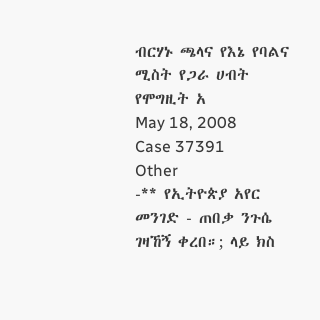ብርሃኑ ጫላና የእኔ የባልና ሚስት የጋራ ሀብት የሞግዚት አ
May 18, 2008
Case 37391
Other
-** የኢትዮጵያ አየር መንገድ - ጠበቃ ንጉሴ ገዛኸኝ ቀረበ።; ላይ ክስ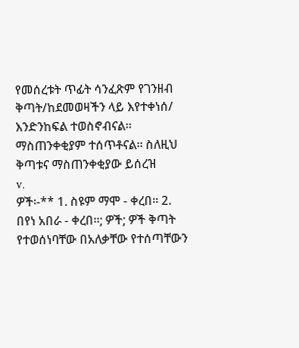የመሰረቱት ጥፊት ሳንፈጽም የገንዘብ ቅጣት/ከደመወዛችን ላይ እየተቀነሰ/ እንድንከፍል ተወስኖብናል። ማስጠንቀቂያም ተሰጥቶናል። ስለዚህ ቅጣቱና ማስጠንቀቂያው ይሰረዝ
v.
ዎች፡-** 1. ስዩም ማሞ - ቀረበ። 2. በየነ አበራ - ቀረበ።; ዎች; ዎች ቅጣት የተወሰነባቸው በአለቃቸው የተሰጣቸውን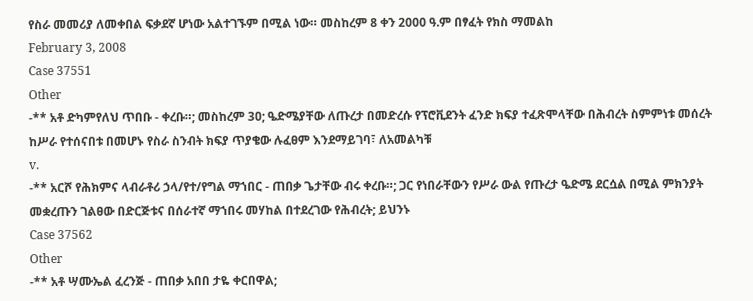የስራ መመሪያ ለመቀበል ፍቃደኛ ሆነው አልተገኙም በሚል ነው። መስከረም 8 ቀን 2000 ዓ.ም በፃፈት የክስ ማመልከ
February 3, 2008
Case 37551
Other
-** አቶ ድካምየለህ ጥበቡ - ቀረቡ።; መስከረም 3ዐ; ዔድሜያቸው ለጡረታ በመድረሱ የፕሮቪደንት ፈንድ ክፍያ ተፈጽሞላቸው በሕብረት ስምምነቱ መሰረት ከሥራ የተሰናበቱ በመሆኑ የስራ ስንብት ክፍያ ጥያቄው ሉፈፀም እንደማይገባ፣ ለአመልካቹ
v.
-** አርሾ የሕክምና ላብራቶሪ ኃላ/የተ/የግል ማኀበር - ጠበቃ ጌታቸው ብሩ ቀረቡ።; ጋር የነበራቸውን የሥራ ውል የጡረታ ዔድሜ ደርሷል በሚል ምክንያት መቋረጡን ገልፀው በድርጅቱና በሰራተኛ ማኀበሩ መሃከል በተደረገው የሕብረት; ይህንኑ
Case 37562
Other
-** አቶ ሣሙኤል ፈረንጅ - ጠበቃ አበበ ታዬ ቀርበዋል;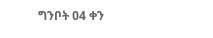ግንቦት ዐ4 ቀን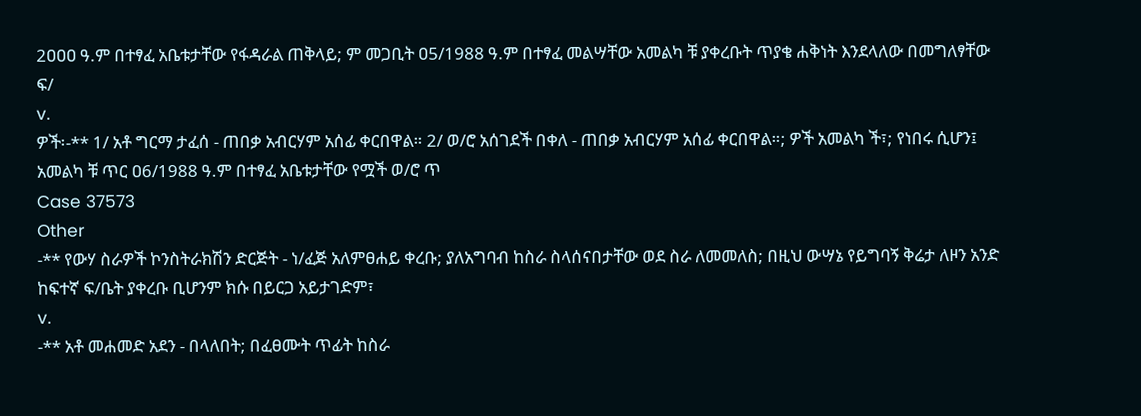2ዐዐዐ ዓ.ም በተፃፈ አቤቱታቸው የፋዳራል ጠቅላይ; ም መጋቢት ዐ5/1988 ዓ.ም በተፃፈ መልሣቸው አመልካ ቹ ያቀረቡት ጥያቄ ሐቅነት እንደላለው በመግለፃቸው ፍ/
v.
ዎች፡-** 1/ አቶ ግርማ ታፈሰ - ጠበቃ አብርሃም አሰፊ ቀርበዋል። 2/ ወ/ሮ አሰገደች በቀለ - ጠበቃ አብርሃም አሰፊ ቀርበዋል።; ዎች አመልካ ች፣; የነበሩ ሲሆን፤ አመልካ ቹ ጥር ዐ6/1988 ዓ.ም በተፃፈ አቤቱታቸው የሟች ወ/ሮ ጥ
Case 37573
Other
-** የውሃ ስራዎች ኮንስትራክሽን ድርጅት - ነ/ፈጅ አለምፀሐይ ቀረቡ; ያለአግባብ ከስራ ስላሰናበታቸው ወደ ስራ ለመመለስ; በዚህ ውሣኔ የይግባኝ ቅሬታ ለዞን አንድ ከፍተኛ ፍ/ቤት ያቀረቡ ቢሆንም ክሱ በይርጋ አይታገድም፣
v.
-** አቶ መሐመድ አደን - በላለበት; በፈፀሙት ጥፊት ከስራ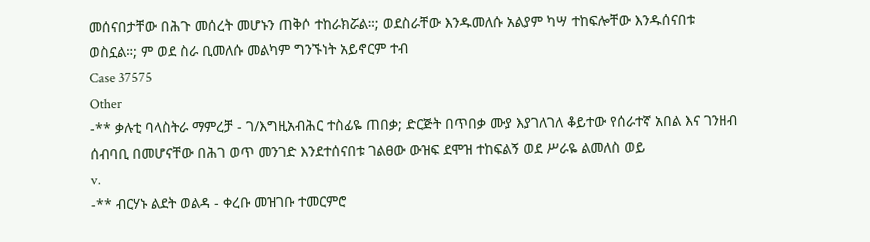መሰናበታቸው በሕጉ መሰረት መሆኑን ጠቅሶ ተከራክሯል።; ወደስራቸው እንዱመለሱ አልያም ካሣ ተከፍሎቸው እንዱሰናበቱ ወስኗል።; ም ወደ ስራ ቢመለሱ መልካም ግንኙነት አይኖርም ተብ
Case 37575
Other
-** ቃሉቲ ባላስትራ ማምረቻ - ገ/እግዚአብሕር ተስፊዬ ጠበቃ; ድርጅት በጥበቃ ሙያ እያገለገለ ቆይተው የሰራተኛ አበል እና ገንዘብ ሰብባቢ በመሆናቸው በሕገ ወጥ መንገድ እንደተሰናበቱ ገልፀው ውዝፍ ደሞዝ ተከፍልኝ ወደ ሥራዬ ልመለስ ወይ
v.
-** ብርሃኑ ልደት ወልዳ - ቀረቡ መዝገቡ ተመርምሮ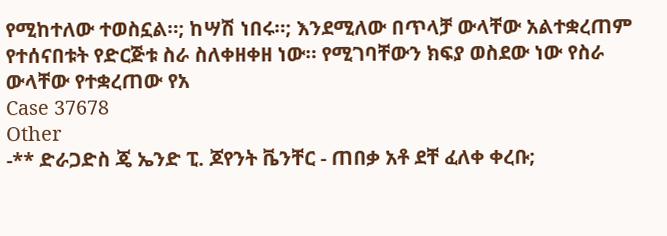የሚከተለው ተወስኗል።; ከሣሽ ነበሩ።; እንደሚለው በጥላቻ ውላቸው አልተቋረጠም የተሰናበቱት የድርጅቱ ስራ ስለቀዘቀዘ ነው። የሚገባቸውን ክፍያ ወስደው ነው የስራ ውላቸው የተቋረጠው የአ
Case 37678
Other
-** ድራጋድስ ጄ ኤንድ ፒ. ጆየንት ቬንቸር - ጠበቃ አቶ ደቸ ፈለቀ ቀረቡ;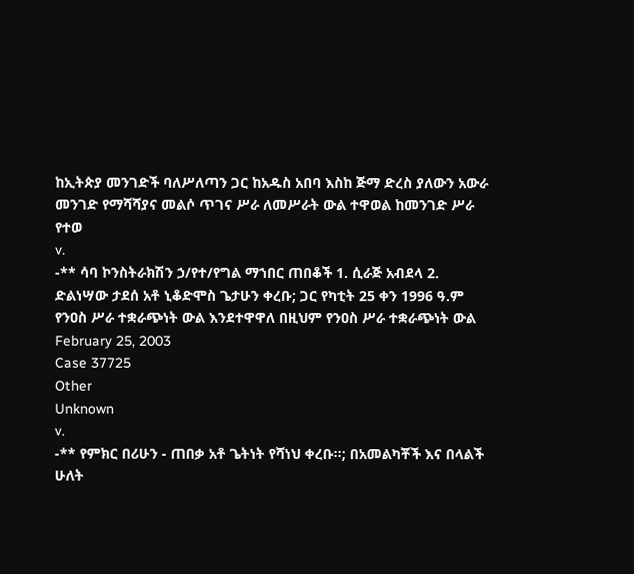ከኢትጵያ መንገድች ባለሥለጣን ጋር ከአዱስ አበባ እስከ ጅማ ድረስ ያለውን አውራ መንገድ የማሻሻያና መልሶ ጥገና ሥራ ለመሥራት ውል ተዋወል ከመንገድ ሥራ የተወ
v.
-** ሳባ ኮንስትራክሽን ኃ/የተ/የግል ማኀበር ጠበቆች 1. ሲራጅ አብደላ 2. ድልነሣው ታደሰ አቶ ኒቆድሞስ ጌታሁን ቀረቡ; ጋር የካቲት 25 ቀን 1996 ዓ.ም የንዐስ ሥራ ተቋራጭነት ውል እንደተዋዋለ በዚህም የንዐስ ሥራ ተቋራጭነት ውል
February 25, 2003
Case 37725
Other
Unknown
v.
-** የምክር በሪሁን - ጠበቃ አቶ ጌትነት የሻነህ ቀረቡ።; በአመልካቾች እና በላልች ሁለት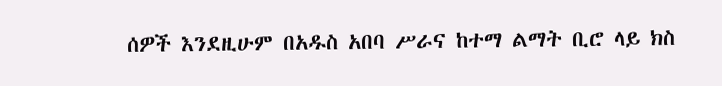ሰዎች እንደዚሁም በአዱስ አበባ ሥራና ከተማ ልማት ቢሮ ላይ ክስ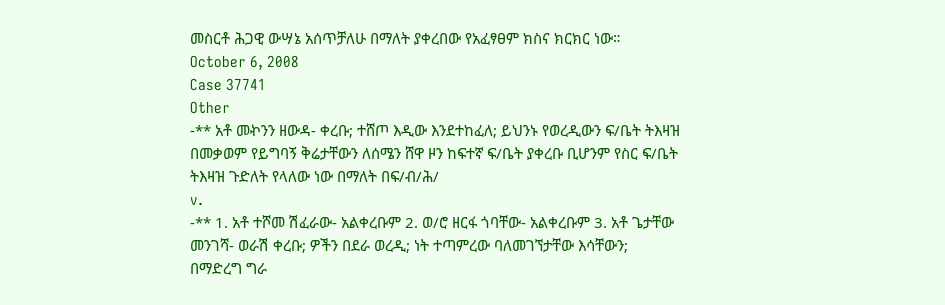መስርቶ ሕጋዊ ውሣኔ አሰጥቻለሁ በማለት ያቀረበው የአፈፃፀም ክስና ክርክር ነው።
October 6, 2008
Case 37741
Other
-** አቶ መኯንን ዘውዳ- ቀረቡ; ተሸጦ እዲው እንደተከፈለ; ይህንኑ የወረዲውን ፍ/ቤት ትእዛዝ በመቃወም የይግባኝ ቅሬታቸውን ለሰሜን ሸዋ ዞን ከፍተኛ ፍ/ቤት ያቀረቡ ቢሆንም የስር ፍ/ቤት ትእዛዝ ጉድለት የላለው ነው በማለት በፍ/ብ/ሕ/
v.
-** 1. አቶ ተሾመ ሽፈራው- አልቀረቡም 2. ወ/ሮ ዘርፋ ጎባቸው- አልቀረቡም 3. አቶ ጌታቸው መንገሻ- ወራሽ ቀረቡ; ዎችን በደራ ወረዲ; ነት ተጣምረው ባለመገኘታቸው እሳቸውን; በማድረግ ግራ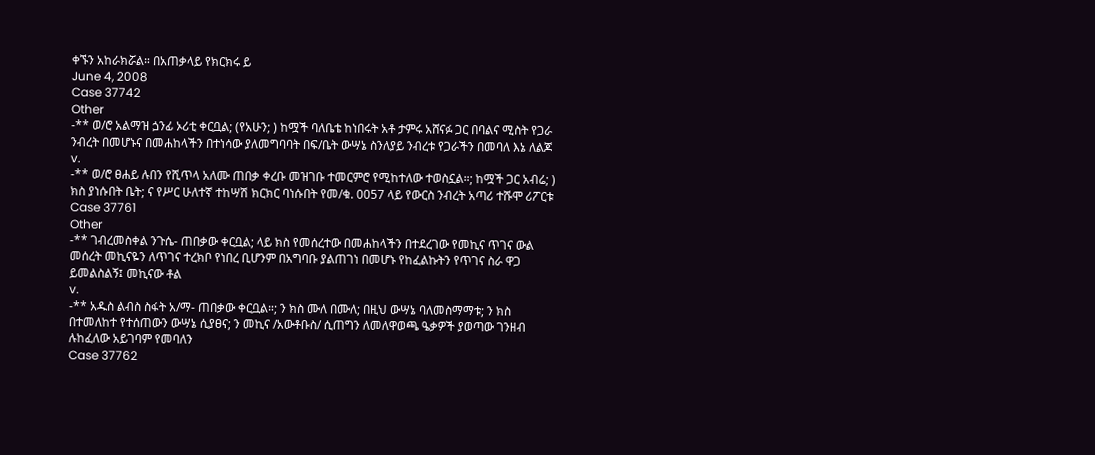ቀኙን አከራክሯል። በአጠቃላይ የክርክሩ ይ
June 4, 2008
Case 37742
Other
-** ወ/ሮ አልማዝ ጏንፊ ኦሪቲ ቀርቧል; (የአሁን; ) ከሟች ባለቤቴ ከነበሩት አቶ ታምሩ አሸናፉ ጋር በባልና ሚስት የጋራ ንብረት በመሆኑና በመሐከላችን በተነሳው ያለመግባባት በፍ/ቤት ውሣኔ ስንለያይ ንብረቱ የጋራችን በመባለ እኔ ለልጆ
v.
-** ወ/ሮ ፀሐይ ሉበን የሺጥላ አለሙ ጠበቃ ቀረቡ መዝገቡ ተመርምሮ የሚከተለው ተወስኗል።; ከሟች ጋር አብሬ; ) ክስ ያነሱበት ቤት; ና የሥር ሁለተኛ ተከሣሽ ክርክር ባነሱበት የመ/ቁ. 0057 ላይ የውርስ ንብረት አጣሪ ተሹሞ ሪፖርቱ
Case 37761
Other
-** ገብረመስቀል ንጉሴ- ጠበቃው ቀርቧል; ላይ ክስ የመሰረተው በመሐከላችን በተደረገው የመኪና ጥገና ውል መሰረት መኪናዬን ለጥገና ተረክቦ የነበረ ቢሆንም በአግባቡ ያልጠገነ በመሆኑ የከፈልኩትን የጥገና ስራ ዋጋ ይመልስልኝ፤ መኪናው ቶል
v.
-** አዱስ ልብስ ስፋት አ/ማ- ጠበቃው ቀርቧል።; ን ክስ ሙለ በሙለ; በዚህ ውሣኔ ባለመስማማቱ; ን ክስ በተመለከተ የተሰጠውን ውሣኔ ሲያፀና; ን መኪና /አውቶቡስ/ ሲጠግን ለመለዋወጫ ዔቃዎች ያወጣው ገንዘብ ሉከፈለው አይገባም የመባለን
Case 37762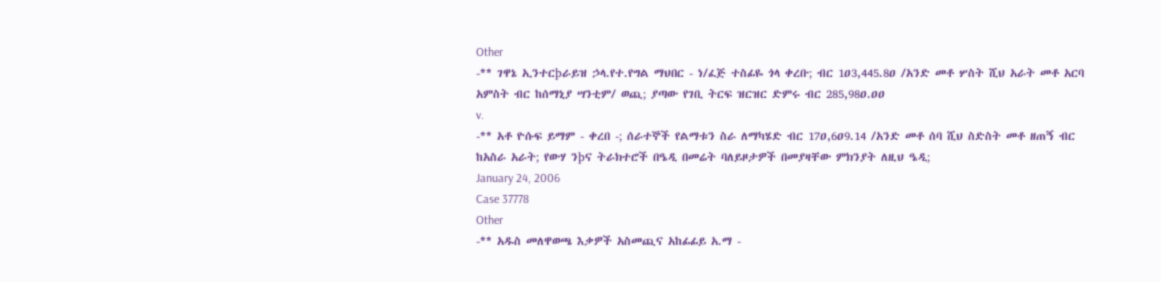Other
-** ገዋኔ ኢንተርþራይዝ ኃላ.የተ.የግል ማህበር - ነ/ፈጅ ተስፊዬ ጎላ ቀረቡ; ብር 1ዐ3,445.8ዐ /አንድ መቶ ሦስት ሺህ አራት መቶ አርባ አምስት ብር ከሰማኒያ ሣንቲም/ ወጪ; ያጣው የገቢ ትርፍ ዝርዝር ድምሩ ብር 285,98ዐ.ዐዐ
v.
-** አቶ ዮሱፍ ይማም - ቀረበ -; ሰራተኞች የልማቱን ስራ ለማካሄድ ብር 17ዐ,6ዐ9.14 /አንድ መቶ ሰባ ሺህ ስድስት መቶ ዘጠኝ ብር ከአስራ አራት; የውሃ ንþና ትራክተሮች በዔዲ በመሬት ባለይዞታዎች በመያዛቸው ምክንያት ለዚህ ዔዲ;
January 24, 2006
Case 37778
Other
-** አዱስ መለዋወጫ እቃዎች አስመጪና አከፊፊይ አ.ማ -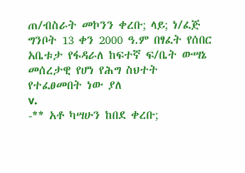ጠ/ብስራት መኮንን ቀረቡ; ላይ; ነ/ፈጅ ግንቦት 13 ቀን 2000 ዓ.ም በፃፈት የሰበር አቤቱታ የፋዳራለ ከፍተኛ ፍ/ቤት ውሣኔ መሰረታዊ የሆነ የሕግ ስህተት የተፈፀመበት ነው ያለ
v.
-** አቶ ካሣሁን ከበደ ቀረቡ;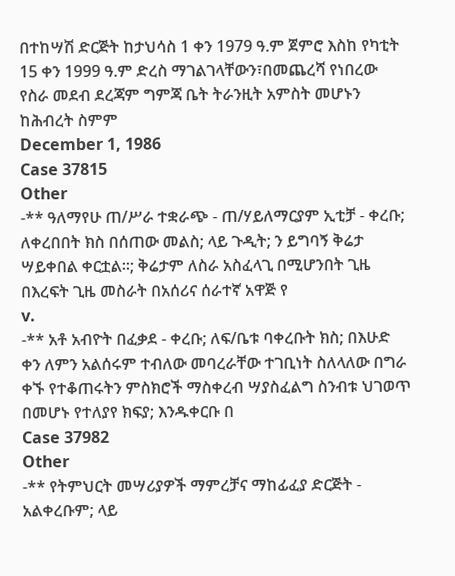በተከሣሽ ድርጅት ከታህሳስ 1 ቀን 1979 ዓ.ም ጀምሮ እስከ የካቲት 15 ቀን 1999 ዓ.ም ድረስ ማገልገላቸውን፣በመጨረሻ የነበረው የስራ መደብ ደረጃም ግምጃ ቤት ትራንዚት አምስት መሆኑን ከሕብረት ስምም
December 1, 1986
Case 37815
Other
-** ዓለማየሁ ጠ/ሥራ ተቋራጭ - ጠ/ሃይለማርያም ኢቲቻ - ቀረቡ; ለቀረበበት ክስ በሰጠው መልስ; ላይ ጉዲት; ን ይግባኝ ቅሬታ ሣይቀበል ቀርቷል።; ቅሬታም ለስራ አስፈላጊ በሚሆንበት ጊዜ በእረፍት ጊዜ መስራት በአሰሪና ሰራተኛ አዋጅ የ
v.
-** አቶ አብዮት በፈቃደ - ቀረቡ; ለፍ/ቤቱ ባቀረቡት ክስ; በእሁድ ቀን ለምን አልሰሩም ተብለው መባረራቸው ተገቢነት ስለላለው በግራ ቀኙ የተቆጠሩትን ምስክሮች ማስቀረብ ሣያስፈልግ ስንብቱ ህገወጥ በመሆኑ የተለያየ ክፍያ; እንዱቀርቡ በ
Case 37982
Other
-** የትምህርት መሣሪያዎች ማምረቻና ማከፊፈያ ድርጅት - አልቀረቡም; ላይ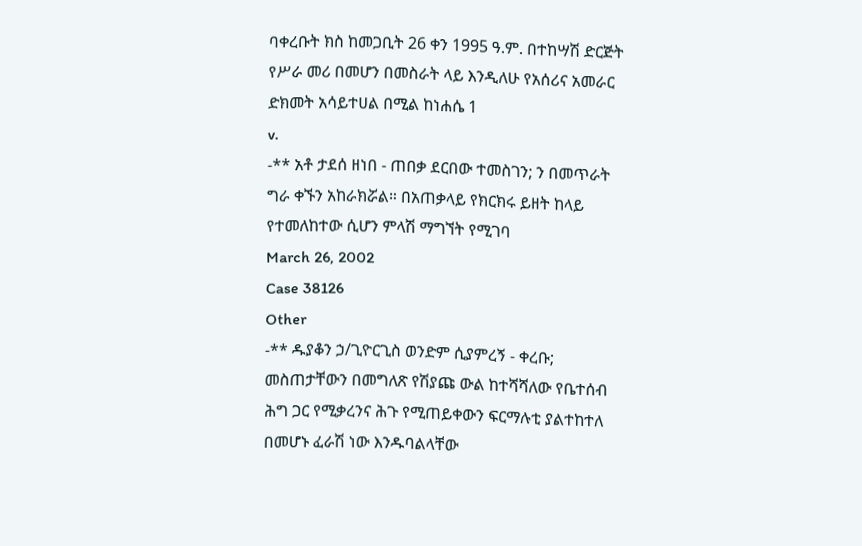ባቀረቡት ክስ ከመጋቢት 26 ቀን 1995 ዓ.ም. በተከሣሽ ድርጅት የሥራ መሪ በመሆን በመስራት ላይ እንዲለሁ የአሰሪና አመራር ድክመት አሳይተሀል በሚል ከነሐሴ 1
v.
-** አቶ ታደሰ ዘነበ - ጠበቃ ደርበው ተመስገን; ን በመጥራት ግራ ቀኙን አከራክሯል። በአጠቃላይ የክርክሩ ይዘት ከላይ የተመለከተው ሲሆን ምላሽ ማግኘት የሚገባ
March 26, 2002
Case 38126
Other
-** ዱያቆን ኃ/ጊዮርጊስ ወንድም ሲያምረኝ - ቀረቡ; መስጠታቸውን በመግለጽ የሽያጩ ውል ከተሻሻለው የቤተሰብ ሕግ ጋር የሚቃረንና ሕጉ የሚጠይቀውን ፍርማሉቲ ያልተከተለ በመሆኑ ፈራሽ ነው እንዱባልላቸው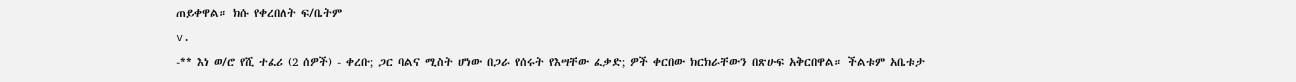ጠይቀዋል። ክሱ የቀረበለት ፍ/ቤትም
v.
-** እነ ወ/ሮ የሺ ተፈሪ (2 ሰዎች) - ቀረቡ; ጋር ባልና ሚስት ሆነው በጋራ የሰሩት የእሣቸው ፈቃድ; ዎች ቀርበው ክርክራቸውን በጽሁፍ አቅርበዋል። ችልቱም አቤቱታ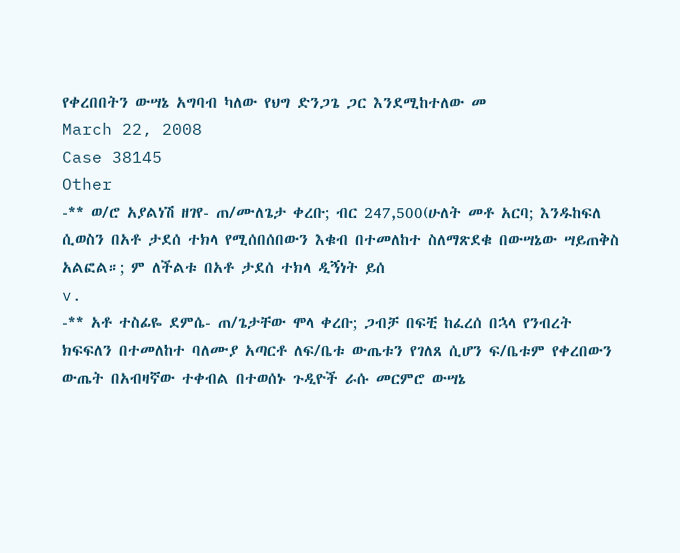የቀረበበትን ውሣኔ አግባብ ካለው የህግ ድንጋጌ ጋር እንደሚከተለው መ
March 22, 2008
Case 38145
Other
-** ወ/ሮ አያልነሽ ዘገየ- ጠ/ሙለጌታ ቀረቡ; ብር 247,500(ሁለት መቶ አርባ; እንዱከፍለ ሲወስን በአቶ ታደሰ ተክላ የሚሰበሰበውን እቁብ በተመለከተ ስለማጽደቁ በውሣኔው ሣይጠቅስ አልፎል።; ም ለችልቱ በአቶ ታደሰ ተክላ ዲኝነት ይሰ
v.
-** አቶ ተስፊዬ ደምሴ- ጠ/ጌታቸው ሞላ ቀረቡ; ጋብቻ በፍቺ ከፈረሰ በኋላ የንብረት ክፍፍለን በተመለከተ ባለሙያ አጣርቶ ለፍ/ቤቱ ውጤቱን የገለጸ ሲሆን ፍ/ቤቱም የቀረበውን ውጤት በአብዛኛው ተቀብል በተወሰኑ ጉዲዮች ራሱ መርምሮ ውሣኔ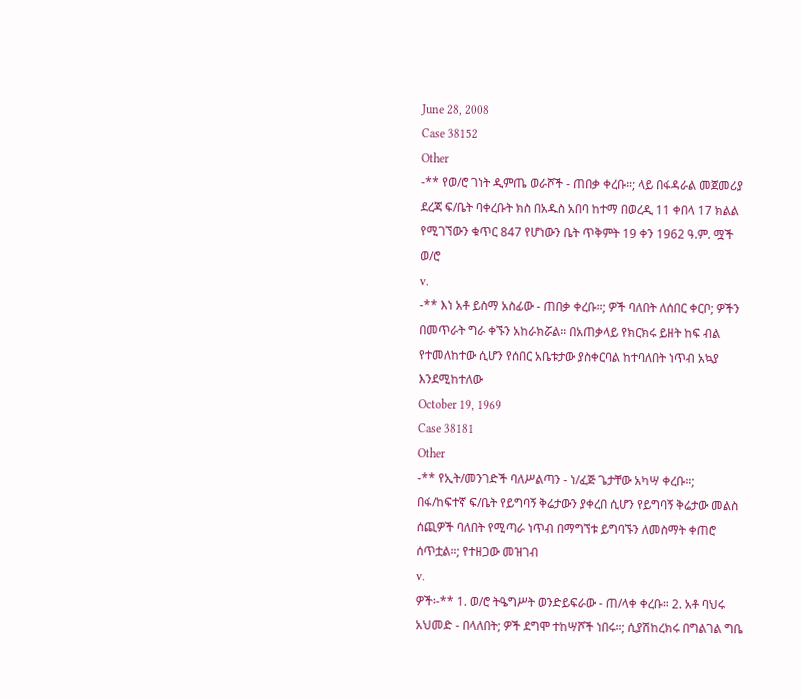June 28, 2008
Case 38152
Other
-** የወ/ሮ ገነት ዲምጤ ወራሾች - ጠበቃ ቀረቡ።; ላይ በፋዳራል መጀመሪያ ደረጃ ፍ/ቤት ባቀረቡት ክስ በአዱስ አበባ ከተማ በወረዲ 11 ቀበላ 17 ክልል የሚገኘውን ቁጥር 847 የሆነውን ቤት ጥቅምት 19 ቀን 1962 ዓ.ም. ሟች ወ/ሮ
v.
-** እነ አቶ ይስማ አስፊው - ጠበቃ ቀረቡ።; ዎች ባለበት ለሰበር ቀርቦ; ዎችን በመጥራት ግራ ቀኙን አከራክሯል። በአጠቃላይ የክርክሩ ይዘት ከፍ ብል የተመለከተው ሲሆን የሰበር አቤቱታው ያስቀርባል ከተባለበት ነጥብ አኳያ እንደሚከተለው
October 19, 1969
Case 38181
Other
-** የኢት/መንገድች ባለሥልጣን - ነ/ፈጅ ጌታቸው አካሣ ቀረቡ።; በፋ/ከፍተኛ ፍ/ቤት የይግባኝ ቅሬታውን ያቀረበ ሲሆን የይግባኝ ቅሬታው መልስ ሰጪዎች ባለበት የሚጣራ ነጥብ በማግኘቱ ይግባኙን ለመስማት ቀጠሮ ሰጥቷል።; የተዘጋው መዝገብ
v.
ዎች፡-** 1. ወ/ሮ ትዔግሥት ወንድይፍራው - ጠ/ላቀ ቀረቡ። 2. አቶ ባህሩ አህመድ - በላለበት; ዎች ደግሞ ተከሣሾች ነበሩ።; ሲያሽከረክሩ በግልገል ግቤ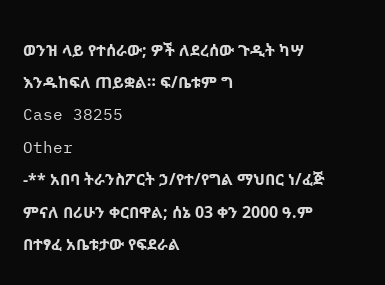ወንዝ ላይ የተሰራው; ዎች ለደረሰው ጉዲት ካሣ እንዱከፍለ ጠይቋል። ፍ/ቤቱም ግ
Case 38255
Other
-** አበባ ትራንስፖርት ኃ/የተ/የግል ማህበር ነ/ፈጅ ምናለ በሪሁን ቀርበዋል; ሰኔ 03 ቀን 2000 ዓ.ም በተፃፈ አቤቱታው የፍደራል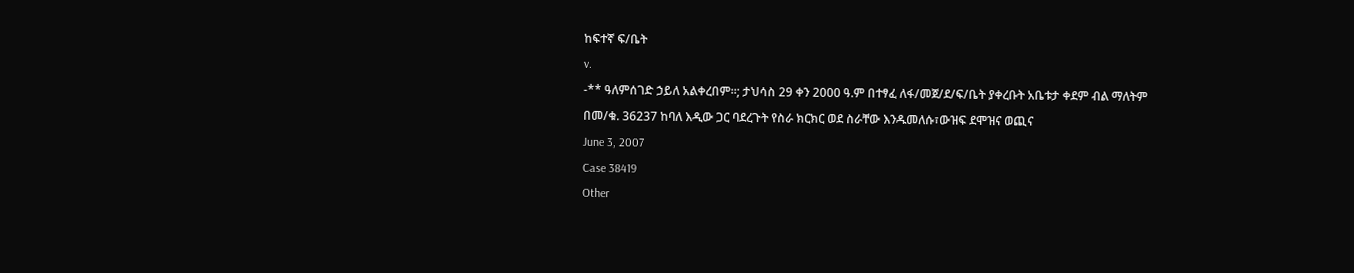ከፍተኛ ፍ/ቤት
v.
-** ዓለምሰገድ ኃይለ አልቀረበም።; ታህሳስ 29 ቀን 2000 ዓ.ም በተፃፈ ለፋ/መጀ/ደ/ፍ/ቤት ያቀረቡት አቤቱታ ቀደም ብል ማለትም በመ/ቁ. 36237 ከባለ እዲው ጋር ባደረጉት የስራ ክርክር ወደ ስራቸው እንዱመለሱ፣ውዝፍ ደሞዝና ወጪና
June 3, 2007
Case 38419
Other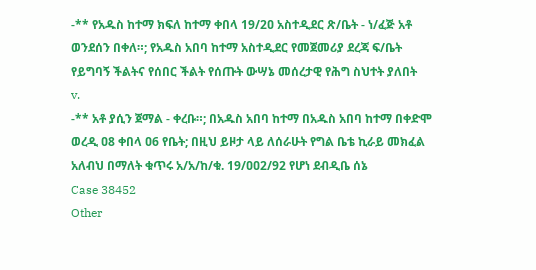-** የአዱስ ከተማ ክፍለ ከተማ ቀበላ 19/2ዐ አስተዲደር ጽ/ቤት - ነ/ፈጅ አቶ ወንደሰን በቀለ።; የአዱስ አበባ ከተማ አስተዲደር የመጀመሪያ ደረጃ ፍ/ቤት የይግባኝ ችልትና የሰበር ችልት የሰጡት ውሣኔ መሰረታዊ የሕግ ስህተት ያለበት
v.
-** አቶ ያሲን ጀማል - ቀረቡ።; በአዱስ አበባ ከተማ በአዱስ አበባ ከተማ በቀድሞ ወረዲ ዐ8 ቀበላ ዐ6 የቤት; በዚህ ይዞታ ላይ ለሰራሁት የግል ቤቴ ኪራይ መክፈል አለብህ በማለት ቁጥሩ አ/አ/ከ/ቁ. 19/ዐዐ2/92 የሆነ ደብዲቤ ሰኔ
Case 38452
Other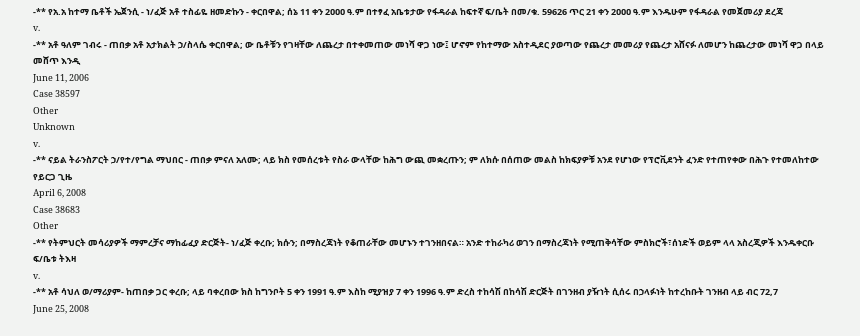-** የአ.አ ከተማ ቤቶች ኤጀንሲ - ነ/ፈጅ አቶ ተስፊዬ ዘመድኩን - ቀርበዋል; ሰኔ 11 ቀን 2ዐዐዐ ዓ.ም በተፃፈ አቤቱታው የፋዳራል ከፍተኛ ፍ/ቤት በመ/ቁ. 59626 ጥር 21 ቀን 2ዐዐዐ ዓ.ም እንዱሁም የፋዳራል የመጀመሪያ ደረጃ
v.
-** አቶ ዓለም ገብሩ - ጠበቃ አቶ አታክልት ኃ/ስላሴ ቀርበዋል; ው ቤቶቹን የገዛቸው ለጨረታ በተቀመጠው መነሻ ዋጋ ነው፤ ሆኖም የከተማው አስተዲደር ያወጣው የጨረታ መመሪያ የጨረታ አሸናፉ ለመሆን ከጨረታው መነሻ ዋጋ በላይ መሸጥ እንዲ
June 11, 2006
Case 38597
Other
Unknown
v.
-** ናይል ትራንስፖርት ኃ/የተ/የግል ማህበር - ጠበቃ ምናለ አለሙ; ላይ ክስ የመሰረቱት የስራ ውላቸው ከሕግ ውጪ መቋረጡን; ም ለክሱ በሰጠው መልስ ከክፍያዎቹ አንደ የሆነው የፕሮቪደንት ፈንድ የተጠየቀው በሕጉ የተመለከተው የይርጋ ጊዜ
April 6, 2008
Case 38683
Other
-** የትምህርት መሳሪያዎች ማምረቻና ማከፊፈያ ድርጅት- ነ/ፈጅ ቀረቡ; ክሱን; በማስረጃነት የቆጠራቸው መሆኑን ተገንዘበናል። አንድ ተከራካሪ ወገን በማስረጃነት የሚጠቅሳቸው ምስክሮች፣ሰነድች ወይም ላላ አስረጂዎች እንዱቀርቡ ፍ/ቤቱ ትእዛ
v.
-** አቶ ሳህለ ወ/ማሪያም- ከጠበቃ ጋር ቀረቡ; ላይ ባቀረበው ክስ ከግንቦት 5 ቀን 1991 ዓ.ም እስከ ሚያዝያ 7 ቀን 1996 ዓ.ም ድረስ ተከሳሽ በከሳሽ ድርጅት በገንዘብ ያዥነት ሲሰሩ በኃላፉነት ከተረከቡት ገንዘብ ላይ ብር 72,7
June 25, 2008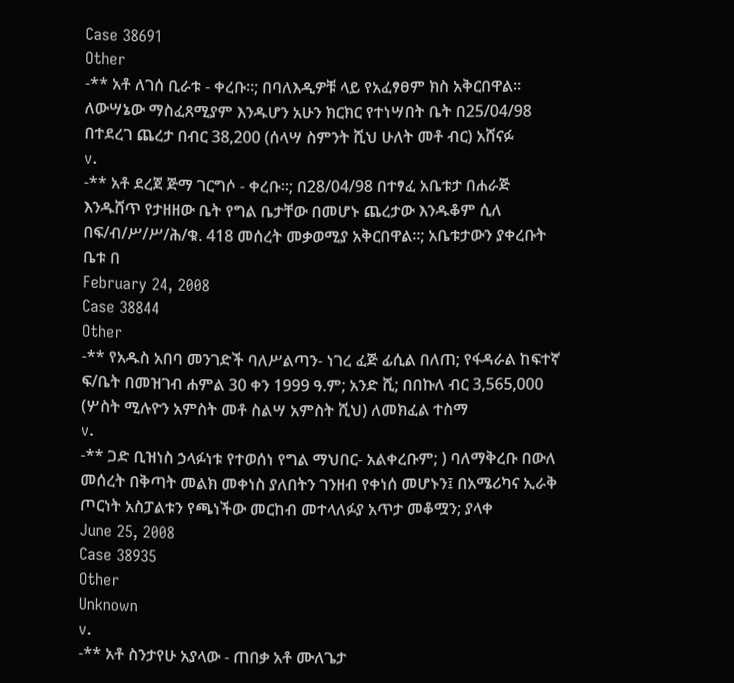Case 38691
Other
-** አቶ ለገሰ ቢራቱ - ቀረቡ።; በባለእዲዎቹ ላይ የአፈፃፀም ክስ አቅርበዋል። ለውሣኔው ማስፈጸሚያም እንዱሆን አሁን ክርክር የተነሣበት ቤት በ25/04/98 በተደረገ ጨረታ በብር 38,200 (ሰላሣ ስምንት ሺህ ሁለት መቶ ብር) አሸናፉ
v.
-** አቶ ደረጀ ጅማ ገርግሶ - ቀረቡ።; በ28/04/98 በተፃፈ አቤቱታ በሐራጅ እንዱሸጥ የታዘዘው ቤት የግል ቤታቸው በመሆኑ ጨረታው እንዱቆም ሲለ በፍ/ብ/ሥ/ሥ/ሕ/ቁ. 418 መሰረት መቃወሚያ አቅርበዋል።; አቤቱታውን ያቀረቡት ቤቱ በ
February 24, 2008
Case 38844
Other
-** የአዱስ አበባ መንገድች ባለሥልጣን- ነገረ ፈጅ ፊሲል በለጠ; የፋዳራል ከፍተኛ ፍ/ቤት በመዝገብ ሐምል 30 ቀን 1999 ዓ.ም; አንድ ሺ; በበኩለ ብር 3,565,000 (ሦስት ሚሉዮን አምስት መቶ ስልሣ አምስት ሺህ) ለመክፈል ተስማ
v.
-** ጋድ ቢዝነስ ኃላፉነቱ የተወሰነ የግል ማህበር- አልቀረቡም; ) ባለማቅረቡ በውለ መሰረት በቅጣት መልክ መቀነስ ያለበትን ገንዘብ የቀነሰ መሆኑን፤ በአሜሪካና ኢራቅ ጦርነት አስፓልቱን የጫነችው መርከብ መተላለፉያ አጥታ መቆሟን; ያላቀ
June 25, 2008
Case 38935
Other
Unknown
v.
-** አቶ ስንታየሁ አያላው - ጠበቃ አቶ ሙለጌታ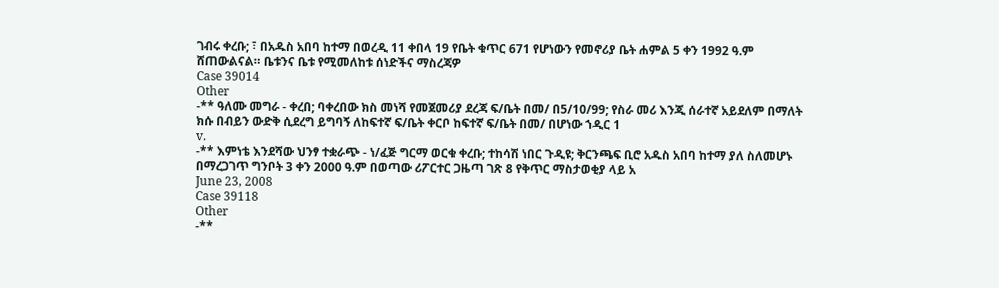ገብሩ ቀረቡ; ፣ በአዱስ አበባ ከተማ በወረዲ 11 ቀበላ 19 የቤት ቁጥር 671 የሆነውን የመኖሪያ ቤት ሐምል 5 ቀን 1992 ዓ.ም ሸጠውልናል። ቤቱንና ቤቱ የሚመለከቱ ሰነድችና ማስረጃዎ
Case 39014
Other
-** ዓለሙ መግራ - ቀረበ; ባቀረበው ክስ መነሻ የመጀመሪያ ደረጃ ፍ/ቤት በመ/ በ5/10/99; የስራ መሪ እንጂ ሰራተኛ አይደለም በማለት ክሱ በብይን ውድቅ ሲደረግ ይግባኝ ለከፍተኛ ፍ/ቤት ቀርቦ ከፍተኛ ፍ/ቤት በመ/ በሆነው ኀዲር 1
v.
-** እምነቴ እንደሻው ህንፃ ተቋራጭ - ነ/ፈጅ ግርማ ወርቁ ቀረቡ; ተከሳሽ ነበር ጉዲዩ; ቅርንጫፍ ቢሮ አዱስ አበባ ከተማ ያለ ስለመሆኑ በማረጋገጥ ግንቦት 3 ቀን 2000 ዓ.ም በወጣው ሪፖርተር ጋዜጣ ገጽ 8 የቅጥር ማስታወቂያ ላይ አ
June 23, 2008
Case 39118
Other
-**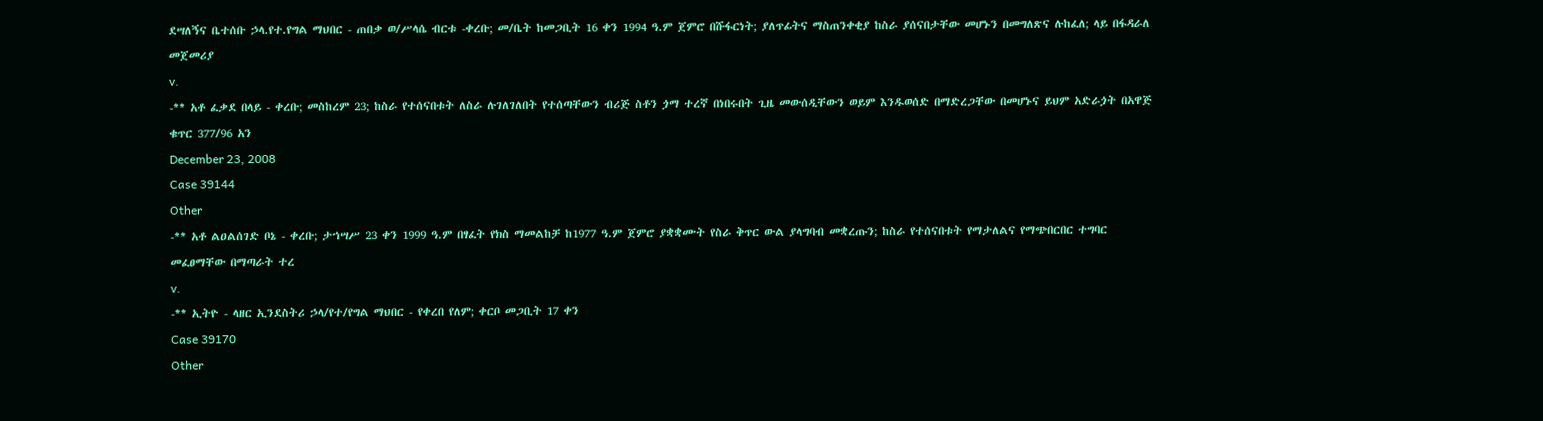ደሣለኝና ቤተሰቡ ኃላ.የተ.የግል ማህበር - ጠበቃ ወ/ሥላሴ ብርቱ -ቀረቡ; መ/ቤት ከመጋቢት 16 ቀን 1994 ዓ.ም ጀምሮ በሹፋርነት; ያለጥፊትና ማስጠንቀቂያ ከስራ ያሰናበታቸው መሆኑን በመግለጽና ሉከፈለ; ላይ በፋዳራለ መጀመሪያ
v.
-** አቶ ፈቃደ በላይ - ቀረቡ; መስከረም 23; ከስራ የተሰናበቱት ለስራ ሉገለገለበት የተሰጣቸውን ብሪጅ ስቶን ጏማ ተረኛ በነበሩበት ጊዜ መውሰዲቸውን ወይም እንዱወሰድ በማድረጋቸው በመሆኑና ይህም አድራጏት በአዋጅ ቁጥር 377/96 አን
December 23, 2008
Case 39144
Other
-** አቶ ልዐልሰገድ ቦኔ - ቀረቡ; ታኀሣሥ 23 ቀን 1999 ዓ.ም በፃፈት የክስ ማመልከቻ ከ1977 ዓ.ም ጀምሮ ያቋቋሙት የስራ ቅጥር ውል ያላግባብ መቋረጡን; ከስራ የተሰናበቱት የማታለልና የማጭበርበር ተግባር መፈፀማቸው በማጣራት ተረ
v.
-** ኢትዮ - ላዘር ኢንደስትሪ ኃላ/የተ/የግል ማህበር - የቀረበ የለም; ቀርቦ መጋቢት 17 ቀን
Case 39170
Other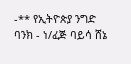-** የኢትዮጵያ ንግድ ባንክ - ነ/ፈጅ ባይሳ ሸኔ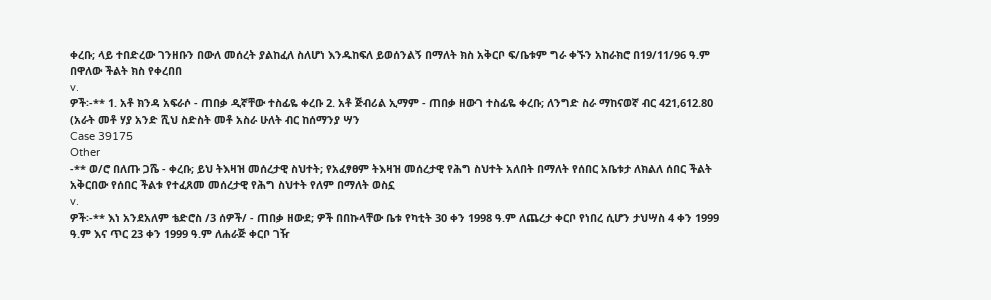ቀረቡ; ላይ ተበድረው ገንዘቡን በውለ መሰረት ያልከፈለ ስለሆነ እንዱከፍለ ይወሰንልኝ በማለት ክስ አቅርቦ ፍ/ቤቱም ግራ ቀኙን አከራክሮ በ19/11/96 ዓ.ም በዋለው ችልት ክስ የቀረበበ
v.
ዎች፡-** 1. አቶ ክንዳ አፍራሶ - ጠበቃ ዲኛቸው ተስፊዬ ቀረቡ 2. አቶ ጅብሪል ኢማም - ጠበቃ ዘውገ ተስፊዬ ቀረቡ; ለንግድ ስራ ማከናወኛ ብር 421,612.80 (አራት መቶ ሃያ አንድ ሺህ ስድስት መቶ አስራ ሁለት ብር ከሰማንያ ሣን
Case 39175
Other
-** ወ/ሮ በለጡ ጋሼ - ቀረቡ; ይህ ትእዛዝ መሰረታዊ ስህተት; የአፈፃፀም ትእዛዝ መሰረታዊ የሕግ ስህተት አለበት በማለት የሰበር አቤቱታ ለክልለ ሰበር ችልት አቅርበው የሰበር ችልቱ የተፈጸመ መሰረታዊ የሕግ ስህተት የለም በማለት ወስኗ
v.
ዎች፡-** እነ አንደአለም ቴድሮስ /3 ሰዎች/ - ጠበቃ ዘውደ; ዎች በበኩላቸው ቤቱ የካቲት 30 ቀን 1998 ዓ.ም ለጨረታ ቀርቦ የነበረ ሲሆን ታህሣስ 4 ቀን 1999 ዓ.ም እና ጥር 23 ቀን 1999 ዓ.ም ለሐራጅ ቀርቦ ገዥ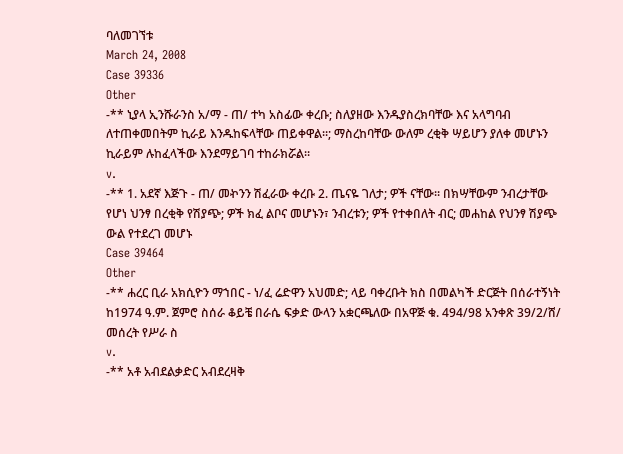ባለመገኘቱ
March 24, 2008
Case 39336
Other
-** ኒያላ ኢንሹራንስ አ/ማ - ጠ/ ተካ አስፊው ቀረቡ; ስለያዘው እንዱያስረክባቸው እና አላግባብ ለተጠቀመበትም ኪራይ እንዱከፍላቸው ጠይቀዋል።; ማስረከባቸው ውለም ረቂቅ ሣይሆን ያለቀ መሆኑን ኪራይም ሉከፈላችው እንደማይገባ ተከራክሯል።
v.
-** 1. አደኛ እጅጉ - ጠ/ መኯንን ሽፈራው ቀረቡ 2. ጤናዬ ገለታ; ዎች ናቸው። በክሣቸውም ንብረታቸው የሆነ ህንፃ በረቂቅ የሽያጭ; ዎች ክፈ ልቦና መሆኑን፣ ንብረቱን; ዎች የተቀበለት ብር; መሐከል የህንፃ ሽያጭ ውል የተደረገ መሆኑ
Case 39464
Other
-** ሐረር ቢራ አክሲዮን ማኀበር - ነ/ፈ ሬድዋን አህመድ; ላይ ባቀረቡት ክስ በመልካች ድርጅት በሰራተኝነት ከ1974 ዓ.ም. ጀምሮ ስሰራ ቆይቼ በራሴ ፍቃድ ውላን አቋርጫለው በአዋጅ ቁ. 494/98 አንቀጽ 39/2/ሸ/ መሰረት የሥራ ስ
v.
-** አቶ አብደልቃድር አብደረዛቅ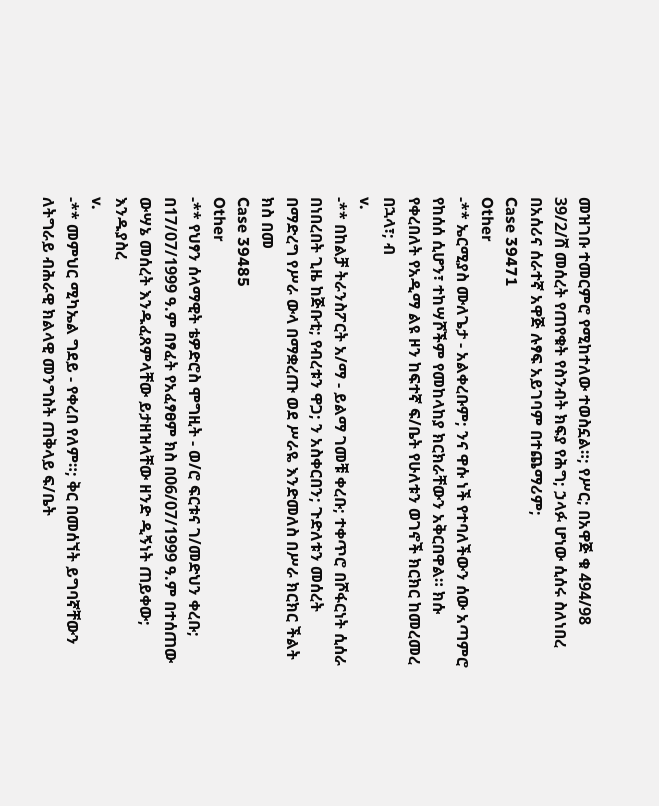መዝገቡ ተመርምሮ የሚከተለው ተወስኗል።; የሥር; በአዋጅ ቁ 494/98 39/2/ሸ መሰረት የጠየቁት የስንብት ክፍያ የሕግ; ኃላፉ ሆነው ሲሰሩ ስለነበረ በአሰሪና ሰራተኛ አዋጅ ሉፃፍ አይገባም በተጨማሪም;
Case 39471
Other
-** ኤርሚያስ ሙለጌታ - አልቀረቡም; ንና ዋሱ ነች የተባለችውን ሰው አጣምሮ የከሰሰ ሲሆን፣ ተከሣሾችም የመከላከያ ክርክራቸውን አቅርበዋል። ክሱ የቀረበለት የአዲማ ልዩ ዞን ከፍተኛ ፍ/ቤት የሁለቱን ወገኖች ክርክር ከመረመረ በኋላ፣; ብ
v.
-** በከልቻ ትራንስፖርት አ/ማ - ይልማ ገመቹ ቀረቡ; ተቀጥሮ በሾፋርነት ሲሰራ በነበረበት ጊዜ ከጅቡቲ; የብረቱን ዋጋ; ን አስቀርበን; ጉድለቱን መሰረት በማድረግ የሥራ ውላ በማቋረጡ ወደ ሥራዬ እንድመለስ በሥራ ክርክር ችልት ክስ በመ
Case 39485
Other
-** የህፃን ሰላማዊት ቴዎድሮስ ሞግዚት - ወ/ሮ ፍርቱና ገ/መድህን ቀረቡ; በ17/07/1999 ዓ.ም በፃፈት የአፈፃፀም ክስ በ06/07/1999 ዓ.ም በተሰጠው ውሣኔ መሰረት እንዱፈጸምላቸው ይታዘዝላቸው ዘንድ ዲኝነት ጠይቀው; እንዱያስረ
v.
-** መምህር ሚካኤል ግደይ - የቀረበ የለም።; ቅር በመሰኘት ይግባኛቸውን ለትግራይ ብሕራዊ ክልላዊ መንግስት ጠቅላይ ፍ/ቤት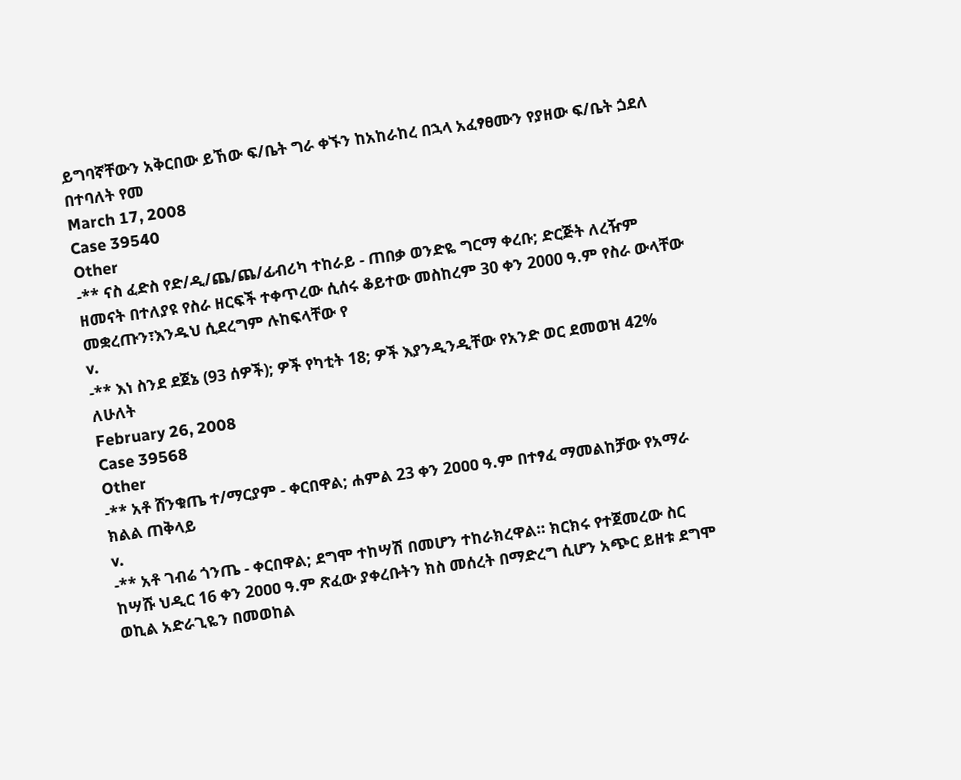ይግባኛቸውን አቅርበው ይኸው ፍ/ቤት ግራ ቀኙን ከአከራከረ በኋላ አፈፃፀሙን የያዘው ፍ/ቤት ጏደለ በተባለት የመ
March 17, 2008
Case 39540
Other
-** ናስ ፈድስ የድ/ዲ/ጨ/ጨ/ፊብሪካ ተከራይ - ጠበቃ ወንድዬ ግርማ ቀረቡ; ድርጅት ለረዥም ዘመናት በተለያዩ የስራ ዘርፍች ተቀጥረው ሲሰሩ ቆይተው መስከረም 30 ቀን 2000 ዓ.ም የስራ ውላቸው መቋረጡን፣እንዱህ ሲደረግም ሉከፍላቸው የ
v.
-** እነ ስንደ ደጀኔ (93 ሰዎች); ዎች የካቲት 18; ዎች እያንዲንዲቸው የአንድ ወር ደመወዝ 42% ለሁለት
February 26, 2008
Case 39568
Other
-** አቶ ሸንቁጤ ተ/ማርያም - ቀርበዋል; ሐምል 23 ቀን 2ዐዐዐ ዓ.ም በተፃፈ ማመልከቻው የአማራ ክልል ጠቅላይ
v.
-** አቶ ገብሬ ጎንጤ - ቀርበዋል; ደግሞ ተከሣሽ በመሆን ተከራክረዋል። ክርክሩ የተጀመረው ስር ከሣሹ ህዲር 16 ቀን 2ዐዐዐ ዓ.ም ጽፈው ያቀረቡትን ክስ መሰረት በማድረግ ሲሆን አጭር ይዘቱ ደግሞ ወኪል አድራጊዬን በመወከል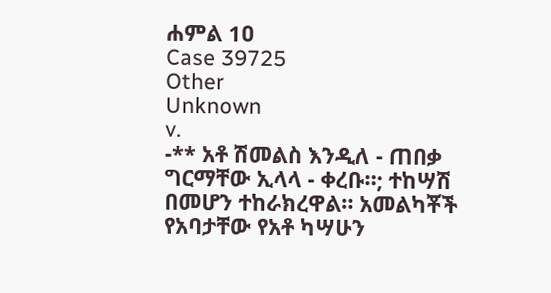ሐምል 1ዐ
Case 39725
Other
Unknown
v.
-** አቶ ሽመልስ እንዲለ - ጠበቃ ግርማቸው ኢላላ - ቀረቡ።; ተከሣሽ በመሆን ተከራክረዋል። አመልካቾች የአባታቸው የአቶ ካሣሁን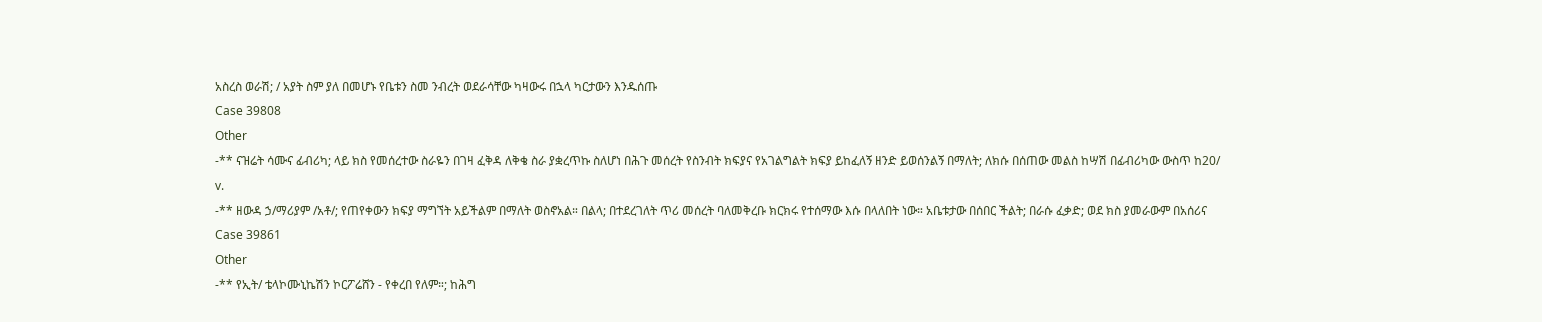አስረስ ወራሽ; / አያት ስም ያለ በመሆኑ የቤቱን ስመ ንብረት ወደራሳቸው ካዛውሩ በኋላ ካርታውን እንዱሰጡ
Case 39808
Other
-** ናዝሬት ሳሙና ፊብሪካ; ላይ ክስ የመሰረተው ስራዬን በገዛ ፈቅዳ ለቅቄ ስራ ያቋረጥኩ ስለሆነ በሕጉ መሰረት የስንብት ክፍያና የአገልግልት ክፍያ ይከፈለኝ ዘንድ ይወሰንልኝ በማለት; ለክሱ በሰጠው መልስ ከሣሽ በፊብሪካው ውስጥ ከ20/
v.
-** ዘውዳ ኃ/ማሪያም /አቶ/; የጠየቀውን ክፍያ ማግኘት አይችልም በማለት ወስኖአል። በልላ; በተደረገለት ጥሪ መሰረት ባለመቅረቡ ክርክሩ የተሰማው እሱ በላለበት ነው። አቤቱታው በሰበር ችልት; በራሱ ፈቃድ; ወደ ክስ ያመራውም በአሰሪና
Case 39861
Other
-** የኢት/ ቴላኮሙኒኬሽን ኮርፖሬሸን - የቀረበ የለም።; ከሕግ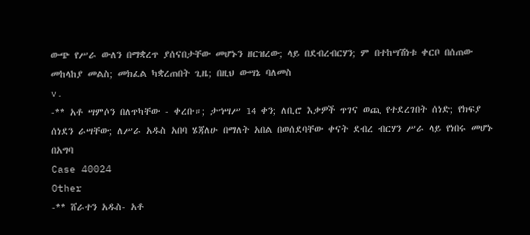ውጭ የሥራ ውለን በማቋረጥ ያሰናበታቸው መሆኑን ዘርዝረው; ላይ በደብረብርሃን; ም በተከሣሽነቱ ቀርቦ በሰጠው መከላከያ መልስ; መክፈል ካቋረጠበት ጊዜ; በዚህ ውሣኔ ባለመስ
v.
-** አቶ ሣምሶን በለጥካቸው - ቀረቡ።; ታኀሣሥ 14 ቀን; ለቢሮ እቃዎች ጥገና ወጪ የተደረገበት ሰነድ; የክፍያ ሰነደን ራሣቸው; ለሥራ አዱስ አበባ ሄጃለሁ በማለት አበል በወሰደባቸው ቀናት ደብረ ብርሃን ሥራ ላይ የነበሩ መሆኑ በአግባ
Case 40024
Other
-** ሸራተን አዱስ- አቶ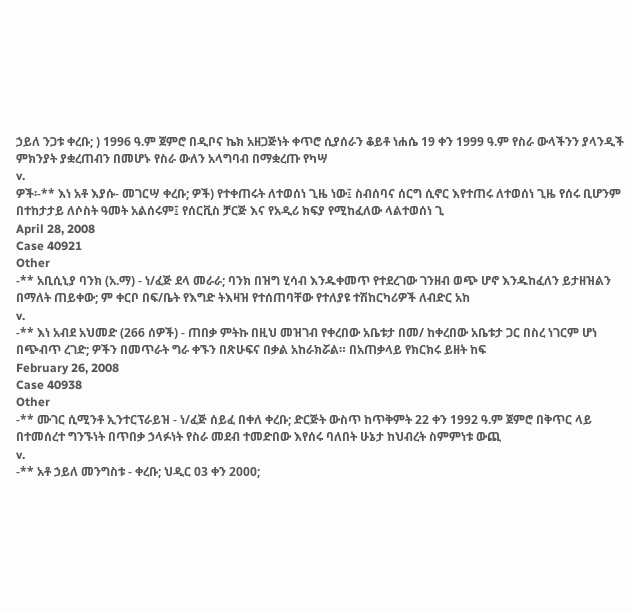ኃይለ ንጋቱ ቀረቡ; ) 1996 ዓ.ም ጀምሮ በዲቦና ኬክ አዘጋጅነት ቀጥሮ ሲያሰራን ቆይቶ ነሐሴ 19 ቀን 1999 ዓ.ም የስራ ውላችንን ያላንዲች ምክንያት ያቋረጠብን በመሆኑ የስራ ውለን አላግባብ በማቋረጡ የካሣ
v.
ዎች፡-** እነ አቶ እያሱ- መገርሣ ቀረቡ; ዎች) የተቀጠሩት ለተወሰነ ጊዜ ነው፤ ስብሰባና ሰርግ ሲኖር እየተጠሩ ለተወሰነ ጊዜ የሰሩ ቢሆንም በተከታታይ ለሶስት ዓመት አልሰሩም፤ የሰርቪስ ቻርጅ እና የአዲሪ ክፍያ የሚከፈለው ላልተወሰነ ጊ
April 28, 2008
Case 40921
Other
-** አቢሲኒያ ባንክ (አ.ማ) - ነ/ፈጅ ደላ መራራ; ባንክ በዝግ ሂሳብ እንዱቀመጥ የተደረገው ገንዘብ ወጭ ሆኖ እንዱከፈለን ይታዘዝልን በማለት ጠይቀው; ም ቀርቦ በፍ/ቤት የእግድ ትእዛዝ የተሰጠባቸው የተለያዩ ተሽከርካሪዎች ለብድር አከ
v.
-** እነ አብደ አህመድ (266 ሰዎች) - ጠበቃ ምትኩ በዚህ መዝገብ የቀረበው አቤቱታ በመ/ ከቀረበው አቤቱታ ጋር በስረ ነገርም ሆነ በጭብጥ ረገድ; ዎችን በመጥራት ግራ ቀኙን በጽሁፍና በቃል አከራክሯል። በአጠቃላይ የክርክሩ ይዘት ከፍ
February 26, 2008
Case 40938
Other
-** ሙገር ሲሚንቶ ኢንተርፕራይዝ - ነ/ፈጅ ሰይፈ በቀለ ቀረቡ; ድርጅት ውስጥ ከጥቅምት 22 ቀን 1992 ዓ.ም ጀምሮ በቅጥር ላይ በተመሰረተ ግንኙነት በጥበቃ ኃላፉነት የስራ መደብ ተመድበው እየሰሩ ባለበት ሁኔታ ከህብረት ስምምነቱ ውጪ
v.
-** አቶ ኃይለ መንግስቱ - ቀረቡ; ህዲር 03 ቀን 2000;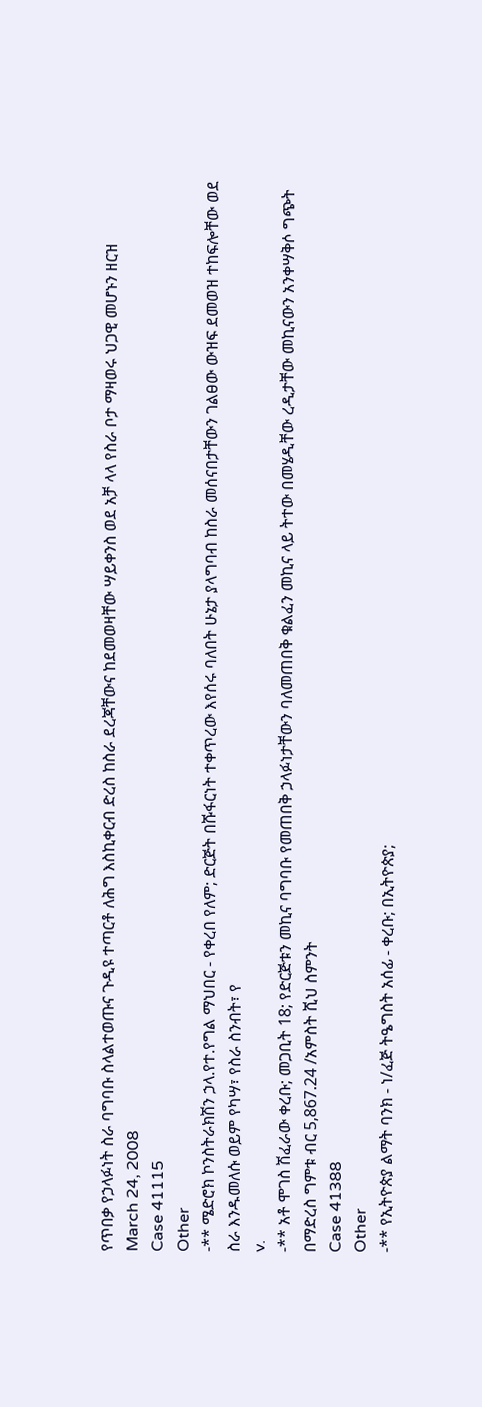የጥበቃ የኃላፉነት ስራ ባግባቡ ስላልተወጡና ጉዲዩ ተጣርቶ ለሕግ እስኪቀርብ ድረስ ከስራ ደረጃቸውና ከደመወዛቸው ሣይቀንስ ወደ አቻ ላላ የስራ ቦታ ማዛወሩ ህጋዊ መሆኑን ዘርዝ
March 24, 2008
Case 41115
Other
-** ሜድሮክ ኮንስትራክሽን ኃላ.የተ.የግል ማህበር - የቀረበ የለም; ድርጅት በሹፋርነት ተቀጥረው እየሰሩ ባለበት ሁኔታ ያላግባብ ከስራ መሰናበታቸውን ገልፀው ውዝፍ ደመወዝ ተከፍሎቸው ወደ ስራ እንዱመለሱ ወይም የካሣ፣ የስራ ስንብት፣ የ
v.
-** አቶ ሞገስ ሽፈራው ቀረቡ; መጋቢት 18; የድርጅቱን መኪና ባግባቡ የመጠበቅ ኃላፉነታቸውን ባለመጠበቅ ቁልፈን መኪና ላይ ትተው በመሄዲቸው ረዲታቸው መኪናውን አንቀሣቅሶ ግጭት በማድረስ ግምቱ ብር 5,867.24 /አምስት ሺህ ስምንት
Case 41388
Other
-** የኢትዮጵያ ልማት ባንክ - ነ/ፈጅ ትዔግስት አሰፊ - ቀረቡ; በኢትዮጵያ;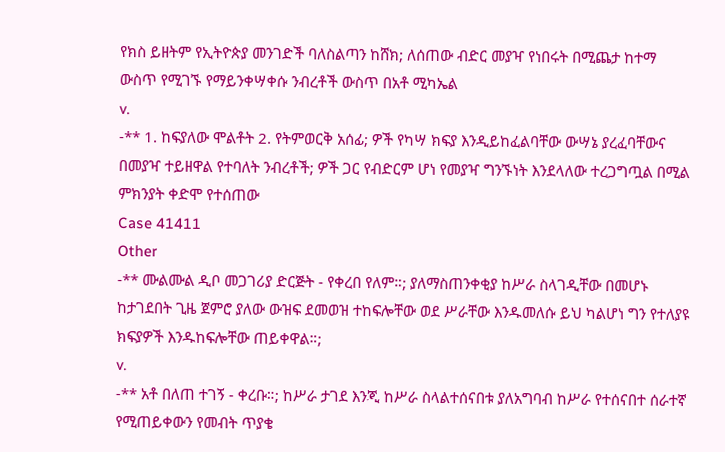የክስ ይዘትም የኢትዮጵያ መንገድች ባለስልጣን ከሸክ; ለሰጠው ብድር መያዣ የነበሩት በሚጨታ ከተማ ውስጥ የሚገኙ የማይንቀሣቀሱ ንብረቶች ውስጥ በአቶ ሚካኤል
v.
-** 1. ከፍያለው ሞልቶት 2. የትምወርቅ አሰፊ; ዎች የካሣ ክፍያ እንዲይከፈልባቸው ውሣኔ ያረፈባቸውና በመያዣ ተይዘዋል የተባለት ንብረቶች; ዎች ጋር የብድርም ሆነ የመያዣ ግንኙነት እንደላለው ተረጋግጧል በሚል ምክንያት ቀድሞ የተሰጠው
Case 41411
Other
-** ሙልሙል ዲቦ መጋገሪያ ድርጅት - የቀረበ የለም።; ያለማስጠንቀቂያ ከሥራ ስላገዲቸው በመሆኑ ከታገደበት ጊዜ ጀምሮ ያለው ውዝፍ ደመወዝ ተከፍሎቸው ወደ ሥራቸው እንዱመለሱ ይህ ካልሆነ ግን የተለያዩ ክፍያዎች እንዱከፍሎቸው ጠይቀዋል።;
v.
-** አቶ በለጠ ተገኝ - ቀረቡ።; ከሥራ ታገደ እንጂ ከሥራ ስላልተሰናበቱ ያለአግባብ ከሥራ የተሰናበተ ሰራተኛ የሚጠይቀውን የመብት ጥያቄ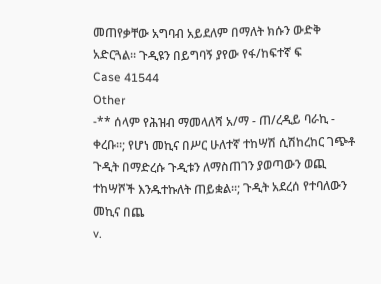መጠየቃቸው አግባብ አይደለም በማለት ክሱን ውድቅ አድርጓል። ጉዲዩን በይግባኝ ያየው የፋ/ከፍተኛ ፍ
Case 41544
Other
-** ሰላም የሕዝብ ማመላለሻ አ/ማ - ጠ/ረዲይ ባራኪ - ቀረቡ።; የሆነ መኪና በሥር ሁለተኛ ተከሣሽ ሲሽከረከር ገጭቶ ጉዲት በማድረሱ ጉዲቱን ለማስጠገን ያወጣውን ወጪ ተከሣሾች እንዱተኩለት ጠይቋል።; ጉዲት አደረሰ የተባለውን መኪና በጨ
v.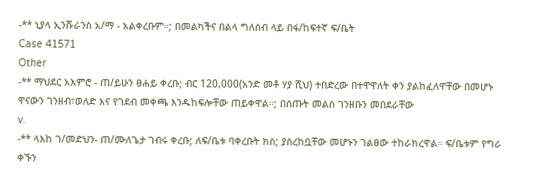-** ኒያላ ኢንሹራንስ አ/ማ - አልቀረቡም።; በመልካችና በልላ ግለሰብ ላይ በፋ/ከፍተኛ ፍ/ቤት
Case 41571
Other
-** ማህደር አእምሮ - ጠ/ይሁን ፀሐይ ቀረቡ; ብር 120,000(አንድ መቶ ሃያ ሺህ) ተበድረው በተዋዋለት ቀን ያልከፈለዋቸው በመሆኑ ዋናውን ገንዘብ፣ወለድ እና የገደብ መቀጫ እንዱከፍሎቸው ጠይቀዋል።; በሰጡት መልስ ገንዘቡን መበደራቸው
v.
-** ላእከ ገ/መድህን- ጠ/ሙለጌታ ገብሩ ቀረቡ; ለፍ/ቤቱ ባቀረቡት ክስ; ያስረከቧቸው መሆኑን ገልፀው ተከራክረዋል። ፍ/ቤቱም የግራ ቀኙን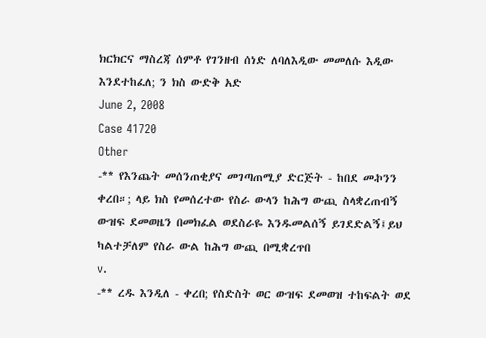ክርክርና ማስረጃ ሰምቶ የገንዘብ ሰነድ ለባለእዲው መመለሱ እዲው እንደተከፈለ; ን ክስ ውድቅ አድ
June 2, 2008
Case 41720
Other
-** የእንጨት መሰንጠቂያና መገጣጠሚያ ድርጅት - ከበደ መኯንን ቀረበ።; ላይ ክስ የመሰረተው የስራ ውላን ከሕግ ውጪ ስላቋረጠብኝ ውዝፍ ደመወዜን በመክፈል ወደስራዬ እንዱመልሰኝ ይገደድልኝ፤ይህ ካልተቻለም የስራ ውል ከሕግ ውጪ በሚቋረጥበ
v.
-** ረዱ እንዲለ - ቀረበ; የስድስት ወር ውዝፍ ደመወዝ ተከፍልት ወደ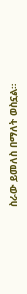ስራው ይመለስ በማለት ወስኗል።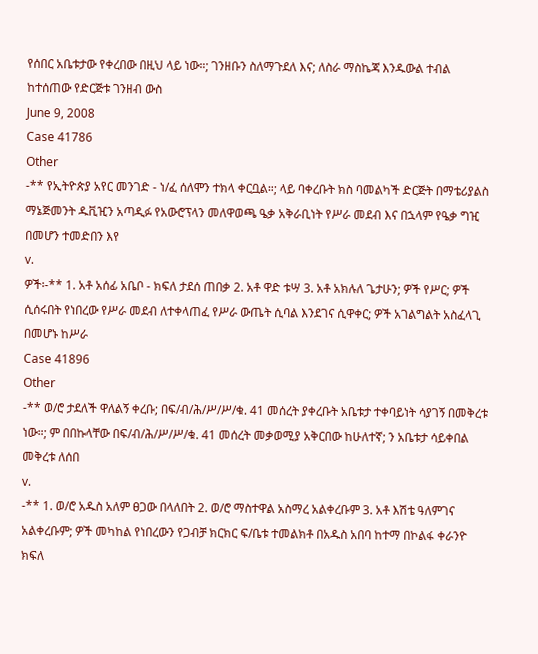የሰበር አቤቱታው የቀረበው በዚህ ላይ ነው።; ገንዘቡን ስለማጉደለ እና; ለስራ ማስኬጃ እንዱውል ተብል ከተሰጠው የድርጅቱ ገንዘብ ውስ
June 9, 2008
Case 41786
Other
-** የኢትዮጵያ አየር መንገድ - ነ/ፈ ሰለሞን ተክላ ቀርቧል።; ላይ ባቀረቡት ክስ ባመልካች ድርጅት በማቴሪያልስ ማኔጅመንት ዱቪዢን አጣዲፉ የአውሮፕላን መለዋወጫ ዔቃ አቅራቢነት የሥራ መደብ እና በኋላም የዔቃ ግዢ በመሆን ተመድበን እየ
v.
ዎች፡-** 1. አቶ አሰፊ አቤቦ - ክፍለ ታደሰ ጠበቃ 2. አቶ ዋድ ቱሣ 3. አቶ አክሉለ ጌታሁን; ዎች የሥር; ዎች ሲሰሩበት የነበረው የሥራ መደብ ለተቀላጠፈ የሥራ ውጤት ሲባል እንደገና ሲዋቀር; ዎች አገልግልት አስፈላጊ በመሆኑ ከሥራ
Case 41896
Other
-** ወ/ሮ ታደለች ዋለልኝ ቀረቡ; በፍ/ብ/ሕ/ሥ/ሥ/ቁ. 41 መሰረት ያቀረቡት አቤቱታ ተቀባይነት ሳያገኝ በመቅረቱ ነው።; ም በበኩላቸው በፍ/ብ/ሕ/ሥ/ሥ/ቁ. 41 መሰረት መቃወሚያ አቅርበው ከሁለተኛ; ን አቤቱታ ሳይቀበል መቅረቱ ለሰበ
v.
-** 1. ወ/ሮ አዱስ አለም ፀጋው በላለበት 2. ወ/ሮ ማስተዋል አስማረ አልቀረቡም 3. አቶ እሽቴ ዓለምገና አልቀረቡም; ዎች መካከል የነበረውን የጋብቻ ክርክር ፍ/ቤቱ ተመልክቶ በአዱስ አበባ ከተማ በኮልፋ ቀራንዮ ክፍለ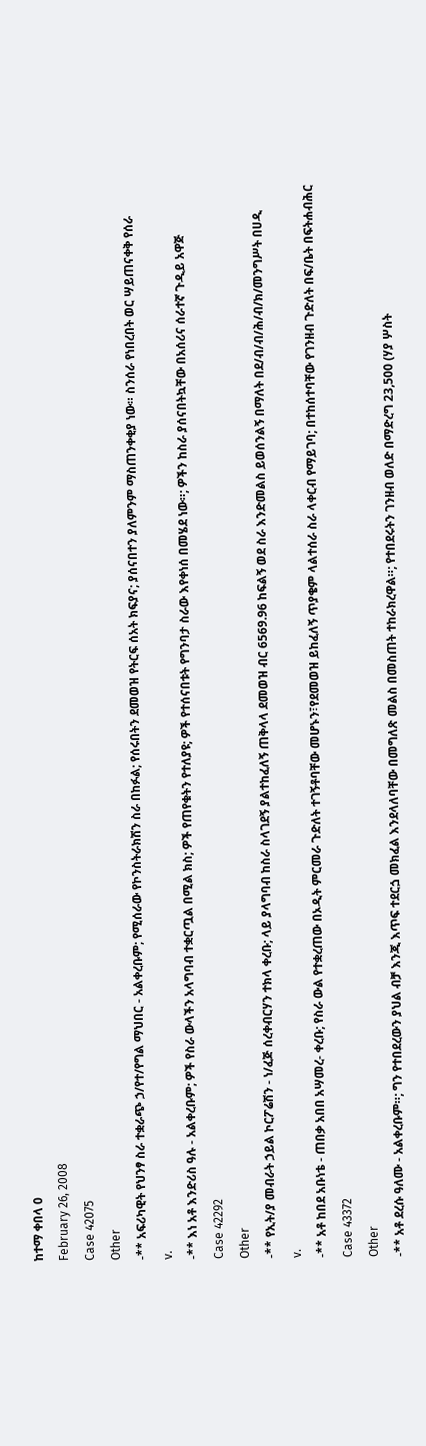ከተማ ቀበላ 0
February 26, 2008
Case 42075
Other
-** አፍሪካዊት የህንፃ ስራ ተቋራጭ ኃ/የተ/የግል ማህበር - አልቀረቡም; የሚሰራው የኮንስትራክሽን ስራ በከፉል; የሰሩበትን ደመወዝ የትርፍ ሰአት ክፍያና; ያሰናበተን ያለምንም ማስጠንቀቂያ ነው። ስንሰራ የነበረበት ወር ሣይጠናቀቅ የሰራ
v.
-** እነ አቶ እንድሪስ ዓሉ - አልቀረቡም; ዎች የስራ ውላችን አላግባብ ተቋርጧል በሚል ክስ; ዎች የጠየቁትን የተለያዩ; ዎች የተሰናበቱት የግንባታ ስራው እየቀነሰ በመሄደ ነው።; ዎችን ከስራ ያሰናበትኳቸው በአሰሪና ሰራተኛ ጉዲይ አዋጅ
Case 42292
Other
-** የኢት/ያ መብራት ኃይል ኮርፖሬሽን - ነ/ፈጅ ሰረቀብርሃን ተክላ ቀረቡ; ላይ ያላግባብ ከስራ ስላገደኝ ያልተከፈለኝ ጠቅላላ ደመወዝ ብር 6569.96 ከፍልኝ ወደ ስራ እንድመልስ ይወሰንልኝ በማለት በደ/ብ/ብ/ሕ/ብ/ክ/መንግሥት በሀዲ
v.
-** አቶ ከበደ አቡነቴ - ጠበቃ አበበ አሣመረ- ቀረቡ; የስራ ውል የተቋረጠው በኦዲት ምርመራ ጉድለት ተገኝቶባቸው መሆኑን፣የደመወዝ ይከፈለኝ ጥያቄም ላልተሰራ ስራ ላቀርብ የማይገባ; በተከሰተባቸው የገንዘብ ጉድለት በፍ/ቤት በፍትሐብሕር
Case 43372
Other
-** አቶ ደረሱ ዓለሙ - አልቀረቡም።; ግን የተበደረውን ያህል ብቻ እንጂ እጥፍ ተደርጏ መክፈል እንደላለባቸው በመግለጽ መልስ በመስጠት ተከራክረዋል።; የተበደሩትን ገንዘብ ወለድ በማድረግ 23,500 (ሃያ ሦስት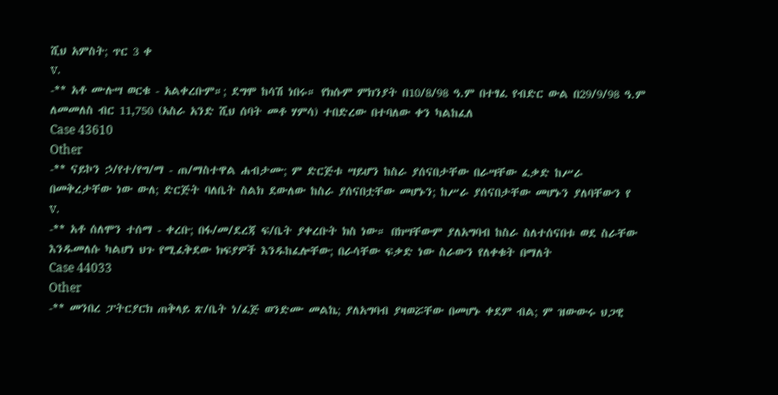ሺህ አምስት; ጥር 3 ቀ
v.
-** አቶ ሙሉሣ ወርቁ - አልቀረቡም።; ደግሞ ከሳሽ ነበሩ። የክሱም ምክንያት በ10/8/98 ዓ.ም በተፃፈ የብድር ውል በ29/9/98 ዓ.ም ለመመለስ ብር 11,750 (አስራ አንድ ሺህ ሰባት መቶ ሃምሳ) ተበድረው በተባለው ቀን ካልከፈለ
Case 43610
Other
-** ናይኮን ኃ/የተ/የግ/ማ - ጠ/ማስተዋል ሐብታሙ; ም ድርጅቱ ሣይሆን ከስራ ያሰናበታቸው በራሣቸው ፈቃድ ከሥራ በመቅረታቸው ነው ውለ; ድርጅት ባለቤት ስልክ ደውለው ከስራ ያሰናበቷቸው መሆኑን; ከሥራ ያሰናበታቸው መሆኑን ያለባቸውን የ
v.
-** አቶ ሰለሞን ተሰማ - ቀረቡ; በፋ/መ/ደረጃ ፍ/ቤት ያቀረቡት ክስ ነው። በክሣቸውም ያለአግባብ ከስራ ስለተሰናበቱ ወደ ስራቸው እንዱመለሱ ካልሆነ ህጉ የሚፈቅደው ክፍያዎች እንዱከፈሎቸው; በራሳቸው ፍቃድ ነው ስራውን የለቀቁት በማለት
Case 44033
Other
-** መንበረ ፓትርያርክ ጠቅላይ ጽ/ቤት ነ/ፈጅ ወንድሙ መልኬ; ያለአግባብ ያዛወሯቸው በመሆኑ ቀደም ብል; ም ዝውውሩ ህጋዊ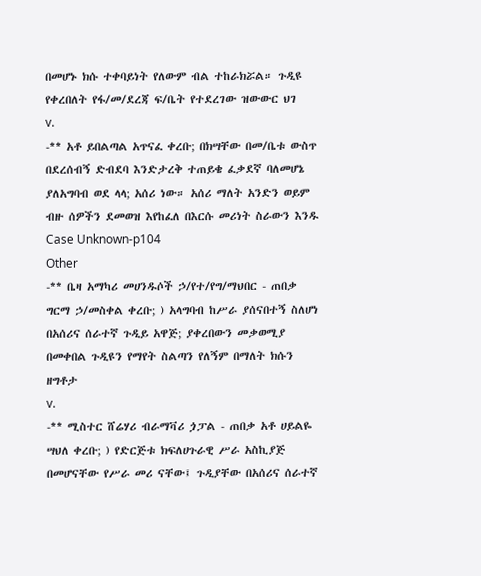በመሆኑ ክሱ ተቀባይነት የለውም ብል ተከራክሯል። ጉዲዩ የቀረበለት የፋ/መ/ደረጃ ፍ/ቤት የተደረገው ዝውውር ህገ
v.
-** አቶ ይበልጣል አጥናፈ ቀረቡ; በክሣቸው በመ/ቤቱ ውስጥ በደረሰብኝ ድብደባ እንድታረቅ ተጠይቄ ፈቃደኛ ባለመሆኔ ያለአግባብ ወደ ላላ; አሰሪ ነው። አሰሪ ማለት አንድን ወይም ብዙ ሰዎችን ደመወዝ እየከፈለ በእርሱ መሪነት ስራውን እንዱ
Case Unknown-p104
Other
-** ቤዛ አማካሪ መሀንዱሶች ኃ/የተ/የግ/ማህበር - ጠበቃ ግርማ ኃ/መስቀል ቀረቡ; ) አላግባብ ከሥራ ያሰናበተኝ ስለሆነ በአሰሪና ሰራተኛ ጉዲይ አዋጅ; ያቀረበውን መቃወሚያ በመቀበል ጉዲዩን የማየት ስልጣን የለኝም በማለት ክሱን ዘግቶታ
v.
-** ሚስተር ሸሬሃሪ ብራማቫሪ ጏፓል - ጠበቃ አቶ ሀይልዬ ሣህለ ቀረቡ; ) የድርጅቱ ክፍለሀጉራዊ ሥራ አስኪያጅ በመሆናቸው የሥራ መሪ ናቸው፤ ጉዲያቸው በአሰሪና ሰራተኛ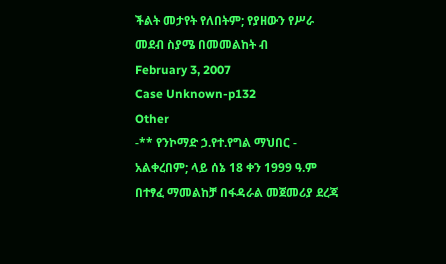ችልት መታየት የለበትም; የያዘውን የሥራ መደብ ስያሜ በመመልከት ብ
February 3, 2007
Case Unknown-p132
Other
-** የንኮማድ ኃ.የተ.የግል ማህበር - አልቀረበም; ላይ ሰኔ 18 ቀን 1999 ዓ.ም በተፃፈ ማመልከቻ በፋዳራል መጀመሪያ ደረጃ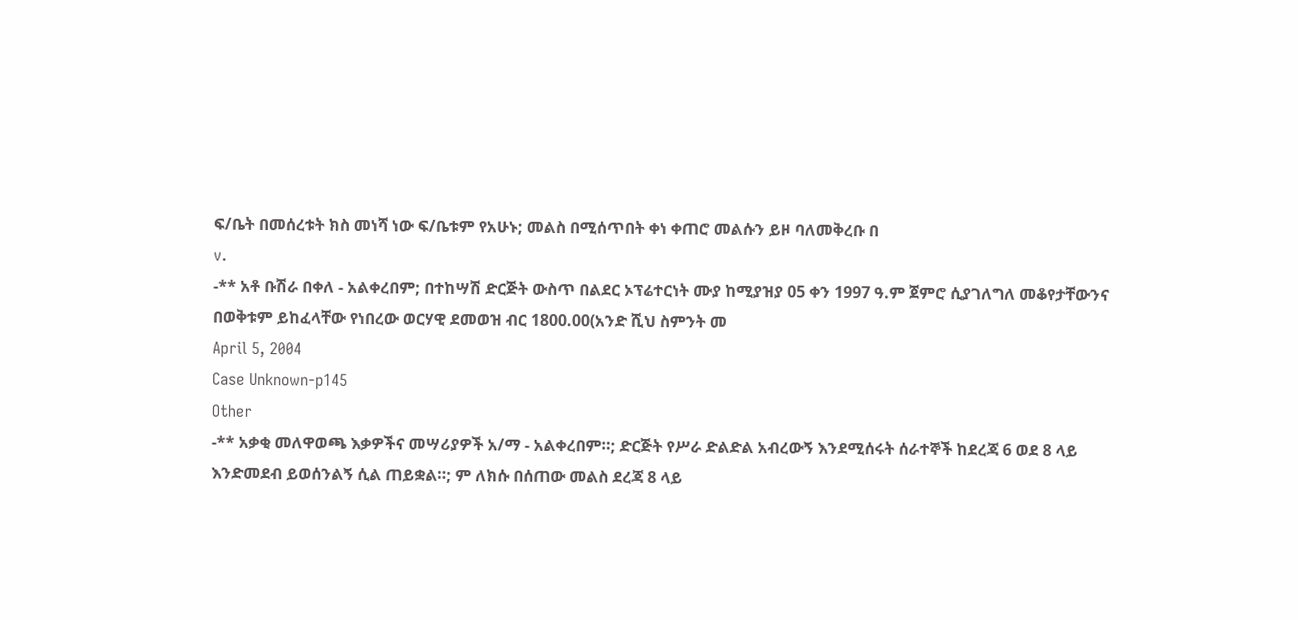ፍ/ቤት በመሰረቱት ክስ መነሻ ነው ፍ/ቤቱም የአሁኑ; መልስ በሚሰጥበት ቀነ ቀጠሮ መልሱን ይዞ ባለመቅረቡ በ
v.
-** አቶ ቡሽራ በቀለ - አልቀረበም; በተከሣሽ ድርጅት ውስጥ በልደር ኦፕሬተርነት ሙያ ከሚያዝያ 05 ቀን 1997 ዓ.ም ጀምሮ ሲያገለግለ መቆየታቸውንና በወቅቱም ይከፈላቸው የነበረው ወርሃዊ ደመወዝ ብር 1800.00(አንድ ሺህ ስምንት መ
April 5, 2004
Case Unknown-p145
Other
-** አቃቂ መለዋወጫ እቃዎችና መሣሪያዎች አ/ማ - አልቀረበም።; ድርጅት የሥራ ድልድል አብረውኝ እንደሚሰሩት ሰራተኞች ከደረጃ 6 ወደ 8 ላይ እንድመደብ ይወሰንልኝ ሲል ጠይቋል።; ም ለክሱ በሰጠው መልስ ደረጃ 8 ላይ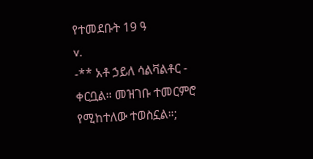የተመደቡት 19 ዓ
v.
-** አቶ ኃይለ ሳልቫልቶር - ቀርቧል። መዝገቡ ተመርምሮ የሚከተለው ተወስኗል።;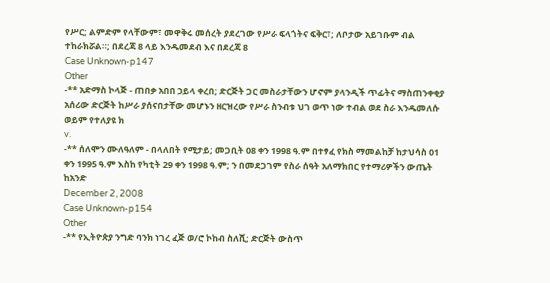የሥር; ልምድም የላቸውም፣ መዋቅሩ መሰረት ያደረገው የሥራ ፍላጎትና ፍቅር፣; ለቦታው አይገቡም ብል ተከራክሯል።; በደረጃ 8 ላይ እንዱመደብ እና በደረጃ 8
Case Unknown-p147
Other
-** አድማስ ኮላጅ - ጠበቃ አበበ ኃይላ ቀረበ; ድርጅት ጋር መስራታቸውን ሆኖም ያላንዲች ጥፊትና ማስጠንቀቂያ አሰሪው ድርጅት ከሥራ ያሰናበታቸው መሆኑን ዘርዝረው የሥራ ስንብቱ ህገ ወጥ ነው ተብል ወደ ስራ እንዱመለሱ ወይም የተለያዩ ክ
v.
-** ሰለሞን ሙለዓለም - በላለበት የሚታይ; መጋቢት 08 ቀን 1998 ዓ.ም በተፃፈ የክስ ማመልከቻ ከታህሳስ 01 ቀን 1995 ዓ.ም እስከ የካቲት 29 ቀን 1998 ዓ.ም; ን በመደጋገም የስራ ሰዓት አለማክበር የተማሪዎችን ውጤት ከአንድ
December 2, 2008
Case Unknown-p154
Other
-** የኢትዮጵያ ንግድ ባንክ ነገረ ፈጅ ወ/ሮ ኮከብ ስለሺ; ድርጅት ውስጥ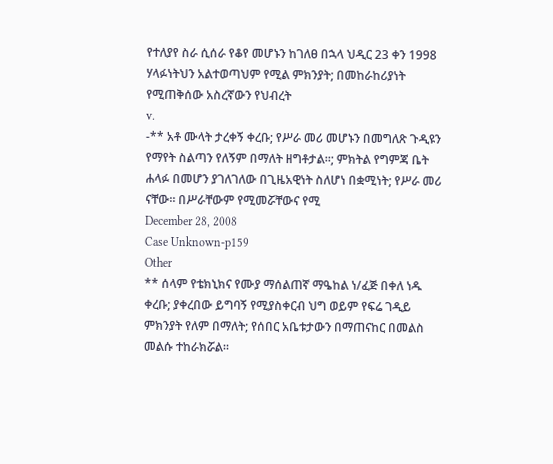የተለያየ ስራ ሲሰራ የቆየ መሆኑን ከገለፀ በኋላ ህዲር 23 ቀን 1998 ሃላፉነትህን አልተወጣህም የሚል ምክንያት; በመከራከሪያነት የሚጠቅሰው አስረኛውን የህብረት
v.
-** አቶ ሙላት ታረቀኝ ቀረቡ; የሥራ መሪ መሆኑን በመግለጽ ጉዲዩን የማየት ስልጣን የለኝም በማለት ዘግቶታል።; ምክትል የግምጃ ቤት ሐላፉ በመሆን ያገለገለው በጊዜአዊነት ስለሆነ በቋሚነት; የሥራ መሪ ናቸው። በሥራቸውም የሚመሯቸውና የሚ
December 28, 2008
Case Unknown-p159
Other
** ሰላም የቴክኒክና የሙያ ማሰልጠኛ ማዔከል ነ/ፈጅ በቀለ ነዱ ቀረቡ; ያቀረበው ይግባኝ የሚያስቀርብ ህግ ወይም የፍሬ ገዲይ ምክንያት የለም በማለት; የሰበር አቤቱታውን በማጠናከር በመልስ መልሱ ተከራክሯል።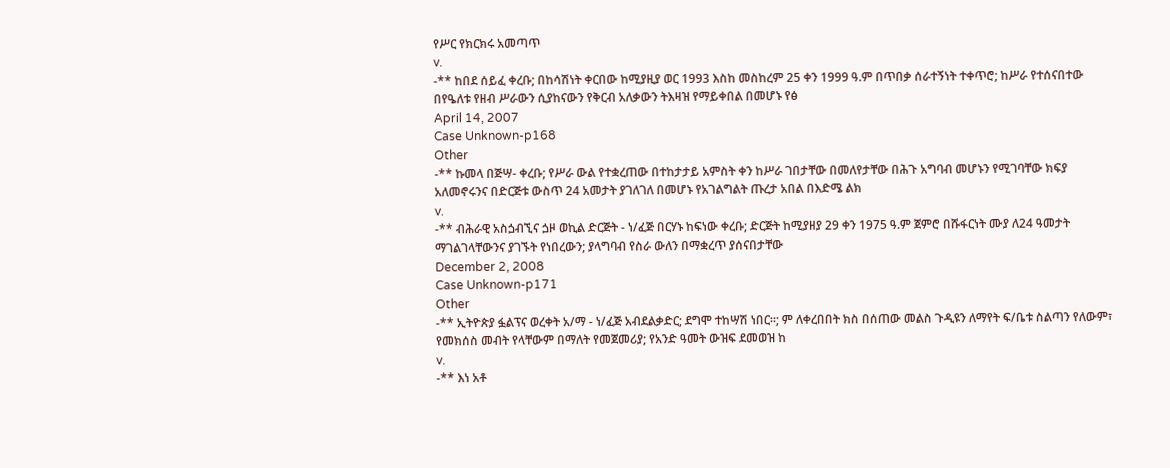የሥር የክርክሩ አመጣጥ
v.
-** ከበደ ሰይፈ ቀረቡ; በከሳሽነት ቀርበው ከሚያዚያ ወር 1993 እስከ መስከረም 25 ቀን 1999 ዓ.ም በጥበቃ ሰራተኝነት ተቀጥሮ; ከሥራ የተሰናበተው በየዔለቱ የዘብ ሥራውን ሲያከናውን የቅርብ አለቃውን ትእዛዝ የማይቀበል በመሆኑ የፅ
April 14, 2007
Case Unknown-p168
Other
-** ኩመላ በጅሣ- ቀረቡ; የሥራ ውል የተቋረጠው በተከታታይ አምስት ቀን ከሥራ ገበታቸው በመለየታቸው በሕጉ አግባብ መሆኑን የሚገባቸው ክፍያ አለመኖሩንና በድርጅቱ ውስጥ 24 አመታት ያገለገለ በመሆኑ የአገልግልት ጡረታ አበል በእድሜ ልክ
v.
-** ብሕራዊ አስጏብኚና ጏዞ ወኪል ድርጅት - ነ/ፈጅ በርሃኑ ከፍነው ቀረቡ; ድርጅት ከሚያዘያ 29 ቀን 1975 ዓ.ም ጀምሮ በሹፋርነት ሙያ ለ24 ዓመታት ማገልገላቸውንና ያገኙት የነበረውን; ያላግባብ የስራ ውለን በማቋረጥ ያሰናበታቸው
December 2, 2008
Case Unknown-p171
Other
-** ኢትዮጵያ ፏልፕና ወረቀት አ/ማ - ነ/ፈጅ አብደልቃድር; ደግሞ ተከሣሽ ነበር።; ም ለቀረበበት ክስ በሰጠው መልስ ጉዲዩን ለማየት ፍ/ቤቱ ስልጣን የለውም፣ የመክሰስ መብት የላቸውም በማለት የመጀመሪያ; የአንድ ዓመት ውዝፍ ደመወዝ ከ
v.
-** እነ አቶ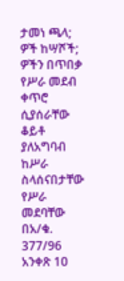ታመነ ጫላ; ዎች ከሣሾች; ዎችን በጥበቃ የሥራ መደብ ቀጥሮ ሲያሰራቸው ቆይቶ ያለአግባብ ከሥራ ስላሰናበታቸው የሥራ መደባቸው በአ/ቁ. 377/96 አንቀጽ 1ዐ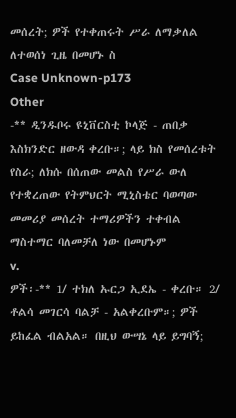መሰረት; ዎች የተቀጠሩት ሥራ ለማቃለል ለተወሰነ ጊዜ በመሆኑ ስ
Case Unknown-p173
Other
-** ዲንዱቦሩ ዩኒቨርስቲ ኮላጅ - ጠበቃ እስክንድር ዘውዳ ቀረቡ።; ላይ ክስ የመሰረቱት የስራ; ለክሱ በሰጠው መልስ የሥራ ውለ የተቋረጠው የትምህርት ሚኒስቴር ባወጣው መመሪያ መሰረት ተማሪዎችን ተቀብል ማስተማር ባለመቻለ ነው በመሆኑም
v.
ዎች፡-** 1/ ተክለ ኡርጋ ኢደኤ - ቀረቡ። 2/ ቶልሳ መገርሳ ባልቻ - አልቀረቡም።; ዎች ይከፈል ብልአል። በዚህ ውሣኔ ላይ ይግባኝ;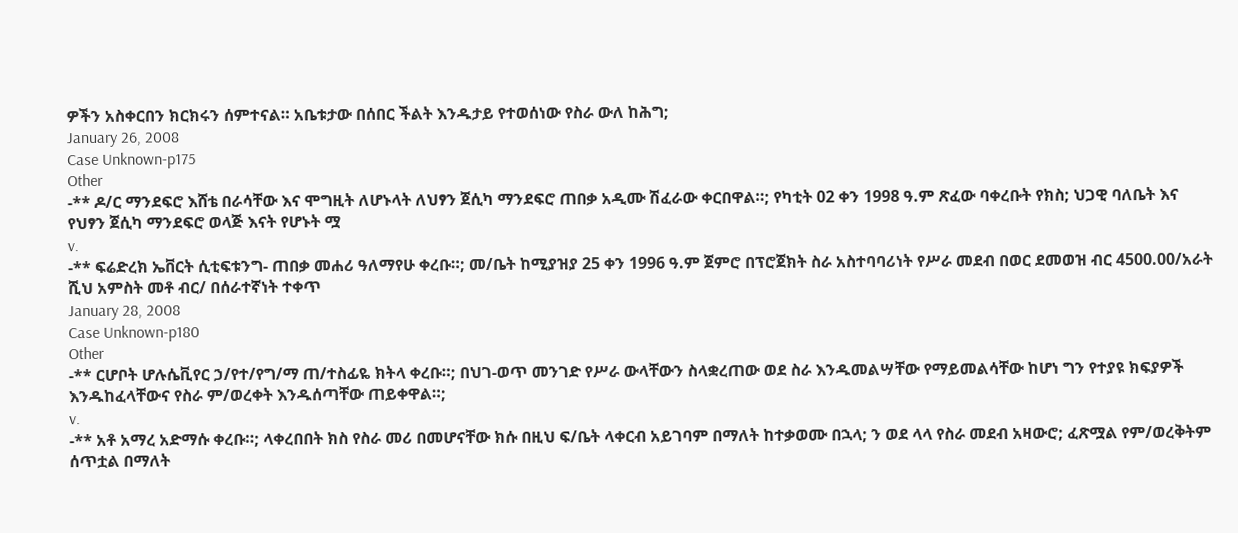ዎችን አስቀርበን ክርክሩን ሰምተናል። አቤቱታው በሰበር ችልት እንዱታይ የተወሰነው የስራ ውለ ከሕግ;
January 26, 2008
Case Unknown-p175
Other
-** ዶ/ር ማንደፍሮ እሸቴ በራሳቸው እና ሞግዚት ለሆኑላት ለህፃን ጀሲካ ማንደፍሮ ጠበቃ አዲሙ ሽፈራው ቀርበዋል።; የካቲት 02 ቀን 1998 ዓ.ም ጽፈው ባቀረቡት የክስ; ህጋዊ ባለቤት እና የህፃን ጀሲካ ማንደፍሮ ወላጅ እናት የሆኑት ሟ
v.
-** ፍሬድረክ ኤቨርት ሲቲፍቱንግ- ጠበቃ መሐሪ ዓለማየሁ ቀረቡ።; መ/ቤት ከሚያዝያ 25 ቀን 1996 ዓ.ም ጀምሮ በፕሮጀክት ስራ አስተባባሪነት የሥራ መደብ በወር ደመወዝ ብር 4500.00/አራት ሺህ አምስት መቶ ብር/ በሰራተኛነት ተቀጥ
January 28, 2008
Case Unknown-p180
Other
-** ርሆቦት ሆሉሴቪየር ኃ/የተ/የግ/ማ ጠ/ተስፊዬ ክትላ ቀረቡ።; በህገ-ወጥ መንገድ የሥራ ውላቸውን ስላቋረጠው ወደ ስራ እንዱመልሣቸው የማይመልሳቸው ከሆነ ግን የተያዩ ክፍያዎች እንዱከፈላቸውና የስራ ም/ወረቀት እንዱሰጣቸው ጠይቀዋል።;
v.
-** አቶ አማረ አድማሱ ቀረቡ።; ላቀረበበት ክስ የስራ መሪ በመሆናቸው ክሱ በዚህ ፍ/ቤት ላቀርብ አይገባም በማለት ከተቃወሙ በኋላ; ን ወደ ላላ የስራ መደብ አዛውሮ; ፈጽሟል የም/ወረቅትም ሰጥቷል በማለት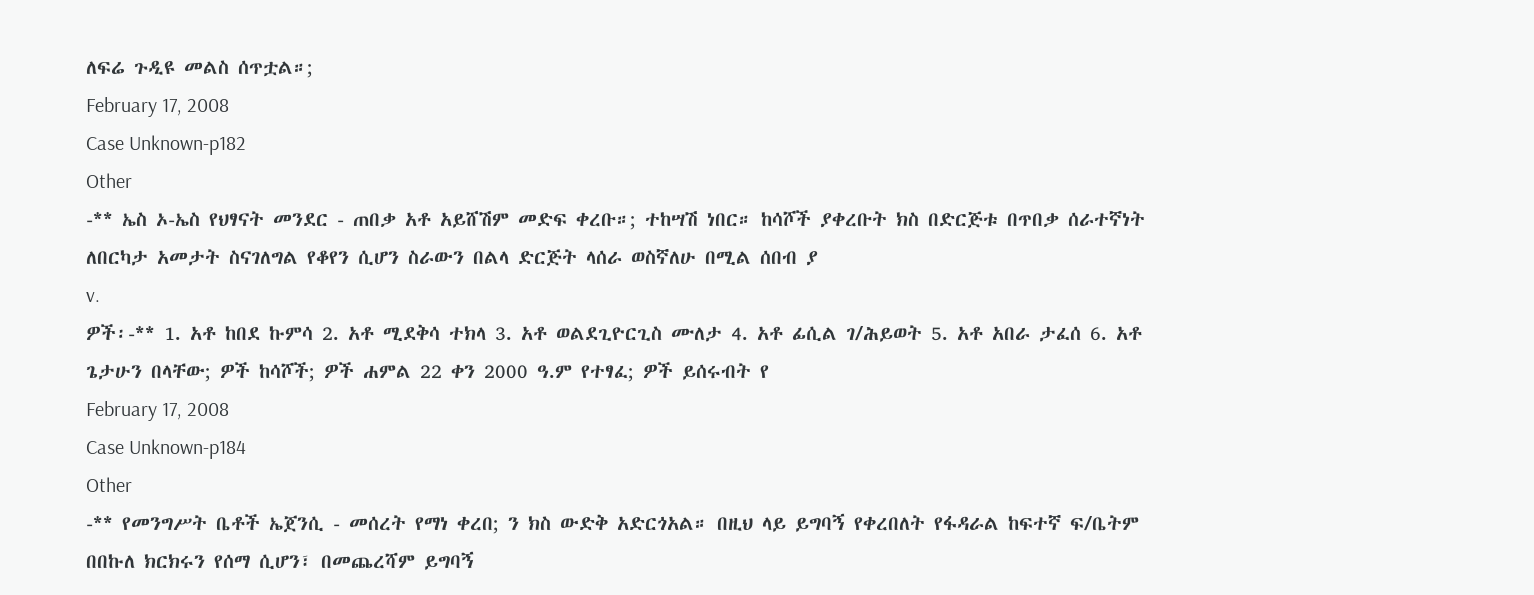ለፍሬ ጉዲዩ መልስ ሰጥቷል።;
February 17, 2008
Case Unknown-p182
Other
-** ኤስ ኦ-ኤስ የህፃናት መንደር - ጠበቃ አቶ አይሸሽም መድፍ ቀረቡ።; ተከሣሽ ነበር። ከሳሾች ያቀረቡት ክስ በድርጅቱ በጥበቃ ሰራተኛነት ለበርካታ አመታት ስናገለግል የቆየን ሲሆን ስራውን በልላ ድርጅት ላሰራ ወስኛለሁ በሚል ሰበብ ያ
v.
ዎች፡-** 1. አቶ ከበደ ኩምሳ 2. አቶ ሚደቅሳ ተክላ 3. አቶ ወልደጊዮርጊስ ሙለታ 4. አቶ ፊሲል ገ/ሕይወት 5. አቶ አበራ ታፈሰ 6. አቶ ጌታሁን በላቸው; ዎች ከሳሾች; ዎች ሐምል 22 ቀን 2000 ዓ.ም የተፃፈ; ዎች ይሰሩብት የ
February 17, 2008
Case Unknown-p184
Other
-** የመንግሥት ቤቶች ኤጀንሲ - መሰረት የማነ ቀረበ; ን ክስ ውድቅ አድርጎአል። በዚህ ላይ ይግባኝ የቀረበለት የፋዳራል ከፍተኛ ፍ/ቤትም በበኩለ ክርክሩን የሰማ ሲሆን፣ በመጨረሻም ይግባኝ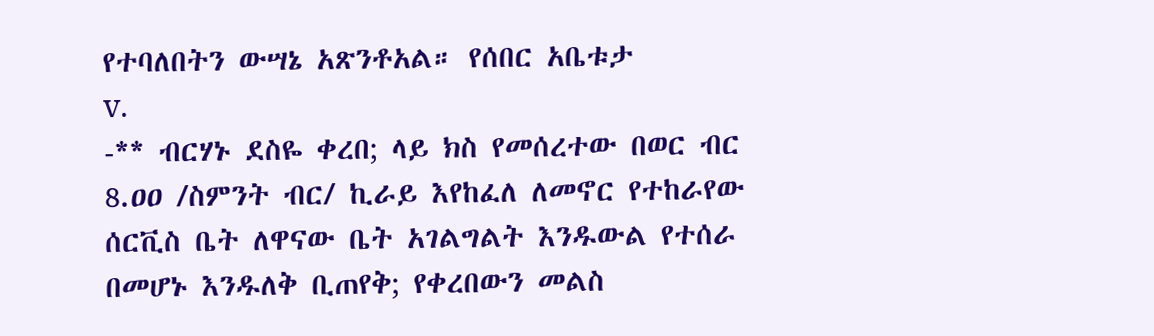የተባለበትን ውሣኔ አጽንቶአል። የሰበር አቤቱታ
v.
-** ብርሃኑ ደስዬ ቀረበ; ላይ ክስ የመሰረተው በወር ብር 8.ዐዐ /ስምንት ብር/ ኪራይ እየከፈለ ለመኖር የተከራየው ሰርቪስ ቤት ለዋናው ቤት አገልግልት እንዱውል የተሰራ በመሆኑ እንዱለቅ ቢጠየቅ; የቀረበውን መልስ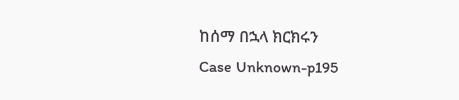ከሰማ በኋላ ክርክሩን
Case Unknown-p195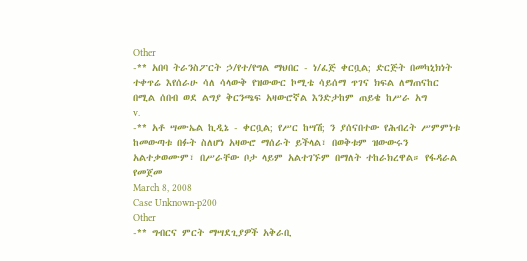Other
-** አበባ ትራንስፖርት ኃ/የተ/የግል ማህበር - ነ/ፈጅ ቀርቧል; ድርጅት በመካኒክነት ተቀጥሬ እየሰራሁ ሳለ ሳላውቅ የዝውውር ኮሚቴ ሳይሰማ ጥገና ክፍል ለማጠናከር በሚል ሰበብ ወደ ልግያ ቅርንጫፍ አዛውሮኛል እንድታከም ጠይቄ ከሥራ አግ
v.
-** አቶ ሣሙኤል ኪዲኔ - ቀርቧል; የሥር ከሣሽ; ን ያሰናበተው የሕብረት ሥምምነቱ ከመውጣቱ በፉት ስለሆነ አዛውሮ ማሰራት ይችላል፣ በወቅቱም ዝውውሩን አልተቃወሙም፣ በሥራቸው ቦታ ላይም አልተገኙም በማለት ተከራክረዋል። የፋዳራል የመጀመ
March 8, 2008
Case Unknown-p200
Other
-** ግብርና ምርት ማሣደጊያዎች አቅራቢ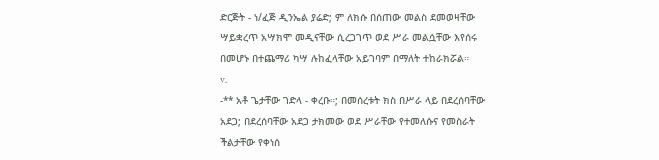ድርጅት - ነ/ፈጅ ዲንኤል ያሬድ; ም ለክሱ በሰጠው መልስ ደመወዛቸው ሣይቋረጥ አሣክሞ መዲናቸው ሲረጋገጥ ወደ ሥራ መልሷቸው እየሰሩ በመሆኑ በተጨማሪ ካሣ ሉከፈላቸው አይገባም በማለት ተከራክሯል።
v.
-** አቶ ጌታቸው ገድላ - ቀረቡ።; በመሰረቱት ክስ በሥራ ላይ በደረሰባቸው አደጋ; በደረሰባቸው አደጋ ታክመው ወደ ሥራቸው የተመለሱና የመስራት ችልታቸው የቀነሰ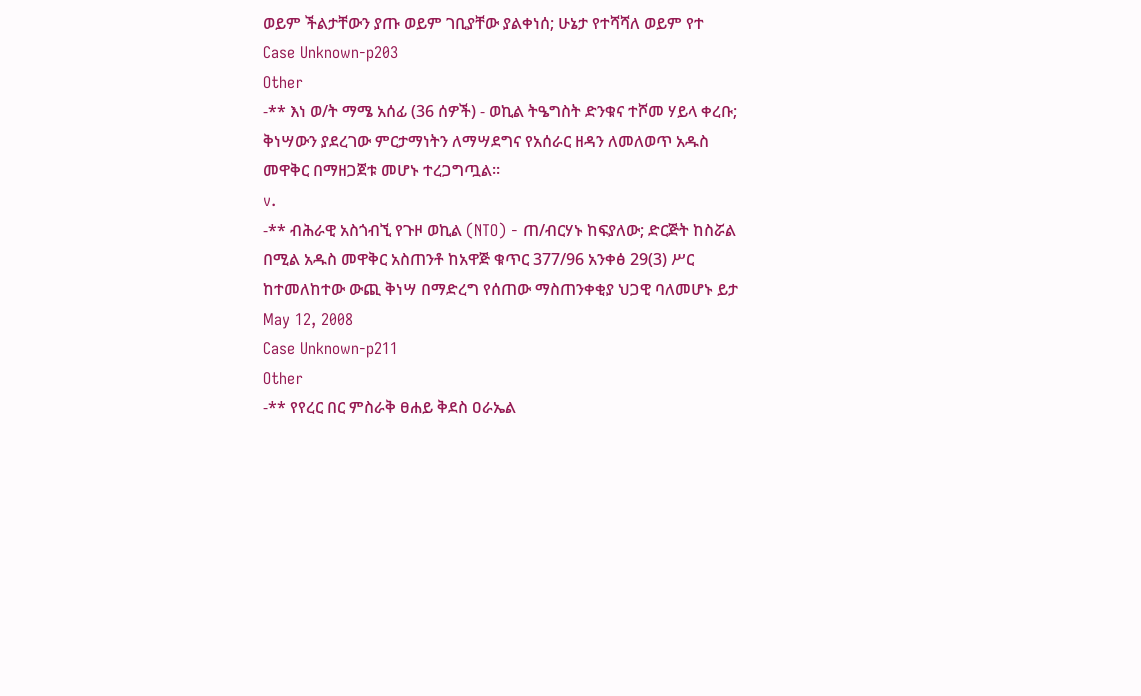ወይም ችልታቸውን ያጡ ወይም ገቢያቸው ያልቀነሰ; ሁኔታ የተሻሻለ ወይም የተ
Case Unknown-p203
Other
-** እነ ወ/ት ማሜ አሰፊ (36 ሰዎች) - ወኪል ትዔግስት ድንቁና ተሾመ ሃይላ ቀረቡ; ቅነሣውን ያደረገው ምርታማነትን ለማሣደግና የአሰራር ዘዳን ለመለወጥ አዱስ መዋቅር በማዘጋጀቱ መሆኑ ተረጋግጧል።
v.
-** ብሕራዊ አስጎብኚ የጉዞ ወኪል (NTO) - ጠ/ብርሃኑ ከፍያለው; ድርጅት ከስሯል በሚል አዱስ መዋቅር አስጠንቶ ከአዋጅ ቁጥር 377/96 አንቀፅ 29(3) ሥር ከተመለከተው ውጪ ቅነሣ በማድረግ የሰጠው ማስጠንቀቂያ ህጋዊ ባለመሆኑ ይታ
May 12, 2008
Case Unknown-p211
Other
-** የየረር በር ምስራቅ ፀሐይ ቅደስ ዐራኤል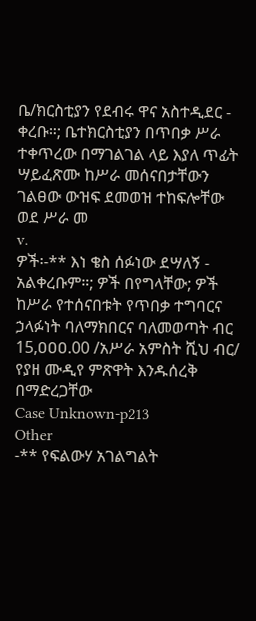ቤ/ክርስቲያን የደብሩ ዋና አስተዲደር - ቀረቡ።; ቤተክርስቲያን በጥበቃ ሥራ ተቀጥረው በማገልገል ላይ እያለ ጥፊት ሣይፈጽሙ ከሥራ መሰናበታቸውን ገልፀው ውዝፍ ደመወዝ ተከፍሎቸው ወደ ሥራ መ
v.
ዎች፡-** እነ ቄስ ሰፉነው ደሣለኝ - አልቀረቡም።; ዎች በየግላቸው; ዎች ከሥራ የተሰናበቱት የጥበቃ ተግባርና ኃላፉነት ባለማክበርና ባለመወጣት ብር 15,ዐዐዐ.00 /አሥራ አምስት ሺህ ብር/ የያዘ ሙዲየ ምጽዋት እንዱሰረቅ በማድረጋቸው
Case Unknown-p213
Other
-** የፍልውሃ አገልግልት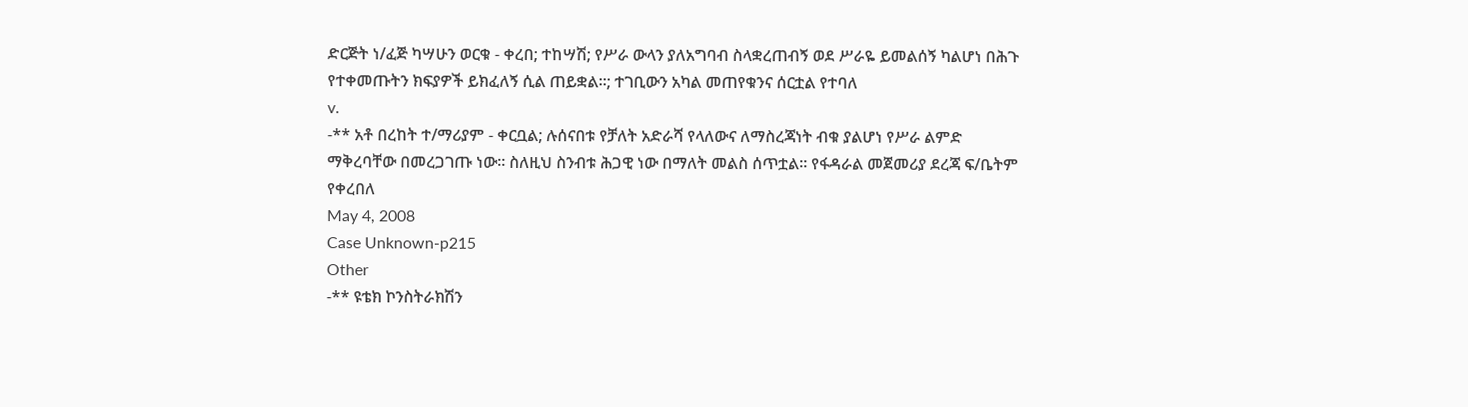ድርጅት ነ/ፈጅ ካሣሁን ወርቁ - ቀረበ; ተከሣሽ; የሥራ ውላን ያለአግባብ ስላቋረጠብኝ ወደ ሥራዬ ይመልሰኝ ካልሆነ በሕጉ የተቀመጡትን ክፍያዎች ይክፈለኝ ሲል ጠይቋል።; ተገቢውን አካል መጠየቁንና ሰርቷል የተባለ
v.
-** አቶ በረከት ተ/ማሪያም - ቀርቧል; ሉሰናበቱ የቻለት አድራሻ የላለውና ለማስረጃነት ብቁ ያልሆነ የሥራ ልምድ ማቅረባቸው በመረጋገጡ ነው። ስለዚህ ስንብቱ ሕጋዊ ነው በማለት መልስ ሰጥቷል። የፋዳራል መጀመሪያ ደረጃ ፍ/ቤትም የቀረበለ
May 4, 2008
Case Unknown-p215
Other
-** ዩቴክ ኮንስትራክሽን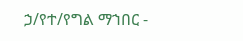ኃ/የተ/የግል ማኀበር -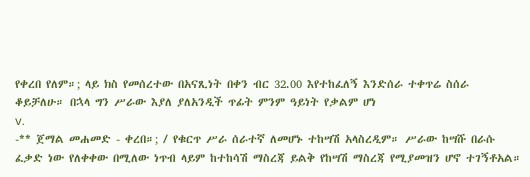የቀረበ የለም።; ላይ ክስ የመሰረተው በአናጺነት በቀን ብር 32.00 እየተከፈለኝ እንድሰራ ተቀጥሬ ስሰራ ቆይቻለሁ። በኋላ ግን ሥራው እያለ ያለአንዲች ጥፊት ምንም ዓይነት የቃልም ሆነ
v.
-** ጀማል መሐመድ - ቀረበ።; / የቁርጥ ሥራ ሰራተኛ ለመሆኑ ተከሣሽ አላስረዲም። ሥራው ከሣሹ በራሱ ፈቃድ ነው የለቀቀው በሚለው ነጥብ ላይም ከተከሳሽ ማስረጃ ይልቅ የከሣሽ ማስረጃ የሚያመዝን ሆኖ ተገኝቶአል።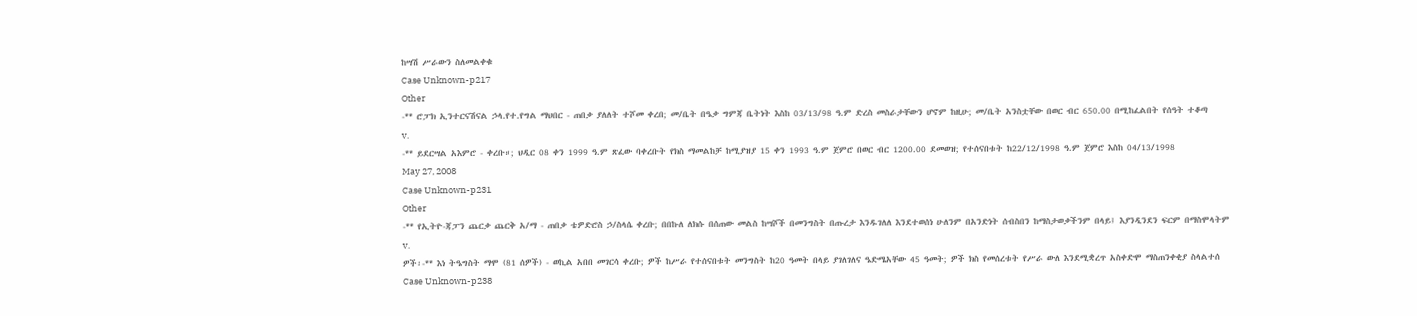ከሣሽ ሥራውን ስለመልቀቁ
Case Unknown-p217
Other
-** ሮፓክ ኢንተርናሽናል ኃላ.የተ.የግል ማህበር - ጠበቃ ያለለት ተሾመ ቀረበ; መ/ቤት በዔቃ ግምጃ ቤትነት እስከ 03/13/98 ዓ.ም ድረስ መስራታቸውን ሆኖም ከዚሁ; መ/ቤት አንስቷቸው በወር ብር 650.00 በሚከፈልበት የሰዓት ተቆጣ
v.
-** ይደርሣል አእምሮ - ቀረቡ።; ህዲር 08 ቀን 1999 ዓ.ም ጽፈው ባቀረቡት የክስ ማመልከቻ ከሚያዝያ 15 ቀን 1993 ዓ.ም ጀምሮ በወር ብር 1200.00 ደመወዝ; የተሰናበቱት ከ22/12/1998 ዓ.ም ጀምሮ እስከ 04/13/1998
May 27, 2008
Case Unknown-p231
Other
-** የኢትዮ-ጃፓን ጨርቃ ጨርቅ አ/ማ - ጠበቃ ቴዎድሮስ ኃ/ስላሴ ቀረቡ; በበኩለ ለክሱ በሰጠው መልስ ከሣሾች በመንግስት በጡረታ እንዱገለለ እንደተወሰነ ሁለንም በአንድነት ሰብስበን ከማስታወቃችንም በላይ፤ እያንዲንደን ፍርም በማስሞላትም
v.
ዎች፡-** እነ ትዔግስት ማሞ (81 ሰዎች) - ወኪል አበበ መገርሳ ቀረቡ; ዎች ከሥራ የተሰናበቱት መንግስት ከ20 ዓመት በላይ ያገለገለና ዔድሜአቸው 45 ዓመት; ዎች ክስ የመሰረቱት የሥራ ውለ እንደሚቋረጥ አስቀድሞ ማስጠንቀቂያ ስላልተሰ
Case Unknown-p238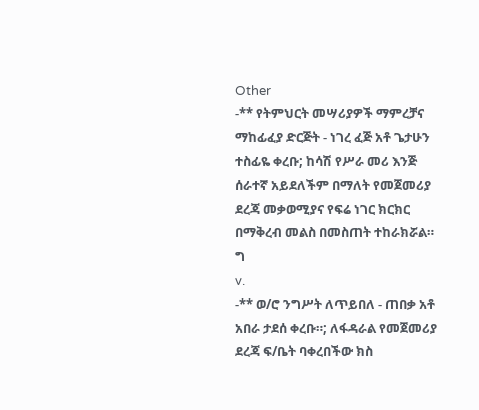Other
-** የትምህርት መሣሪያዎች ማምረቻና ማከፊፈያ ድርጅት - ነገረ ፈጅ አቶ ጌታሁን ተስፊዬ ቀረቡ; ከሳሽ የሥራ መሪ እንጅ ሰራተኛ አይደለችም በማለት የመጀመሪያ ደረጃ መቃወሚያና የፍሬ ነገር ክርክር በማቅረብ መልስ በመስጠት ተከራክሯል። ግ
v.
-** ወ/ሮ ንግሥት ለጥይበለ - ጠበቃ አቶ አበራ ታደሰ ቀረቡ።; ለፋዳራል የመጀመሪያ ደረጃ ፍ/ቤት ባቀረበችው ክስ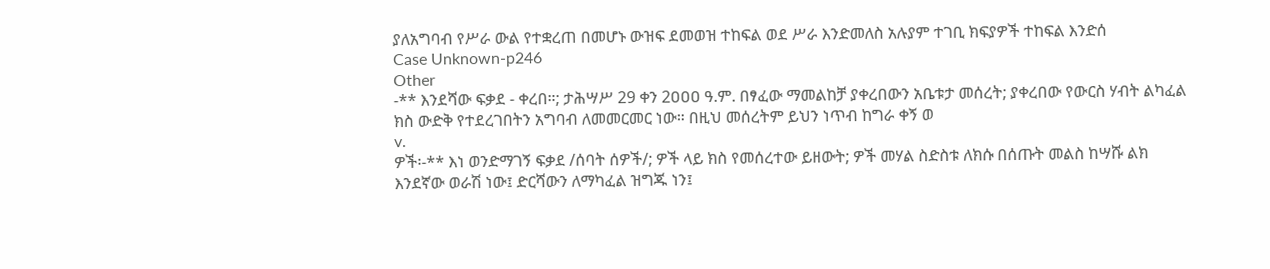ያለአግባብ የሥራ ውል የተቋረጠ በመሆኑ ውዝፍ ደመወዝ ተከፍል ወደ ሥራ እንድመለስ አሉያም ተገቢ ክፍያዎች ተከፍል እንድሰ
Case Unknown-p246
Other
-** እንደሻው ፍቃደ - ቀረበ።; ታሕሣሥ 29 ቀን 2ዐዐዐ ዓ.ም. በፃፈው ማመልከቻ ያቀረበውን አቤቱታ መሰረት; ያቀረበው የውርስ ሃብት ልካፈል ክስ ውድቅ የተደረገበትን አግባብ ለመመርመር ነው። በዚህ መሰረትም ይህን ነጥብ ከግራ ቀኝ ወ
v.
ዎች፡-** እነ ወንድማገኝ ፍቃደ /ሰባት ሰዎች/; ዎች ላይ ክስ የመሰረተው ይዘውት; ዎች መሃል ስድስቱ ለክሱ በሰጡት መልስ ከሣሹ ልክ እንደኛው ወራሽ ነው፤ ድርሻውን ለማካፈል ዝግጁ ነን፤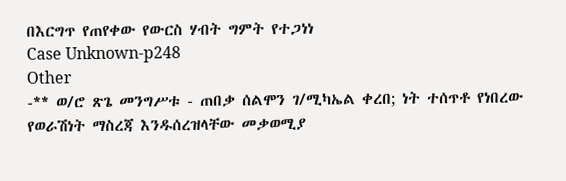በእርግጥ የጠየቀው የውርስ ሃብት ግምት የተጋነነ
Case Unknown-p248
Other
-** ወ/ሮ ጽጌ መንግሥቱ - ጠበቃ ሰልሞን ገ/ሚካኤል ቀረበ; ነት ተሰጥቶ የነበረው የወራሽነት ማስረጃ እንዱሰረዝላቸው መቃወሚያ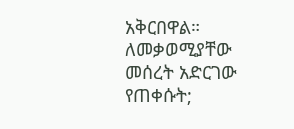አቅርበዋል። ለመቃወሚያቸው መሰረት አድርገው የጠቀሱት;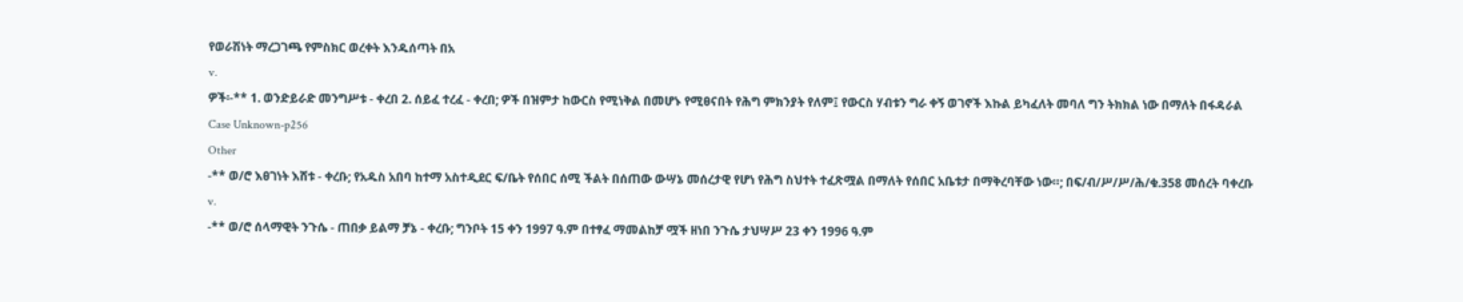የወራሽነት ማረጋገጫ የምስክር ወረቀት እንዱሰጣት በአ
v.
ዎች፡-** 1. ወንድይራድ መንግሥቱ - ቀረበ 2. ሰይፈ ተረፈ - ቀረበ; ዎች በዝምታ ከውርስ የሚነቅል በመሆኑ የሚፀናበት የሕግ ምክንያት የለም፤ የውርስ ሃብቱን ግራ ቀኝ ወገኖች እኩል ይካፈለት መባለ ግን ትክክል ነው በማለት በፋዳራል
Case Unknown-p256
Other
-** ወ/ሮ እፀገነት እሸቱ - ቀረቡ; የአዱስ አበባ ከተማ አስተዲደር ፍ/ቤት የሰበር ሰሚ ችልት በሰጠው ውሣኔ መሰረታዊ የሆነ የሕግ ስህተት ተፈጽሟል በማለት የሰበር አቤቱታ በማቅረባቸው ነው።; በፍ/ብ/ሥ/ሥ/ሕ/ቁ.358 መሰረት ባቀረቡ
v.
-** ወ/ሮ ሰላማዊት ንጉሴ - ጠበቃ ይልማ ቻኔ - ቀረቡ; ግንቦት 15 ቀን 1997 ዓ.ም በተፃፈ ማመልከቻ ሟች ዘነበ ንጉሴ ታህሣሥ 23 ቀን 1996 ዓ.ም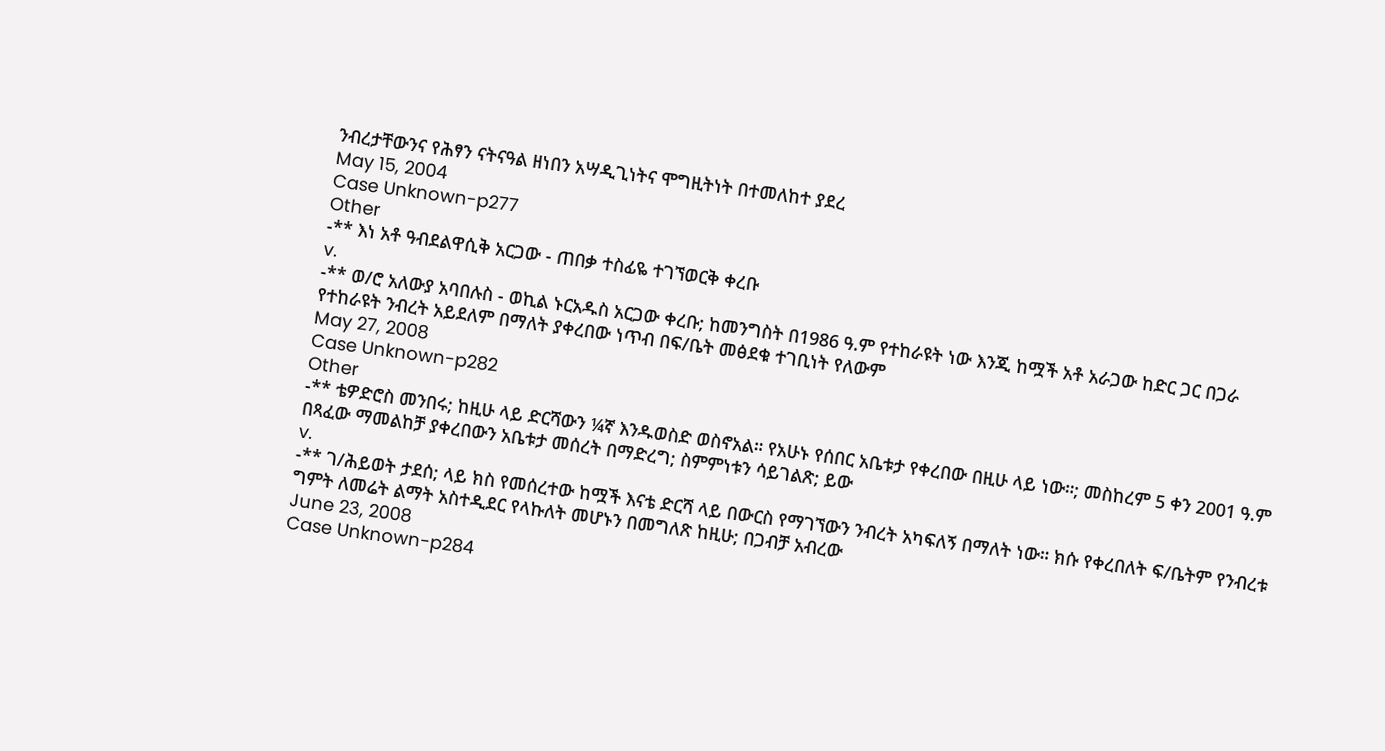ንብረታቸውንና የሕፃን ናትናዓል ዘነበን አሣዲጊነትና ሞግዚትነት በተመለከተ ያደረ
May 15, 2004
Case Unknown-p277
Other
-** እነ አቶ ዓብደልዋሲቅ አርጋው - ጠበቃ ተስፊዬ ተገኘወርቅ ቀረቡ
v.
-** ወ/ሮ አለውያ አባበሉስ - ወኪል ኑርአዱስ አርጋው ቀረቡ; ከመንግስት በ1986 ዓ.ም የተከራዩት ነው እንጂ ከሟች አቶ አራጋው ከድር ጋር በጋራ የተከራዩት ንብረት አይደለም በማለት ያቀረበው ነጥብ በፍ/ቤት መፅደቁ ተገቢነት የለውም
May 27, 2008
Case Unknown-p282
Other
-** ቴዎድሮስ መንበሩ; ከዚሁ ላይ ድርሻውን ¼ኛ እንዱወስድ ወስኖአል። የአሁኑ የሰበር አቤቱታ የቀረበው በዚሁ ላይ ነው።; መስከረም 5 ቀን 2001 ዓ.ም በጻፈው ማመልከቻ ያቀረበውን አቤቱታ መሰረት በማድረግ; ስምምነቱን ሳይገልጽ; ይው
v.
-** ገ/ሕይወት ታደሰ; ላይ ክስ የመሰረተው ከሟች እናቴ ድርሻ ላይ በውርስ የማገኘውን ንብረት አካፍለኝ በማለት ነው። ክሱ የቀረበለት ፍ/ቤትም የንብረቱ ግምት ለመሬት ልማት አስተዲደር የላኩለት መሆኑን በመግለጽ ከዚሁ; በጋብቻ አብረው
June 23, 2008
Case Unknown-p284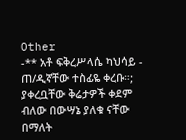Other
-** አቶ ፍቅረሥላሴ ካህሳይ - ጠ/ዲኛቸው ተስፊዬ ቀረቡ።; ያቀረቧቸው ቅሬታዎች ቀደም ብለው በውሣኔ ያለቁ ናቸው በማለት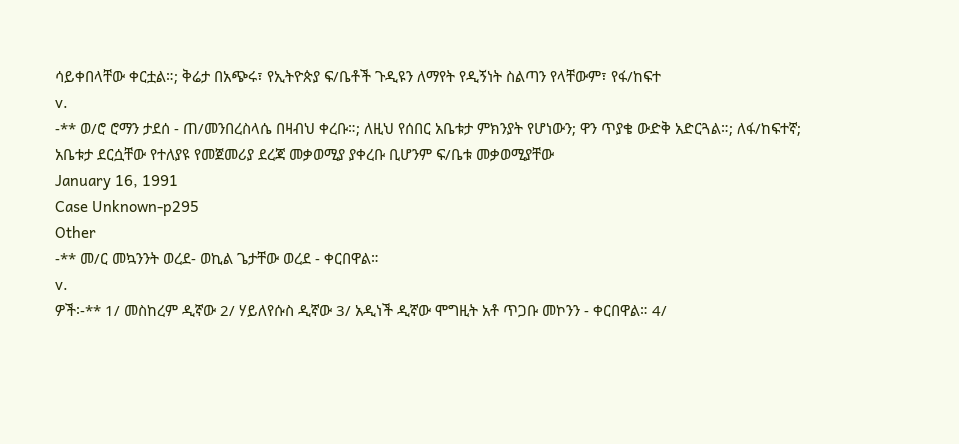ሳይቀበላቸው ቀርቷል።; ቅሬታ በአጭሩ፣ የኢትዮጵያ ፍ/ቤቶች ጉዲዩን ለማየት የዲኝነት ስልጣን የላቸውም፣ የፋ/ከፍተ
v.
-** ወ/ሮ ሮማን ታደሰ - ጠ/መንበረስላሴ በዛብህ ቀረቡ።; ለዚህ የሰበር አቤቱታ ምክንያት የሆነውን; ዋን ጥያቄ ውድቅ አድርጓል።; ለፋ/ከፍተኛ; አቤቱታ ደርሷቸው የተለያዩ የመጀመሪያ ደረጃ መቃወሚያ ያቀረቡ ቢሆንም ፍ/ቤቱ መቃወሚያቸው
January 16, 1991
Case Unknown-p295
Other
-** መ/ር መኳንንት ወረደ- ወኪል ጌታቸው ወረደ - ቀርበዋል።
v.
ዎች፡-** 1/ መስከረም ዲኛው 2/ ሃይለየሱስ ዲኛው 3/ አዲነች ዲኛው ሞግዚት አቶ ጥጋቡ መኮንን - ቀርበዋል። 4/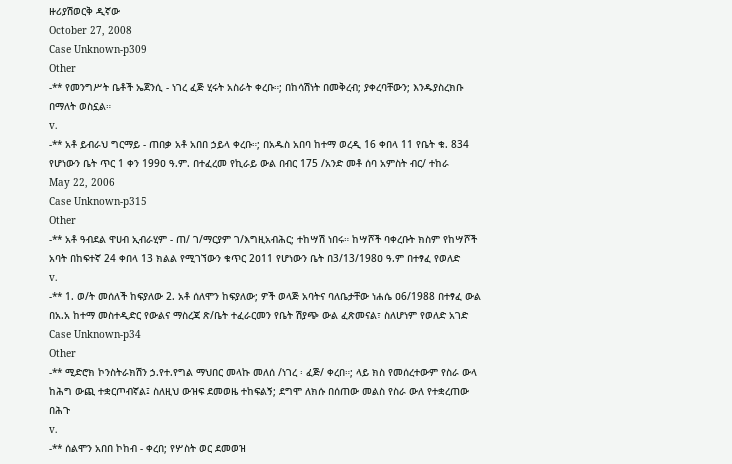ዙሪያሽወርቅ ዲኛው
October 27, 2008
Case Unknown-p309
Other
-** የመንግሥት ቤቶች ኤጀንሲ - ነገረ ፈጅ ሂሩት አስራት ቀረቡ።; በከሳሽነት በመቅረብ; ያቀረባቸውን; እንዱያስረክቡ በማለት ወስኗል።
v.
-** አቶ ይብራህ ግርማይ - ጠበቃ አቶ አበበ ኃይላ ቀረቡ።; በአዱስ አበባ ከተማ ወረዲ 16 ቀበላ 11 የቤት ቁ. 834 የሆነውን ቤት ጥር 1 ቀን 199ዐ ዓ.ም. በተፈረመ የኪራይ ውል በብር 175 /አንድ መቶ ሰባ አምስት ብር/ ተከራ
May 22, 2006
Case Unknown-p315
Other
-** አቶ ዓብደል ዋሀብ ኢብራሂም - ጠ/ ገ/ማርያም ገ/እግዚአብሕር; ተከሣሽ ነበሩ። ከሣሾች ባቀረቡት ክስም የከሣሾች አባት በከፍተኛ 24 ቀበላ 13 ክልል የሚገኘውን ቁጥር 2ዐ11 የሆነውን ቤት በ3/13/198ዐ ዓ.ም በተፃፈ የወለድ
v.
-** 1. ወ/ት መሰለች ከፍያለው 2. አቶ ሰለሞን ከፍያለው; ዎች ወላጅ አባትና ባለቤታቸው ነሐሴ ዐ6/1988 በተፃፈ ውል በአ.አ ከተማ መስተዲድር የውልና ማስረጃ ጽ/ቤት ተፈራርመን የቤት ሽያጭ ውል ፈጽመናል፣ ስለሆነም የወለድ አገድ
Case Unknown-p34
Other
-** ሚድሮክ ኮንስትራክሽን ኃ.የተ.የግል ማህበር መላኩ መለሰ /ነገረ ፡ ፈጅ/ ቀረበ።; ላይ ክስ የመሰረተውም የስራ ውላ ከሕግ ውጪ ተቋርጦብኛል፤ ስለዚህ ውዝፍ ደመወዜ ተከፍልኝ; ደግሞ ለክሱ በሰጠው መልስ የስራ ውለ የተቋረጠው በሕጉ
v.
-** ሰልሞን አበበ ኮከብ - ቀረበ; የሦስት ወር ደመወዝ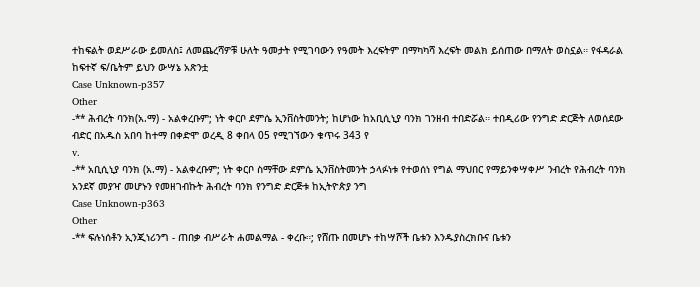ተከፍልት ወደሥራው ይመለስ፤ ለመጨረሻዎቹ ሁለት ዓመታት የሚገባውን የዓመት እረፍትም በማካካሻ እረፍት መልክ ይሰጠው በማለት ወስኗል። የፋዳራል ከፍተኛ ፍ/ቤትም ይህን ውሣኔ አጽንቷ
Case Unknown-p357
Other
-** ሕብረት ባንክ(አ.ማ) - አልቀረቡም; ነት ቀርቦ ደምሴ ኢንቨስትመንት; ከሆነው ከአቢሲኒያ ባንክ ገንዘብ ተበድሯል። ተበዲሪው የንግድ ድርጅት ለወሰደው ብድር በአዱስ አበባ ከተማ በቀድሞ ወረዲ 8 ቀበላ 05 የሚገኘውን ቁጥሩ 343 የ
v.
-** አቢሲኒያ ባንክ (አ.ማ) - አልቀረቡም; ነት ቀርቦ ስማቸው ደምሴ ኢንቨስትመንት ኃላፉነቱ የተወሰነ የግል ማህበር የማይንቀሣቀሥ ንብረት የሕብረት ባንክ አንደኛ መያዣ መሆኑን የመዘገብኩት ሕብረት ባንክ የንግድ ድርጅቱ ከኢትዮጵያ ንግ
Case Unknown-p363
Other
-** ፍሉነሰቶን ኢንጂነሪንግ - ጠበቃ ብሥራት ሐመልማል - ቀረቡ።; የሸጡ በመሆኑ ተከሣሾች ቤቱን እንዱያስረክቡና ቤቱን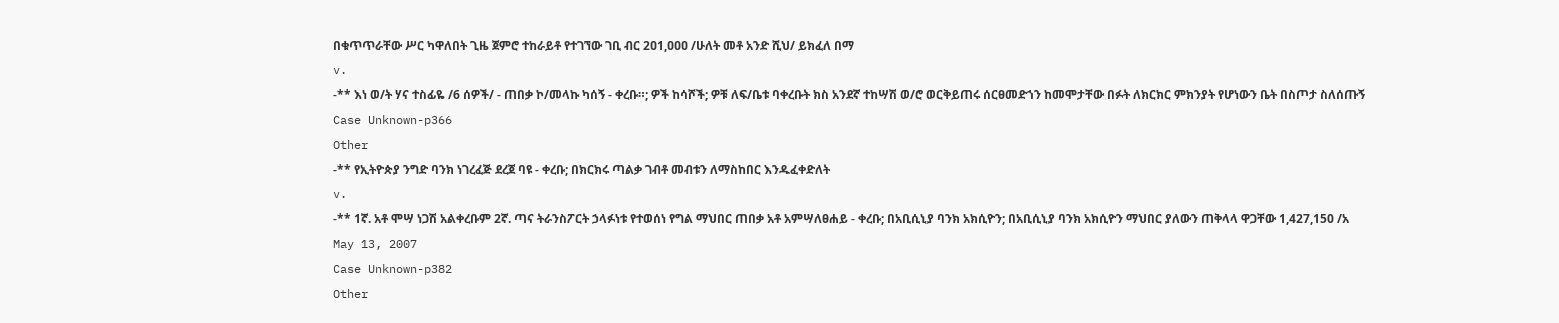በቁጥጥራቸው ሥር ካዋለበት ጊዜ ጀምሮ ተከራይቶ የተገኘው ገቢ ብር 2ዐ1,ዐዐዐ /ሁለት መቶ አንድ ሺህ/ ይክፈለ በማ
v.
-** እነ ወ/ት ሃና ተስፊዬ /6 ሰዎች/ - ጠበቃ ኮ/መላኩ ካሰኝ - ቀረቡ።; ዎች ከሳሾች; ዎቹ ለፍ/ቤቱ ባቀረቡት ክስ አንደኛ ተከሣሽ ወ/ሮ ወርቅይጠሩ ሰርፀመድኀን ከመሞታቸው በፉት ለክርክር ምክንያት የሆነውን ቤት በስጦታ ስለሰጡኝ
Case Unknown-p366
Other
-** የኢትዮጵያ ንግድ ባንክ ነገረፈጅ ደረጀ ባዩ - ቀረቡ; በክርክሩ ጣልቃ ገብቶ መብቱን ለማስከበር እንዱፈቀድለት
v.
-** 1ኛ. አቶ ሞሣ ነጋሽ አልቀረቡም 2ኛ. ጣና ትራንስፖርት ኃላፉነቱ የተወሰነ የግል ማህበር ጠበቃ አቶ አምሣለፀሐይ - ቀረቡ; በአቢሲኒያ ባንክ አክሲዮን; በአቢሲኒያ ባንክ አክሲዮን ማህበር ያለውን ጠቅላላ ዋጋቸው 1,427,150 /አ
May 13, 2007
Case Unknown-p382
Other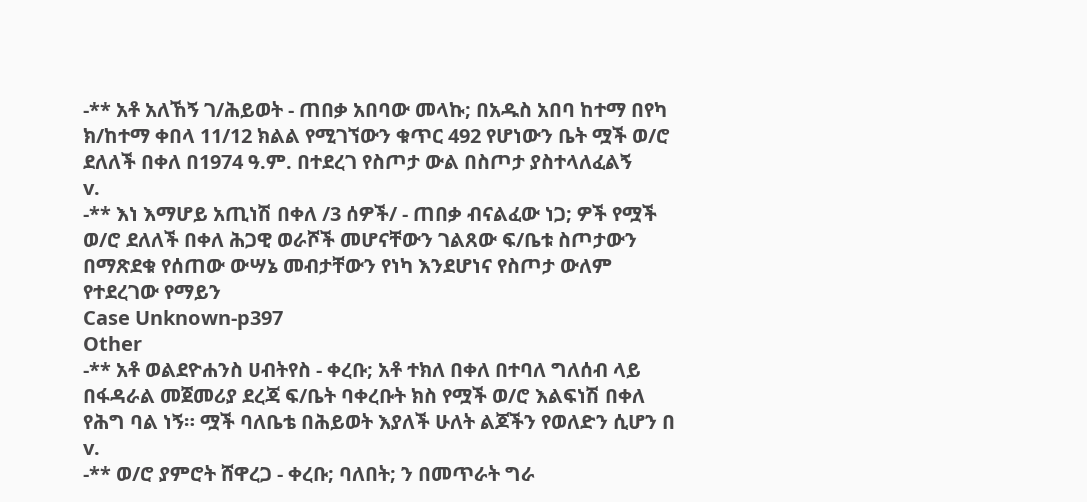-** አቶ አለኸኝ ገ/ሕይወት - ጠበቃ አበባው መላኩ; በአዱስ አበባ ከተማ በየካ ክ/ከተማ ቀበላ 11/12 ክልል የሚገኘውን ቁጥር 492 የሆነውን ቤት ሟች ወ/ሮ ደለለች በቀለ በ1974 ዓ.ም. በተደረገ የስጦታ ውል በስጦታ ያስተላለፈልኝ
v.
-** እነ እማሆይ አጢነሽ በቀለ /3 ሰዎች/ - ጠበቃ ብናልፈው ነጋ; ዎች የሟች ወ/ሮ ደለለች በቀለ ሕጋዊ ወራሾች መሆናቸውን ገልጸው ፍ/ቤቱ ስጦታውን በማጽደቁ የሰጠው ውሣኔ መብታቸውን የነካ እንደሆነና የስጦታ ውለም የተደረገው የማይን
Case Unknown-p397
Other
-** አቶ ወልደዮሐንስ ሀብትየስ - ቀረቡ; አቶ ተክለ በቀለ በተባለ ግለሰብ ላይ በፋዳራል መጀመሪያ ደረጃ ፍ/ቤት ባቀረቡት ክስ የሟች ወ/ሮ እልፍነሽ በቀለ የሕግ ባል ነኝ። ሟች ባለቤቴ በሕይወት እያለች ሁለት ልጆችን የወለድን ሲሆን በ
v.
-** ወ/ሮ ያምሮት ሸዋረጋ - ቀረቡ; ባለበት; ን በመጥራት ግራ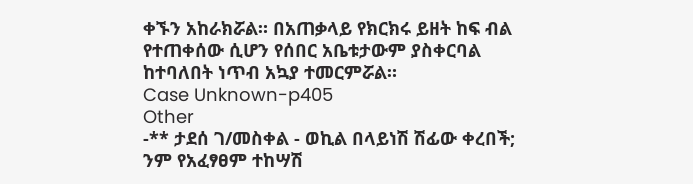ቀኙን አከራክሯል። በአጠቃላይ የክርክሩ ይዘት ከፍ ብል የተጠቀሰው ሲሆን የሰበር አቤቱታውም ያስቀርባል ከተባለበት ነጥብ አኳያ ተመርምሯል።
Case Unknown-p405
Other
-** ታደሰ ገ/መስቀል - ወኪል በላይነሽ ሽፊው ቀረበች; ንም የአፈፃፀም ተከሣሽ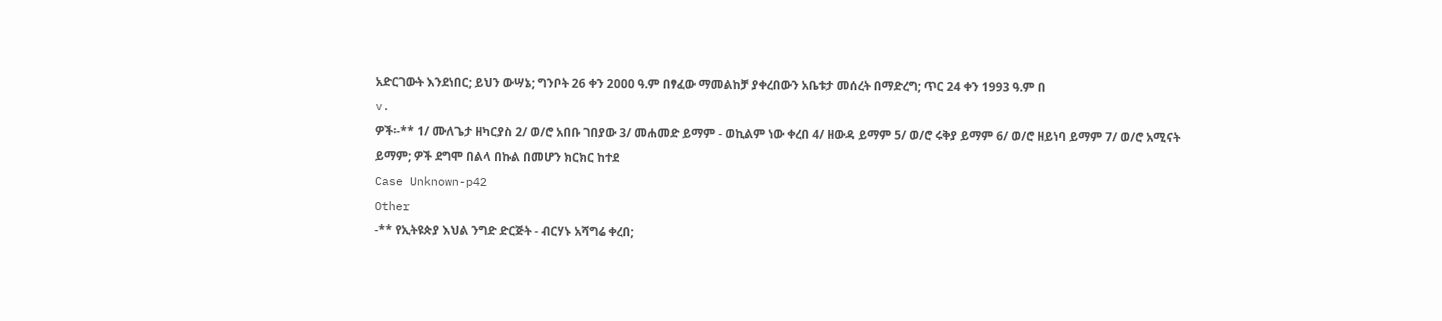አድርገውት እንደነበር; ይህን ውሣኔ; ግንቦት 26 ቀን 2ዐዐዐ ዓ.ም በፃፈው ማመልከቻ ያቀረበውን አቤቱታ መሰረት በማድረግ; ጥር 24 ቀን 1993 ዓ.ም በ
v.
ዎች፡-** 1/ ሙለጌታ ዘካርያስ 2/ ወ/ሮ አበቡ ገበያው 3/ መሐመድ ይማም - ወኪልም ነው ቀረበ 4/ ዘውዳ ይማም 5/ ወ/ሮ ሩቅያ ይማም 6/ ወ/ሮ ዘይነባ ይማም 7/ ወ/ሮ አሚናት ይማም; ዎች ደግሞ በልላ በኩል በመሆን ክርክር ከተደ
Case Unknown-p42
Other
-** የኢትዩጵያ እህል ንግድ ድርጅት - ብርሃኑ አሻግሬ ቀረበ;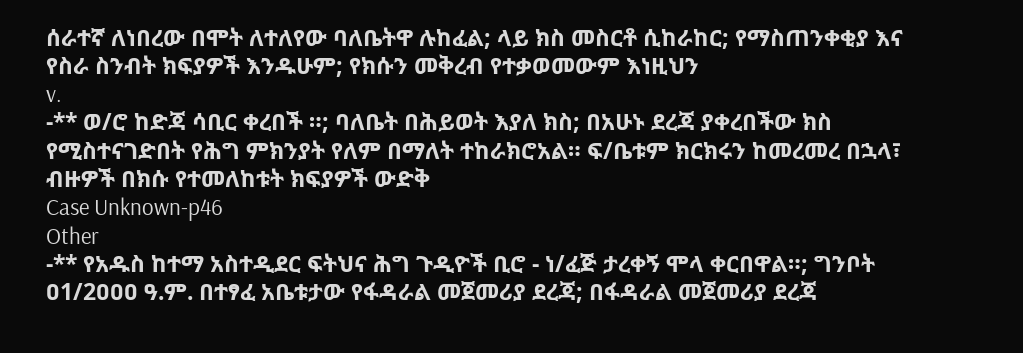ሰራተኛ ለነበረው በሞት ለተለየው ባለቤትዋ ሉከፈል; ላይ ክስ መስርቶ ሲከራከር; የማስጠንቀቂያ እና የስራ ስንብት ክፍያዎች እንዱሁም; የክሱን መቅረብ የተቃወመውም እነዚህን
v.
-** ወ/ሮ ከድጃ ሳቢር ቀረበች ።; ባለቤት በሕይወት እያለ ክስ; በአሁኑ ደረጃ ያቀረበችው ክስ የሚስተናገድበት የሕግ ምክንያት የለም በማለት ተከራክሮአል። ፍ/ቤቱም ክርክሩን ከመረመረ በኋላ፣ ብዙዎች በክሱ የተመለከቱት ክፍያዎች ውድቅ
Case Unknown-p46
Other
-** የአዱስ ከተማ አስተዲደር ፍትህና ሕግ ጉዲዮች ቢሮ - ነ/ፈጅ ታረቀኝ ሞላ ቀርበዋል።; ግንቦት ዐ1/2ዐዐዐ ዓ.ም. በተፃፈ አቤቱታው የፋዳራል መጀመሪያ ደረጃ; በፋዳራል መጀመሪያ ደረጃ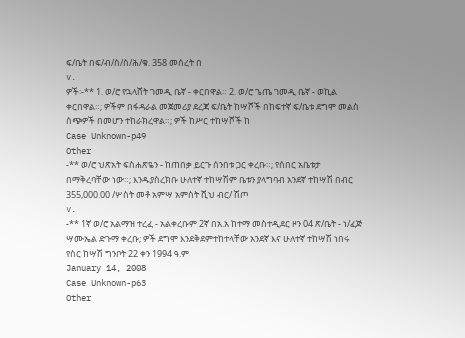ፍ/ቤት በፍ/ብ/ስ/ስ/ሕ/ቁ. 358 መሰረት በ
v.
ዎች፡-** 1. ወ/ሮ የኋላሸት ገመዲ ቤኛ - ቀርበዋል። 2. ወ/ሮ ጌጤ ገመዲ ቤኛ - ወኪል ቀርበዋል።; ዎችም በፋዳራል መጀመሪያ ደረጃ ፍ/ቤት ከሣሾች በከፍተኛ ፍ/ቤቱ ደግሞ መልስ ሰጭዎች በመሆን ተከራክረዋል።; ዎች ከሥር ተከሣሾች ከ
Case Unknown-p49
Other
-** ወ/ሮ ህጽአት ፍስሐጽዬን - ከጠበቃ ይርጉ ሰንበቱ ጋር ቀረቡ።; የሰበር አቤቱታ በማቅረባቸው ነው።; እንዱያስረክቡ ሁለተኛ ተከሣሽም ቤቱን ያላግባብ አንደኛ ተከሣሽ በብር 355,000.00 /ሦስት መቶ አምሣ አምስት ሺህ ብር/ ሽጦ
v.
-** 1ኛ ወ/ሮ አልማዝ ተረፈ - አልቀረቡም 2ኛ በአ.አ ከተማ መስተዲደር ዞን 04 ጽ/ቤት - ነ/ፈጅ ሣሙኤል ድጉማ ቀረቡ; ዎች ደግሞ እንደቅደምተከተላቸው አንደኛ እና ሁለተኛ ተከሣሽ ነበሩ የስር ከሣሽ ግንቦት 22 ቀን 1994 ዓ.ም
January 14, 2008
Case Unknown-p63
Other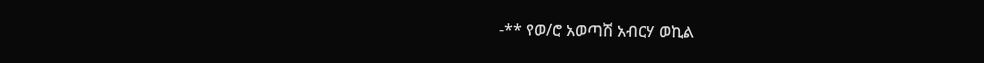-** የወ/ሮ አወጣሽ አብርሃ ወኪል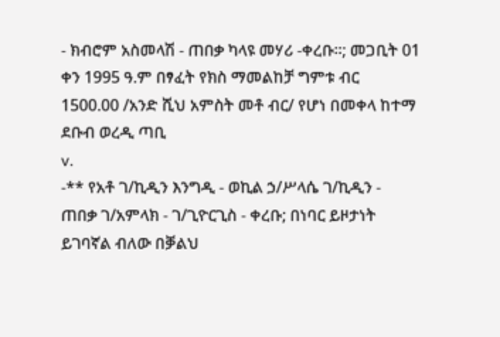- ክብሮም አስመላሽ - ጠበቃ ካላዩ መሃሪ -ቀረቡ።; መጋቢት 01 ቀን 1995 ዓ.ም በፃፈት የክስ ማመልከቻ ግምቱ ብር 1500.00 /አንድ ሺህ አምስት መቶ ብር/ የሆነ በመቀላ ከተማ ደቡብ ወረዲ ጣቢ
v.
-** የአቶ ገ/ኪዲን እንግዲ - ወኪል ኃ/ሥላሴ ገ/ኪዲን - ጠበቃ ገ/አምላክ - ገ/ጊዮርጊስ - ቀረቡ; በነባር ይዞታነት ይገባኛል ብለው በቓልህ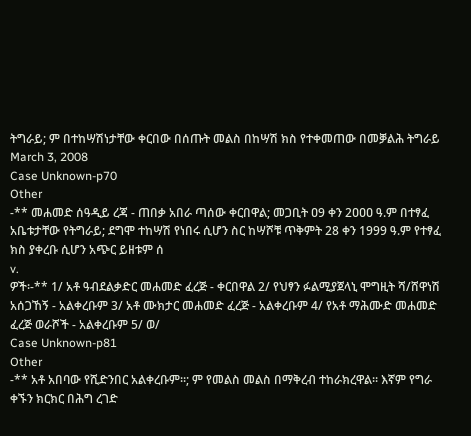ትግራይ; ም በተከሣሽነታቸው ቀርበው በሰጡት መልስ በከሣሽ ክስ የተቀመጠው በመቓልሕ ትግራይ
March 3, 2008
Case Unknown-p70
Other
-** መሐመድ ሰዓዲይ ረጃ - ጠበቃ አበራ ጣሰው ቀርበዋል; መጋቢት ዐ9 ቀን 2ዐዐዐ ዓ.ም በተፃፈ አቤቱታቸው የትግራይ; ደግሞ ተከሣሽ የነበሩ ሲሆን ስር ከሣሾቹ ጥቅምት 28 ቀን 1999 ዓ.ም የተፃፈ ክስ ያቀረቡ ሲሆን አጭር ይዘቱም ሰ
v.
ዎች፡-** 1/ አቶ ዓብደልቃድር መሐመድ ፈረጅ - ቀርበዋል 2/ የህፃን ፉልሚያጀላኒ ሞግዚት ሻ/ሸዋነሽ አሰጋኸኝ - አልቀረቡም 3/ አቶ ሙክታር መሐመድ ፈረጅ - አልቀረቡም 4/ የአቶ ማሕሙድ መሐመድ ፈረጅ ወራሾች - አልቀረቡም 5/ ወ/
Case Unknown-p81
Other
-** አቶ አበባው የሺድንበር አልቀረቡም።; ም የመልስ መልስ በማቅረብ ተከራክረዋል። እኛም የግራ ቀኙን ክርክር በሕግ ረገድ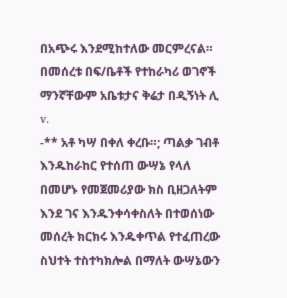በአጭሩ እንደሚከተለው መርምረናል። በመሰረቱ በፍ/ቤቶች የተከራካሪ ወገኖች ማንኛቸውም አቤቱታና ቅሬታ በዲኝነት ሊ
v.
-** አቶ ካሣ በቀለ ቀረቡ።; ጣልቃ ገብቶ እንዱከራከር የተሰጠ ውሣኔ የላለ በመሆኑ የመጀመሪያው ክስ ቢዘጋለትም እንደ ገና እንዱንቀሳቀስለት በተወሰነው መሰረት ክርክሩ እንዱቀጥል የተፈጠረው ስህተት ተስተካክሎል በማለት ውሣኔውን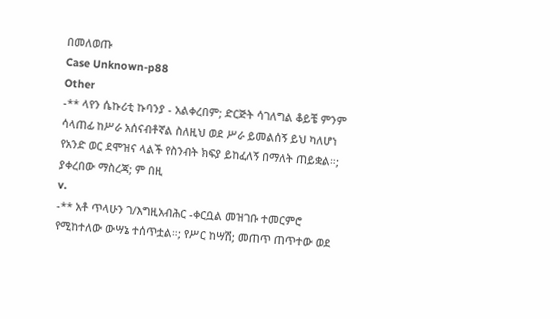በመለወጡ
Case Unknown-p88
Other
-** ላየን ሴኩሪቲ ኩባንያ - አልቀረበም; ድርጅት ሳገለግል ቆይቼ ምንም ሳላጠፊ ከሥራ አሰናብቶኛል ስለዚህ ወደ ሥራ ይመልሰኝ ይህ ካለሆነ የአንድ ወር ደሞዝና ላልች የስንብት ክፍያ ይከፈለኝ በማለት ጠይቋል።; ያቀረበው ማስረጃ; ም በዚ
v.
-** አቶ ጥላሁን ገ/እግዚአብሕር -ቀርቧል መዝገቡ ተመርምሮ የሚከተለው ውሣኔ ተሰጥቷል።; የሥር ከሣሽ; መጠጥ ጠጥተው ወደ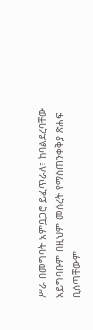ሥራ በመግባት አምቧጋሮ ይፈጥራለ፣ ከባልደረባቸው አይግባቡም በዚህም መሰረት የማስጠንቀቅያ ጽሐፍ ቢሰጣቸውም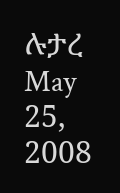ሉታረ
May 25, 2008